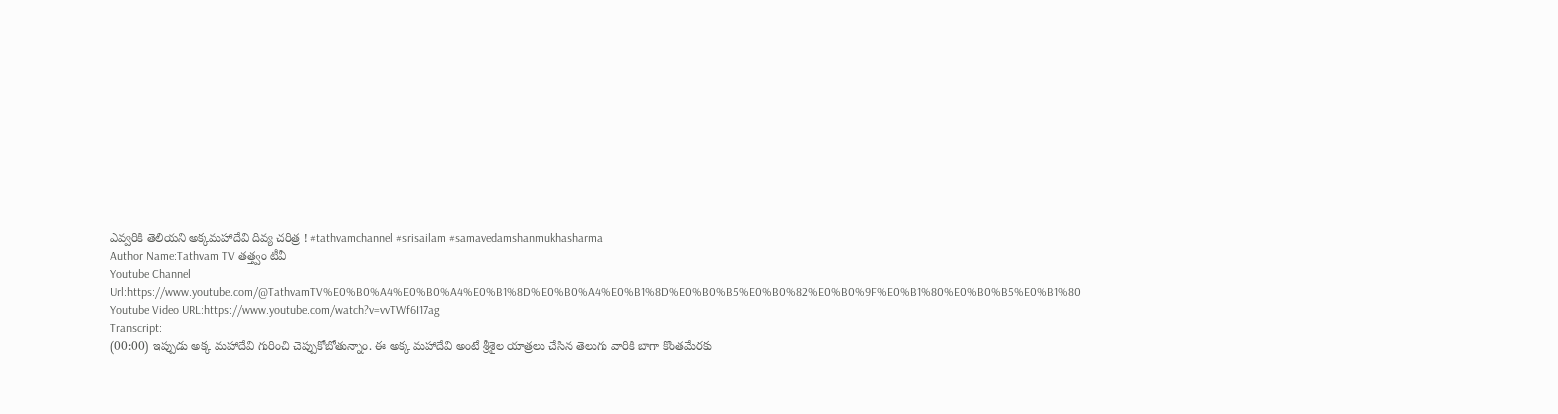ఎవ్వరికి తెలియని అక్కమహాదేవి దివ్య చరిత్ర ! #tathvamchannel #srisailam #samavedamshanmukhasharma
Author Name:Tathvam TV తత్త్వం టీవీ
Youtube Channel Url:https://www.youtube.com/@TathvamTV%E0%B0%A4%E0%B0%A4%E0%B1%8D%E0%B0%A4%E0%B1%8D%E0%B0%B5%E0%B0%82%E0%B0%9F%E0%B1%80%E0%B0%B5%E0%B1%80
Youtube Video URL:https://www.youtube.com/watch?v=vvTWf6I17ag
Transcript:
(00:00) ఇప్పుడు అక్క మహాదేవి గురించి చెప్పుకోబోతున్నాం. ఈ అక్క మహాదేవి అంటే శ్రీశైల యాత్రలు చేసిన తెలుగు వారికి బాగా కొంతమేరకు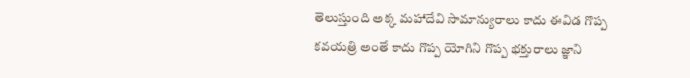తెలుస్తుంది అక్క మహాదేవి సామాన్యురాలు కాదు ఈవిడ గొప్ప కవయత్రి అంతే కాదు గొప్ప యోగిని గొప్ప భక్తురాలు జ్ఞాని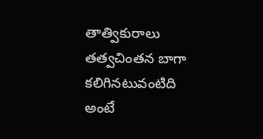తాత్వికురాలు తత్వచింతన బాగా కలిగినటువంటిది అంటే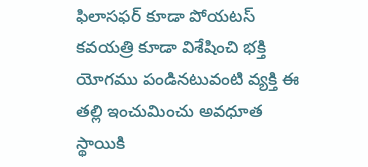ఫిలాసఫర్ కూడా పోయటస్ కవయత్రి కూడా విశేషించి భక్తి యోగము పండినటువంటి వ్యక్తి ఈ తల్లి ఇంచుమించు అవధూత స్థాయికి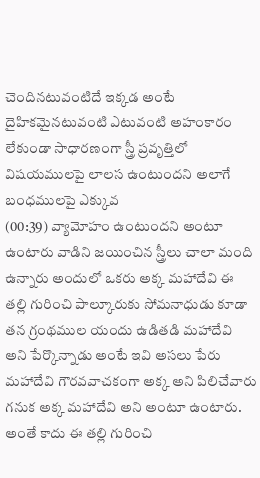చెందినటువంటిదే ఇక్కడ అంటే దైహికమైనటువంటి ఎటువంటి అహంకారం లేకుండా సాధారణంగా స్త్రీ ప్రవృత్తిలో విషయములపై లాలస ఉంటుందని అలాగే బంధములపై ఎక్కువ
(00:39) వ్యామోహం ఉంటుందని అంటూ ఉంటారు వాడిని జయించిన స్త్రీలు చాలా మంది ఉన్నారు అందులో ఒకరు అక్క మహాదేవి ఈ తల్లి గురించి పాల్కూరుకు సోమనాధుడు కూడా తన గ్రంథముల యందు ఉడితడి మహాదేవి అని పేర్కొన్నాడు అంటే ఇవి అసలు పేరు మహాదేవి గౌరవవాచకంగా అక్క అని పిలిచేవారు గనుక అక్క మహాదేవి అని అంటూ ఉంటారు. అంతే కాదు ఈ తల్లి గురించి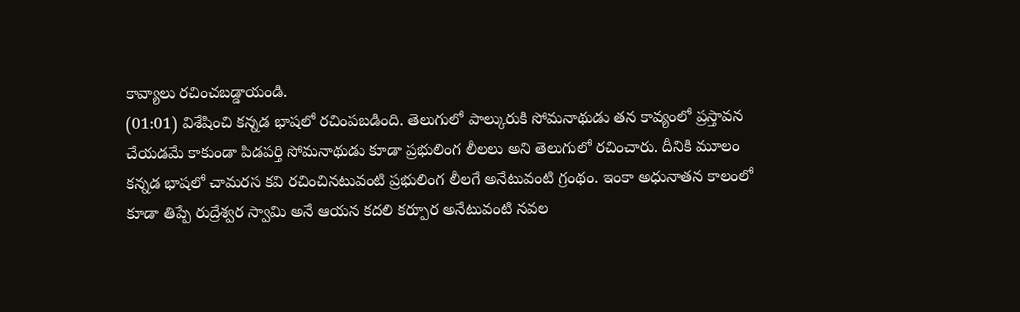కావ్యాలు రచించబడ్డాయండి.
(01:01) విశేషించి కన్నడ భాషలో రచింపబడింది. తెలుగులో పాల్కురుకి సోమనాథుడు తన కావ్యంలో ప్రస్తావన చేయడమే కాకుండా పిడపర్తి సోమనాథుడు కూడా ప్రభులింగ లీలలు అని తెలుగులో రచించారు. దీనికి మూలం కన్నడ భాషలో చామరస కవి రచించినటువంటి ప్రభులింగ లీలగే అనేటువంటి గ్రంథం. ఇంకా అధునాతన కాలంలో కూడా తిప్పే రుద్రేశ్వర స్వామి అనే ఆయన కదలి కర్పూర అనేటువంటి నవల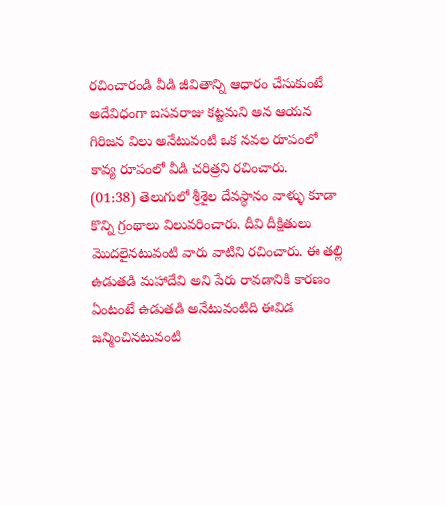రచించారండి వీడి జీవితాన్ని ఆధారం చేసుకుంటే అదేవిధంగా బసవరాజు కట్టమని అన ఆయన గిరిజన విలు అనేటువంటి ఒక నవల రూపంలో కావ్య రూపంలో వీడి చరిత్రని రచించారు.
(01:38) తెలుగులో శ్రీశైల దేవస్థానం వాళ్ళు కూడా కొన్ని గ్రంథాలు విలువరించారు. దీవి దీక్షితులు మొదలైనటువంటి వారు వాటిని రచించారు. ఈ తల్లి ఉడుతడి మహాదేవి అని పేరు రావడానికి కారణం ఏంటంటే ఉడుతడి అనేటువంటిది ఈవిడ జన్మించినటువంటి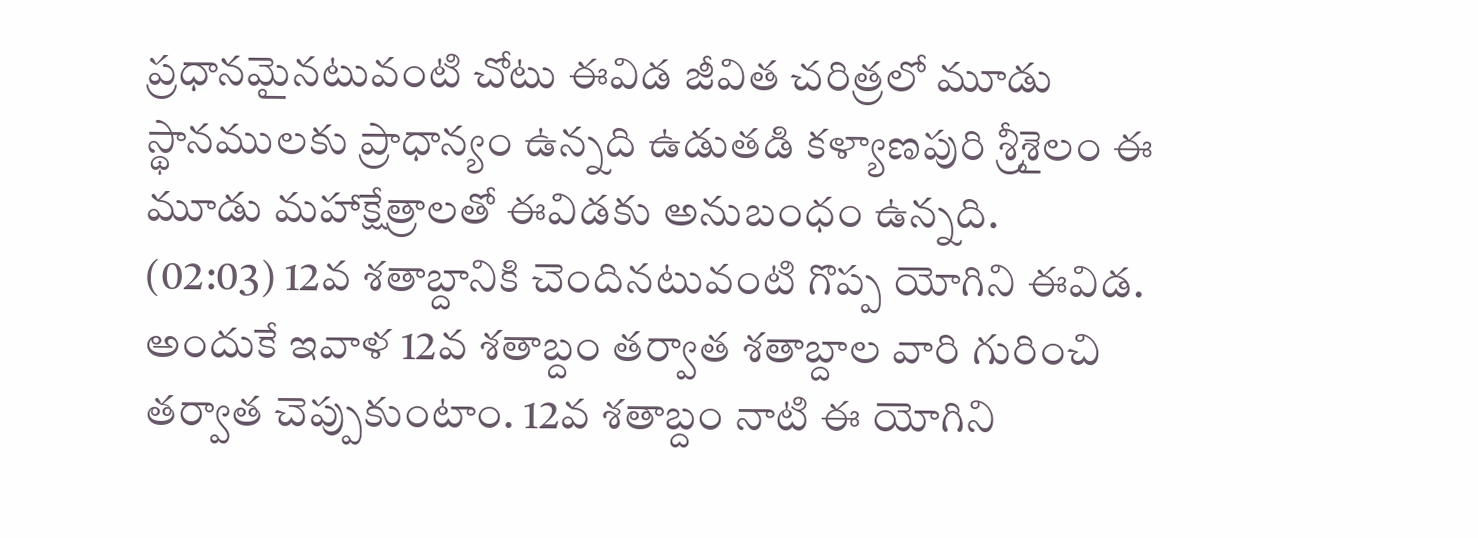ప్రధానమైనటువంటి చోటు ఈవిడ జీవిత చరిత్రలో మూడు స్థానములకు ప్రాధాన్యం ఉన్నది ఉడుతడి కళ్యాణపురి శ్రీశైలం ఈ మూడు మహాక్షేత్రాలతో ఈవిడకు అనుబంధం ఉన్నది.
(02:03) 12వ శతాబ్దానికి చెందినటువంటి గొప్ప యోగిని ఈవిడ. అందుకే ఇవాళ 12వ శతాబ్దం తర్వాత శతాబ్దాల వారి గురించి తర్వాత చెప్పుకుంటాం. 12వ శతాబ్దం నాటి ఈ యోగిని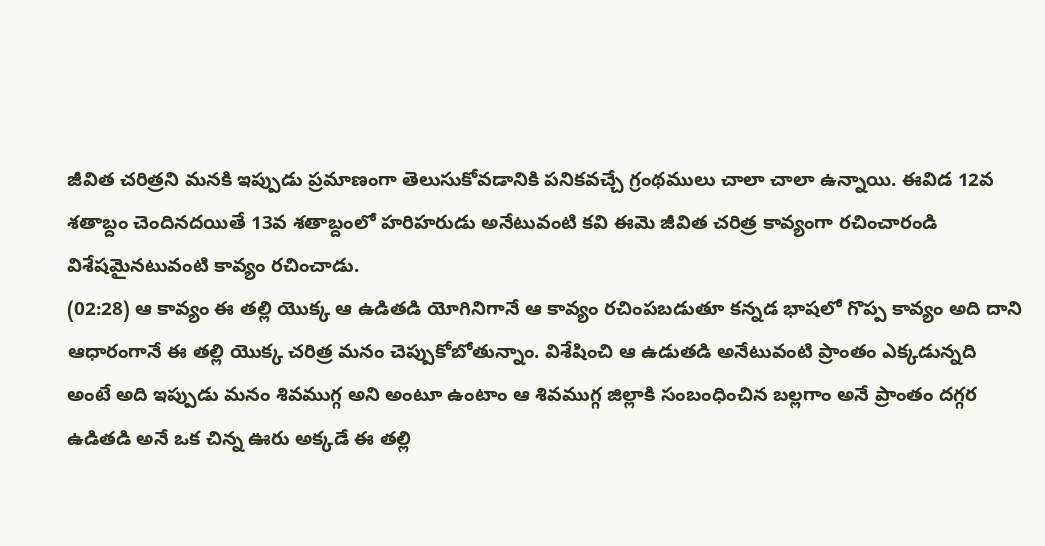జీవిత చరిత్రని మనకి ఇప్పుడు ప్రమాణంగా తెలుసుకోవడానికి పనికవచ్చే గ్రంథములు చాలా చాలా ఉన్నాయి. ఈవిడ 12వ శతాబ్దం చెందినదయితే 13వ శతాబ్దంలో హరిహరుడు అనేటువంటి కవి ఈమె జీవిత చరిత్ర కావ్యంగా రచించారండి విశేషమైనటువంటి కావ్యం రచించాడు.
(02:28) ఆ కావ్యం ఈ తల్లి యొక్క ఆ ఉడితడి యోగినిగానే ఆ కావ్యం రచింపబడుతూ కన్నడ భాషలో గొప్ప కావ్యం అది దాని ఆధారంగానే ఈ తల్లి యొక్క చరిత్ర మనం చెప్పుకోబోతున్నాం. విశేషించి ఆ ఉడుతడి అనేటువంటి ప్రాంతం ఎక్కడున్నది అంటే అది ఇప్పుడు మనం శివముగ్గ అని అంటూ ఉంటాం ఆ శివముగ్గ జిల్లాకి సంబంధించిన బల్లగాం అనే ప్రాంతం దగ్గర ఉడితడి అనే ఒక చిన్న ఊరు అక్కడే ఈ తల్లి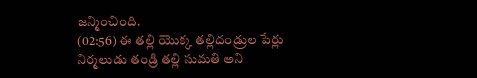జన్మించింది.
(02:56) ఈ తల్లి యొక్క తల్లిదండ్రుల పేర్లు నిర్మలుడు తండ్రి తల్లి సుమతి అని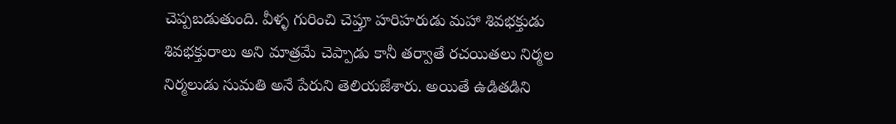చెప్పబడుతుంది. వీళ్ళ గురించి చెప్తూ హరిహరుడు మహా శివభక్తుడు శివభక్తురాలు అని మాత్రమే చెప్పాడు కానీ తర్వాతే రచయితలు నిర్మల నిర్మలుడు సుమతి అనే పేరుని తెలియజేశారు. అయితే ఉడితడిని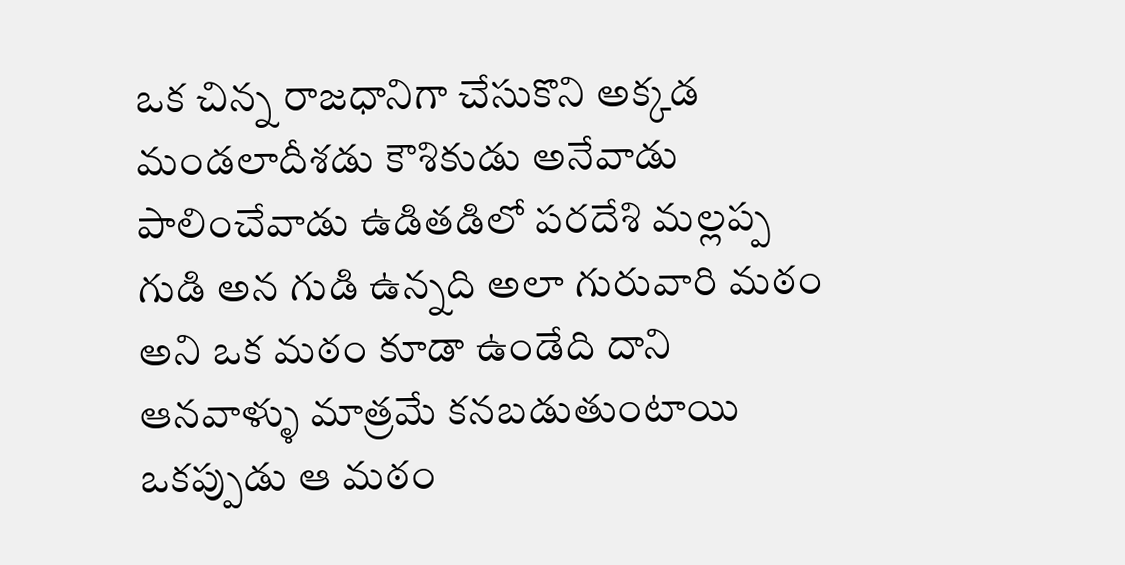ఒక చిన్న రాజధానిగా చేసుకొని అక్కడ మండలాదీశడు కౌశికుడు అనేవాడు పాలించేవాడు ఉడితడిలో పరదేశి మల్లప్ప గుడి అన గుడి ఉన్నది అలా గురువారి మఠం అని ఒక మఠం కూడా ఉండేది దాని ఆనవాళ్ళు మాత్రమే కనబడుతుంటాయి ఒకప్పుడు ఆ మఠం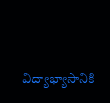విద్యాభ్యాసానికి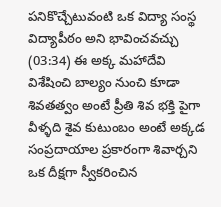పనికొచ్చేటువంటి ఒక విద్యా సంస్థ విద్యాపీఠం అని భావించవచ్చు
(03:34) ఈ అక్క మహాదేవి విశేషించి బాల్యం నుంచి కూడా శివతత్వం అంటే ప్రీతి శివ భక్తి పైగా వీళ్ళది శైవ కుటుంబం అంటే అక్కడ సంప్రదాయాల ప్రకారంగా శివార్చని ఒక దీక్షగా స్వీకరించిన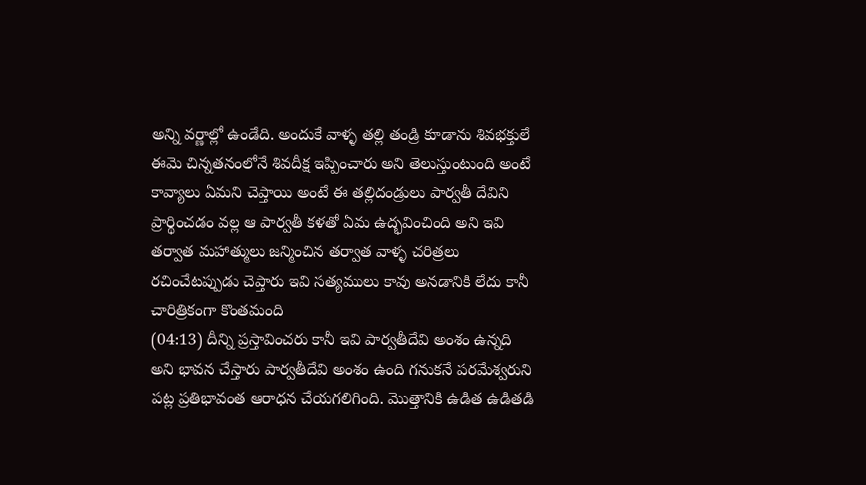అన్ని వర్ణాల్లో ఉండేది. అందుకే వాళ్ళ తల్లి తండ్రి కూడాను శివభక్తులే ఈమె చిన్నతనంలోనే శివదీక్ష ఇప్పించారు అని తెలుస్తుంటుంది అంటే కావ్యాలు ఏమని చెప్తాయి అంటే ఈ తల్లిదండ్రులు పార్వతీ దేవిని ప్రార్థించడం వల్ల ఆ పార్వతీ కళతో ఏమ ఉద్భవించింది అని ఇవి తర్వాత మహాత్ములు జన్మించిన తర్వాత వాళ్ళ చరిత్రలు రచించేటప్పుడు చెప్తారు ఇవి సత్యములు కావు అనడానికి లేదు కానీ చారిత్రికంగా కొంతమంది
(04:13) దీన్ని ప్రస్తావించరు కానీ ఇవి పార్వతీదేవి అంశం ఉన్నది అని భావన చేస్తారు పార్వతీదేవి అంశం ఉంది గనుకనే పరమేశ్వరుని పట్ల ప్రతిభావంత ఆరాధన చేయగలిగింది. మొత్తానికి ఉడిత ఉడితడి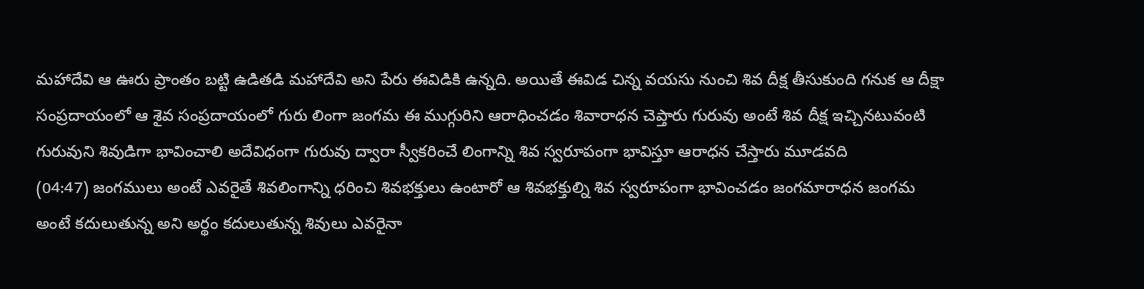మహాదేవి ఆ ఊరు ప్రాంతం బట్టి ఉడితడి మహాదేవి అని పేరు ఈవిడికి ఉన్నది. అయితే ఈవిడ చిన్న వయసు నుంచి శివ దీక్ష తీసుకుంది గనుక ఆ దీక్షా సంప్రదాయంలో ఆ శైవ సంప్రదాయంలో గురు లింగా జంగమ ఈ ముగ్గురిని ఆరాధించడం శివారాధన చెప్తారు గురువు అంటే శివ దీక్ష ఇచ్చినటువంటి గురువుని శివుడిగా భావించాలి అదేవిధంగా గురువు ద్వారా స్వీకరించే లింగాన్ని శివ స్వరూపంగా భావిస్తూ ఆరాధన చేస్తారు మూడవది
(04:47) జంగములు అంటే ఎవరైతే శివలింగాన్ని ధరించి శివభక్తులు ఉంటారో ఆ శివభక్తుల్ని శివ స్వరూపంగా భావించడం జంగమారాధన జంగమ అంటే కదులుతున్న అని అర్థం కదులుతున్న శివులు ఎవరైనా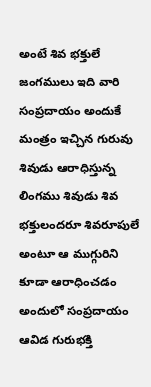అంటే శివ భక్తులే జంగములు ఇది వారి సంప్రదాయం అందుకే మంత్రం ఇచ్చిన గురువు శివుడు ఆరాధిస్తున్న లింగము శివుడు శివ భక్తులందరూ శివరూపులే అంటూ ఆ ముగ్గురిని కూడా ఆరాధించడం అందులో సంప్రదాయం ఆవిడ గురుభక్తి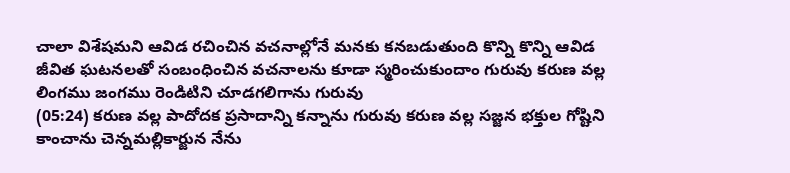చాలా విశేషమని ఆవిడ రచించిన వచనాల్లోనే మనకు కనబడుతుంది కొన్ని కొన్ని ఆవిడ జీవిత ఘటనలతో సంబంధించిన వచనాలను కూడా స్మరించుకుందాం గురువు కరుణ వల్ల లింగము జంగము రెండిటిని చూడగలిగాను గురువు
(05:24) కరుణ వల్ల పాదోదక ప్రసాదాన్ని కన్నాను గురువు కరుణ వల్ల సజ్జన భక్తుల గోష్టిని కాంచాను చెన్నమల్లికార్జున నేను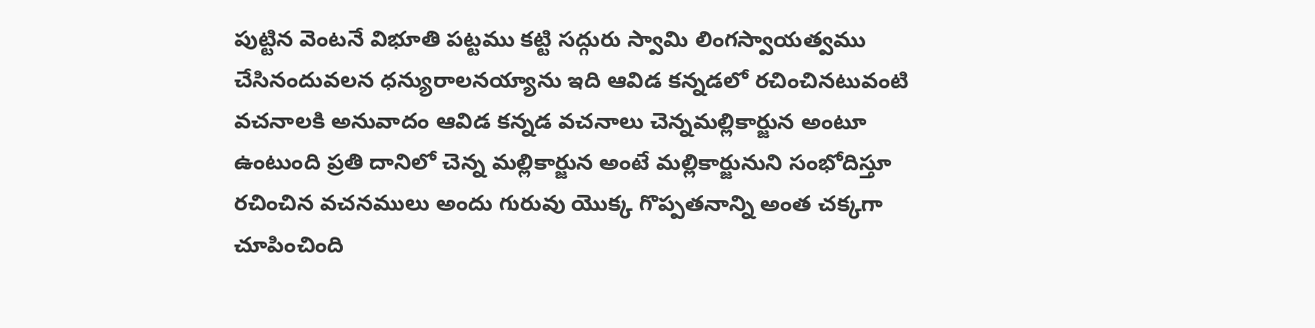పుట్టిన వెంటనే విభూతి పట్టము కట్టి సద్గురు స్వామి లింగస్వాయత్వము చేసినందువలన ధన్యురాలనయ్యాను ఇది ఆవిడ కన్నడలో రచించినటువంటి వచనాలకి అనువాదం ఆవిడ కన్నడ వచనాలు చెన్నమల్లికార్జున అంటూ ఉంటుంది ప్రతి దానిలో చెన్న మల్లికార్జున అంటే మల్లికార్జునుని సంభోదిస్తూ రచించిన వచనములు అందు గురువు యొక్క గొప్పతనాన్ని అంత చక్కగా చూపించింది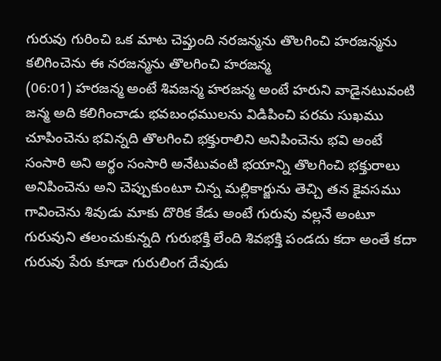గురువు గురించి ఒక మాట చెప్తుంది నరజన్మను తొలగించి హరజన్మను కలిగించెను ఈ నరజన్మను తొలగించి హరజన్మ
(06:01) హరజన్మ అంటే శివజన్మ హరజన్మ అంటే హరుని వాడైనటువంటి జన్మ అది కలిగించాడు భవబంధములను విడిపించి పరమ సుఖము చూపించెను భవిన్నది తొలగించి భక్తురాలిని అనిపించెను భవి అంటే సంసారి అని అర్థం సంసారి అనేటువంటి భయాన్ని తొలగించి భక్తురాలు అనిపించెను అని చెప్పుకుంటూ చిన్న మల్లికార్జును తెచ్చి తన కైవసము గావించెను శివుడు మాకు దొరిక కేడు అంటే గురువు వల్లనే అంటూ గురువుని తలంచుకున్నది గురుభక్తి లేంది శివభక్తి పండదు కదా అంతే కదా గురువు పేరు కూడా గురులింగ దేవుడు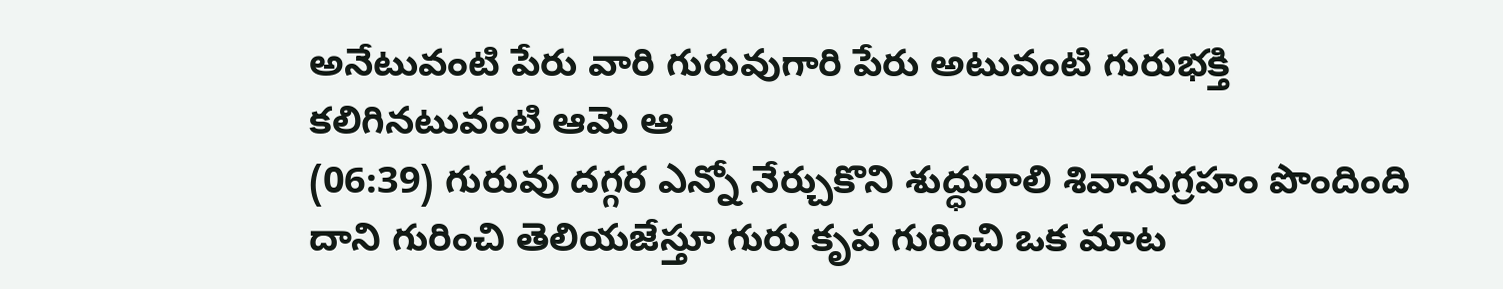అనేటువంటి పేరు వారి గురువుగారి పేరు అటువంటి గురుభక్తి కలిగినటువంటి ఆమె ఆ
(06:39) గురువు దగ్గర ఎన్నో నేర్చుకొని శుద్ధురాలి శివానుగ్రహం పొందింది దాని గురించి తెలియజేస్తూ గురు కృప గురించి ఒక మాట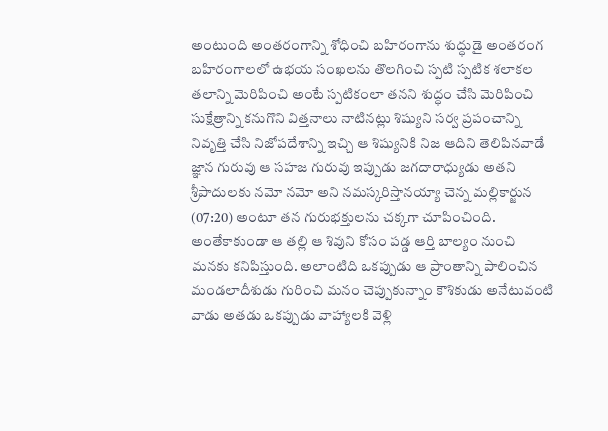అంటుంది అంతరంగాన్ని శోధించి బహిరంగాను శుద్ధుడై అంతరంగ బహిరంగాలలో ఉభయ సంఖలను తొలగించి స్పటి స్పటిక శలాకల తలాన్ని మెరిపించి అంటే స్పటికంలా తనని శుద్ధం చేసి మెరిపించి సుక్షేత్రాన్ని కనుగొని విత్తనాలు నాటినట్లు శిష్యుని సర్వ ప్రపంచాన్ని నివృత్తి చేసి నిజోపదేశాన్ని ఇచ్చి ఆ శిష్యునికి నిజ ఆదిని తెలిపినవాడే జ్ఞాన గురువు ఆ సహజ గురువు ఇప్పుడు జగదారాధ్యుడు అతని శ్రీపాదులకు నమో నమో అని నమస్కరిస్తానయ్యా చెన్న మల్లికార్జున
(07:20) అంటూ తన గురుభక్తులను చక్కగా చూపించింది. అంతేకాకుండా ఆ తల్లి ఆ శివుని కోసం పడ్డ ఆర్తి బాల్యం నుంచి మనకు కనిపిస్తుంది. అలాంటిది ఒకప్పుడు ఆ ప్రాంతాన్ని పాలించిన మండలాదీశుడు గురించి మనం చెప్పుకున్నాం కౌశికుడు అనేటువంటి వాడు అతడు ఒకప్పుడు వాహ్యాలకి వెళ్లి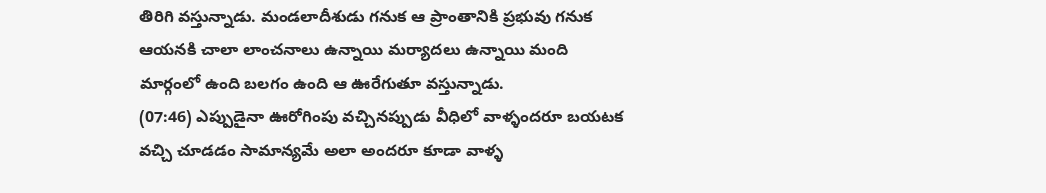తిరిగి వస్తున్నాడు. మండలాదీశుడు గనుక ఆ ప్రాంతానికి ప్రభువు గనుక ఆయనకి చాలా లాంచనాలు ఉన్నాయి మర్యాదలు ఉన్నాయి మంది మార్గంలో ఉంది బలగం ఉంది ఆ ఊరేగుతూ వస్తున్నాడు.
(07:46) ఎప్పుడైనా ఊరోగింపు వచ్చినప్పుడు వీధిలో వాళ్ళందరూ బయటక వచ్చి చూడడం సామాన్యమే అలా అందరూ కూడా వాళ్ళ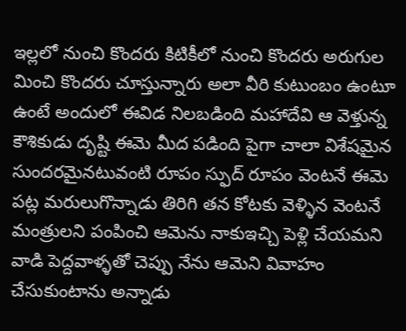ఇల్లలో నుంచి కొందరు కిటికీలో నుంచి కొందరు అరుగుల మించి కొందరు చూస్తున్నారు అలా వీరి కుటుంబం ఉంటూ ఉంటే అందులో ఈవిడ నిలబడింది మహాదేవి ఆ వెళ్తున్న కౌశికుడు దృష్టి ఈమె మీద పడింది పైగా చాలా విశేషమైన సుందరమైనటువంటి రూపం స్ఫుద్ రూపం వెంటనే ఈమె పట్ల మరులుగొన్నాడు తిరిగి తన కోటకు వెళ్ళిన వెంటనే మంత్రులని పంపించి ఆమెను నాకుఇచ్చి పెళ్లి చేయమని వాడి పెద్దవాళ్ళతో చెప్పు నేను ఆమెని వివాహం చేసుకుంటాను అన్నాడు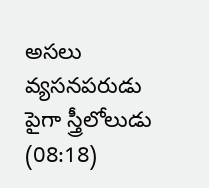అసలు వ్యసనపరుడు పైగా స్త్రీలోలుడు
(08:18)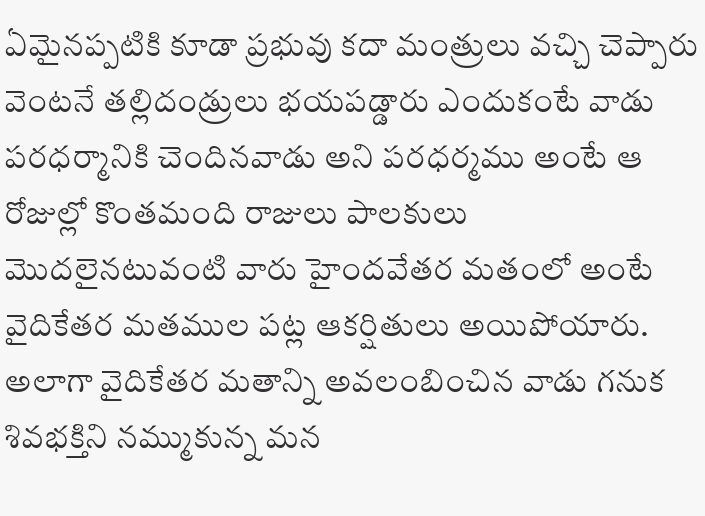ఏమైనప్పటికి కూడా ప్రభువు కదా మంత్రులు వచ్చి చెప్పారు వెంటనే తల్లిదండ్రులు భయపడ్డారు ఎందుకంటే వాడు పరధర్మానికి చెందినవాడు అని పరధర్మము అంటే ఆ రోజుల్లో కొంతమంది రాజులు పాలకులు మొదలైనటువంటి వారు హైందవేతర మతంలో అంటే వైదికేతర మతముల పట్ల ఆకర్షితులు అయిపోయారు. అలాగా వైదికేతర మతాన్ని అవలంబించిన వాడు గనుక శివభక్తిని నమ్ముకున్న మన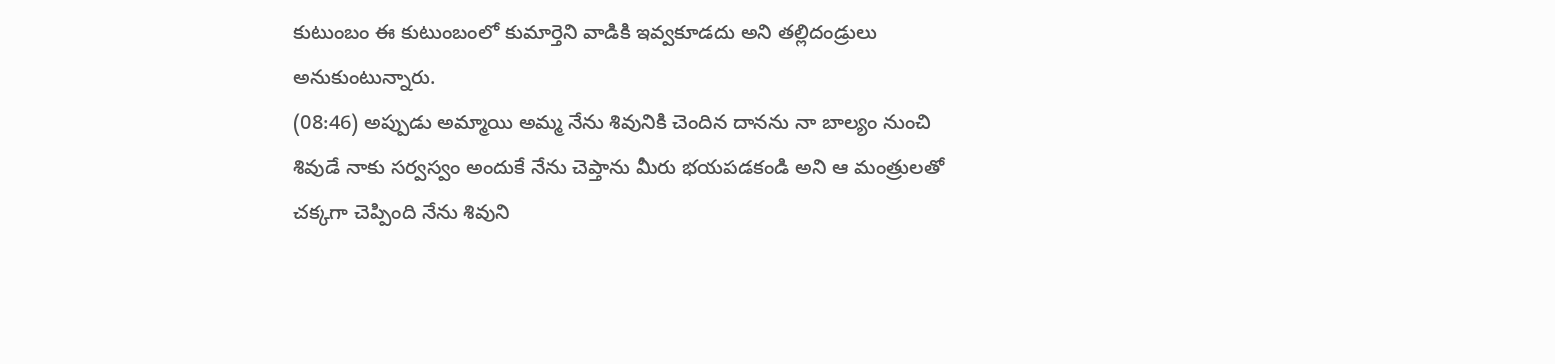కుటుంబం ఈ కుటుంబంలో కుమార్తెని వాడికి ఇవ్వకూడదు అని తల్లిదండ్రులు అనుకుంటున్నారు.
(08:46) అప్పుడు అమ్మాయి అమ్మ నేను శివునికి చెందిన దానను నా బాల్యం నుంచి శివుడే నాకు సర్వస్వం అందుకే నేను చెప్తాను మీరు భయపడకండి అని ఆ మంత్రులతో చక్కగా చెప్పింది నేను శివుని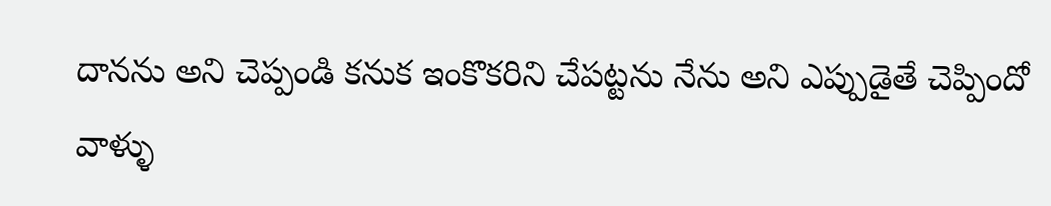దానను అని చెప్పండి కనుక ఇంకొకరిని చేపట్టను నేను అని ఎప్పుడైతే చెప్పిందో వాళ్ళు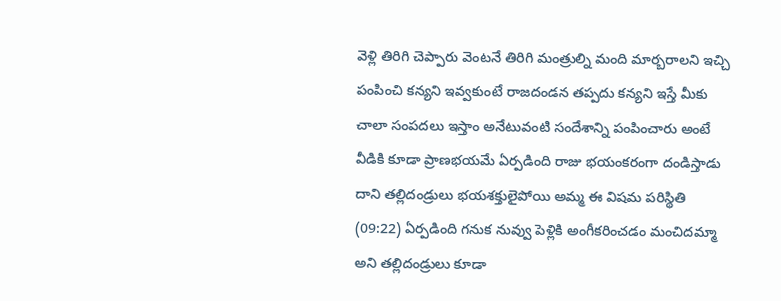వెళ్లి తిరిగి చెప్పారు వెంటనే తిరిగి మంత్రుల్ని మంది మార్బరాలని ఇచ్చి పంపించి కన్యని ఇవ్వకుంటే రాజదండన తప్పదు కన్యని ఇస్తే మీకు చాలా సంపదలు ఇస్తాం అనేటువంటి సందేశాన్ని పంపించారు అంటే వీడికి కూడా ప్రాణభయమే ఏర్పడింది రాజు భయంకరంగా దండిస్తాడు దాని తల్లిదండ్రులు భయశక్తులైపోయి అమ్మ ఈ విషమ పరిస్థితి
(09:22) ఏర్పడింది గనుక నువ్వు పెళ్లికి అంగీకరించడం మంచిదమ్మా అని తల్లిదండ్రులు కూడా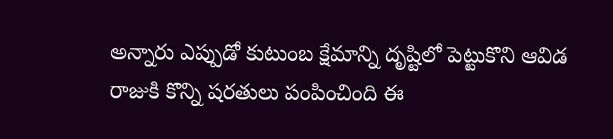అన్నారు ఎప్పుడో కుటుంబ క్షేమాన్ని దృష్టిలో పెట్టుకొని ఆవిడ రాజుకి కొన్ని షరతులు పంపించింది ఈ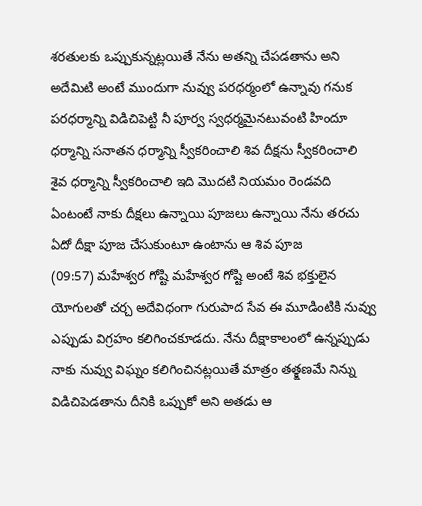శరతులకు ఒప్పుకున్నట్లయితే నేను అతన్ని చేపడతాను అని అదేమిటి అంటే ముందుగా నువ్వు పరధర్మంలో ఉన్నావు గనుక పరధర్మాన్ని విడిచిపెట్టి నీ పూర్వ స్వధర్మమైనటువంటి హిందూ ధర్మాన్ని సనాతన ధర్మాన్ని స్వీకరించాలి శివ దీక్షను స్వీకరించాలి శైవ ధర్మాన్ని స్వీకరించాలి ఇది మొదటి నియమం రెండవది ఏంటంటే నాకు దీక్షలు ఉన్నాయి పూజలు ఉన్నాయి నేను తరచు ఏదో దీక్షా పూజ చేసుకుంటూ ఉంటాను ఆ శివ పూజ
(09:57) మహేశ్వర గోష్టి మహేశ్వర గోష్టి అంటే శివ భక్తులైన యోగులతో చర్చ అదేవిధంగా గురుపాద సేవ ఈ మూడింటికి నువ్వు ఎప్పుడు విగ్రహం కలిగించకూడదు. నేను దీక్షాకాలంలో ఉన్నప్పుడు నాకు నువ్వు విఘ్నం కలిగించినట్లయితే మాత్రం తత్క్షణమే నిన్ను విడిచిపెడతాను దీనికి ఒప్పుకో అని అతడు ఆ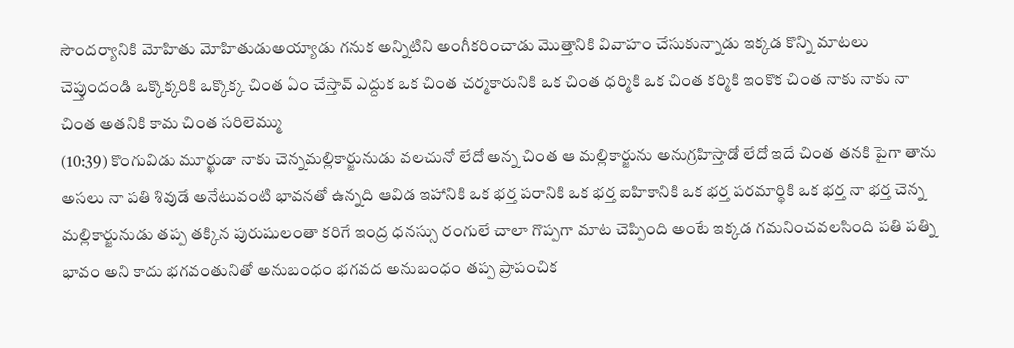సౌందర్యానికి మోహితు మోహితుడుఅయ్యాడు గనుక అన్నిటిని అంగీకరించాడు మొత్తానికి వివాహం చేసుకున్నాడు ఇక్కడ కొన్ని మాటలు చెప్తుందండి ఒక్కొక్కరికి ఒక్కొక్క చింత ఏం చేస్తావ్ ఎద్దుక ఒక చింత చర్మకారునికి ఒక చింత ధర్మికి ఒక చింత కర్మికి ఇంకొక చింత నాకు నాకు నా చింత అతనికి కామ చింత సరిలెమ్ము
(10:39) కొంగువిడు మూర్ఖుడా నాకు చెన్నమల్లికార్జునుడు వలచునో లేదో అన్న చింత ఆ మల్లికార్జును అనుగ్రహిస్తాడో లేదో ఇదే చింత తనకి పైగా తాను అసలు నా పతి శివుడే అనేటువంటి భావనతో ఉన్నది ఆవిడ ఇహానికి ఒక భర్త పరానికి ఒక భర్త ఐహికానికి ఒక భర్త పరమార్థికి ఒక భర్త నా భర్త చెన్న మల్లికార్జునుడు తప్ప తక్కిన పురుషులంతా కరిగే ఇంద్ర ధనస్సు రంగులే చాలా గొప్పగా మాట చెప్పింది అంటే ఇక్కడ గమనించవలసింది పతి పత్ని భావం అని కాదు భగవంతునితో అనుబంధం భగవద అనుబంధం తప్ప ప్రాపంచిక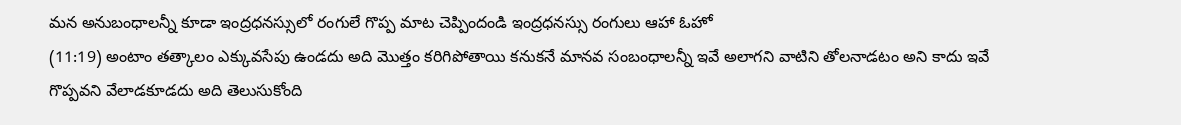మన అనుబంధాలన్నీ కూడా ఇంద్రధనస్సులో రంగులే గొప్ప మాట చెప్పిందండి ఇంద్రధనస్సు రంగులు ఆహా ఓహో
(11:19) అంటాం తత్కాలం ఎక్కువసేపు ఉండదు అది మొత్తం కరిగిపోతాయి కనుకనే మానవ సంబంధాలన్నీ ఇవే అలాగని వాటిని తోలనాడటం అని కాదు ఇవే గొప్పవని వేలాడకూడదు అది తెలుసుకోంది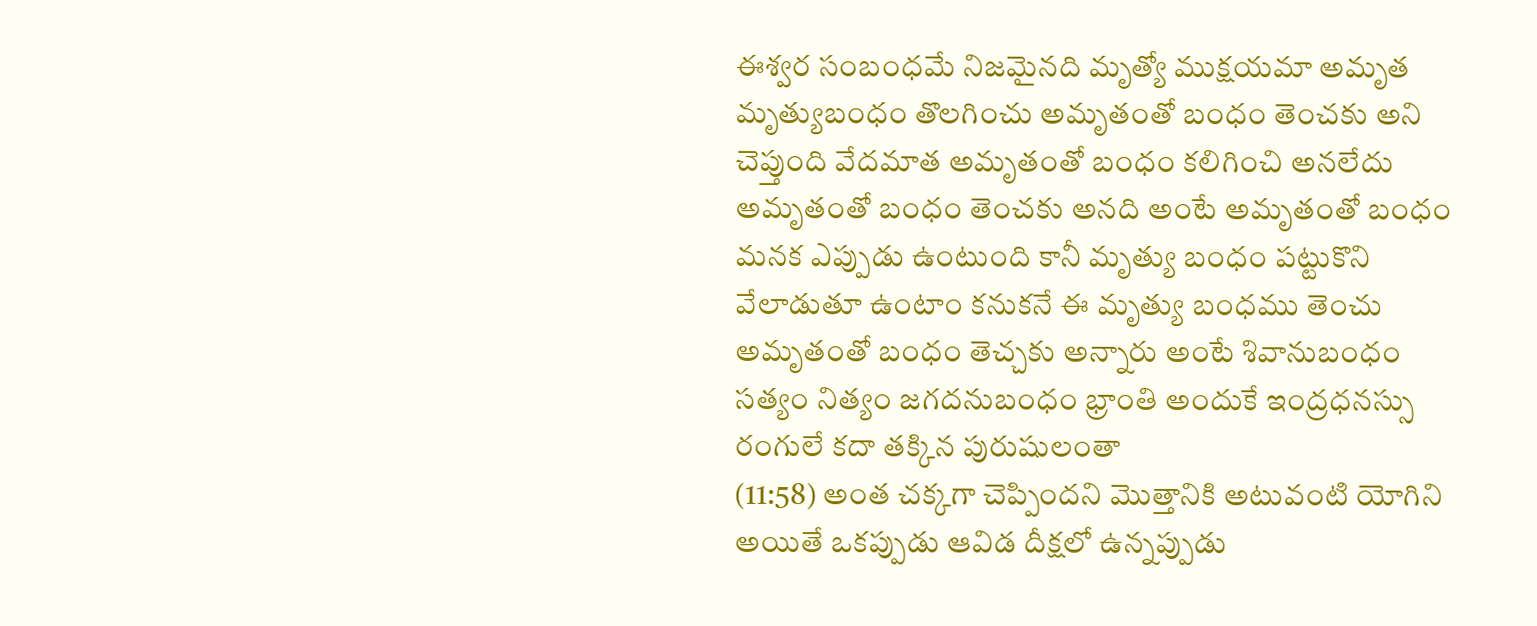ఈశ్వర సంబంధమే నిజమైనది మృత్యో ముక్షయమా అమృత మృత్యుబంధం తొలగించు అమృతంతో బంధం తెంచకు అని చెప్తుంది వేదమాత అమృతంతో బంధం కలిగించి అనలేదు అమృతంతో బంధం తెంచకు అనది అంటే అమృతంతో బంధం మనక ఎప్పుడు ఉంటుంది కానీ మృత్యు బంధం పట్టుకొని వేలాడుతూ ఉంటాం కనుకనే ఈ మృత్యు బంధము తెంచు అమృతంతో బంధం తెచ్చకు అన్నారు అంటే శివానుబంధం సత్యం నిత్యం జగదనుబంధం భ్రాంతి అందుకే ఇంద్రధనస్సు రంగులే కదా తక్కిన పురుషులంతా
(11:58) అంత చక్కగా చెప్పిందని మొత్తానికి అటువంటి యోగిని అయితే ఒకప్పుడు ఆవిడ దీక్షలో ఉన్నప్పుడు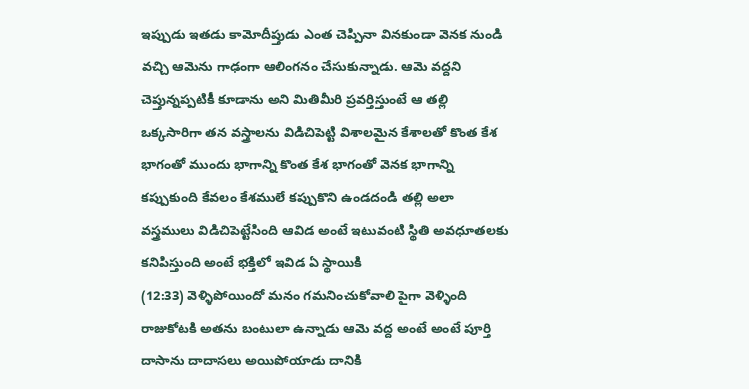ఇప్పుడు ఇతడు కామోదీప్తుడు ఎంత చెప్పినా వినకుండా వెనక నుండి వచ్చి ఆమెను గాఢంగా ఆలింగనం చేసుకున్నాడు. ఆమె వద్దని చెప్తున్నప్పటికీ కూడాను అని మితిమీరి ప్రవర్తిస్తుంటే ఆ తల్లి ఒక్కసారిగా తన వస్త్రాలను విడిచిపెట్టి విశాలమైన కేశాలతో కొంత కేశ భాగంతో ముందు భాగాన్ని కొంత కేశ భాగంతో వెనక భాగాన్ని కప్పుకుంది కేవలం కేశములే కప్పుకొని ఉండదండి తల్లి అలా వస్త్రములు విడిచిపెట్టేసింది ఆవిడ అంటే ఇటువంటి స్థితి అవధూతలకు కనిపిస్తుంది అంటే భక్తిలో ఇవిడ ఏ స్థాయికి
(12:33) వెళ్ళిపోయిందో మనం గమనించుకోవాలి పైగా వెళ్ళింది రాజుకోటకి అతను బంటులా ఉన్నాడు ఆమె వద్ద అంటే అంటే పూర్తి దాసాను దాదాసలు అయిపోయాడు దానికి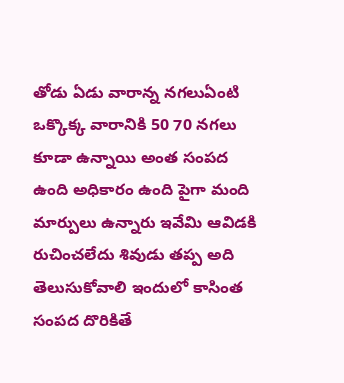తోడు ఏడు వారాన్న నగలుఏంటి ఒక్కొక్క వారానికి 50 70 నగలు కూడా ఉన్నాయి అంత సంపద ఉంది అధికారం ఉంది పైగా మంది మార్పులు ఉన్నారు ఇవేమి ఆవిడకి రుచించలేదు శివుడు తప్ప అది తెలుసుకోవాలి ఇందులో కాసింత సంపద దొరికితే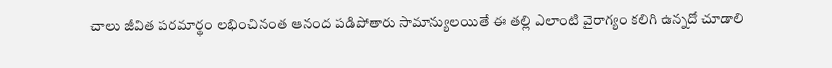చాలు జీవిత పరమార్థం లభించినంత ఆనంద పడిపోతారు సామాన్యులయితే ఈ తల్లి ఎలాంటి వైరాగ్యం కలిగి ఉన్నదో చూడాలి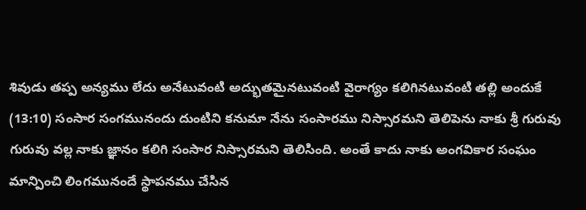శివుడు తప్ప అన్యము లేదు అనేటువంటి అద్భుతమైనటువంటి వైరాగ్యం కలిగినటువంటి తల్లి అందుకే
(13:10) సంసార సంగమునందు దుంటిని కనుమా నేను సంసారము నిస్సారమని తెలిపెను నాకు శ్రీ గురువు గురువు వల్ల నాకు జ్ఞానం కలిగి సంసార నిస్సారమని తెలిసింది. అంతే కాదు నాకు అంగవికార సంఘం మాన్పించి లింగమునందే స్థాపనము చేసిన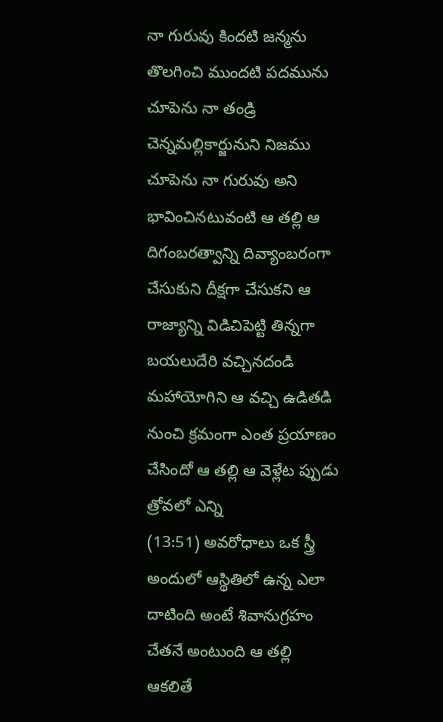నా గురువు కిందటి జన్మను తొలగించి ముందటి పదమును చూపెను నా తండ్రి చెన్నమల్లికార్జునుని నిజము చూపెను నా గురువు అని భావించినటువంటి ఆ తల్లి ఆ దిగంబరత్వాన్ని దివ్యాంబరంగా చేసుకుని దీక్షగా చేసుకని ఆ రాజ్యాన్ని విడిచిపెట్టి తిన్నగా బయలుదేరి వచ్చినదండి మహాయోగిని ఆ వచ్చి ఉడితడి నుంచి క్రమంగా ఎంత ప్రయాణం చేసిందో ఆ తల్లి ఆ వెళ్లేట ప్పుడు త్రోవలో ఎన్ని
(13:51) అవరోధాలు ఒక స్త్రీ అందులో ఆస్థితిలో ఉన్న ఎలా దాటింది అంటే శివానుగ్రహం చేతనే అంటుంది ఆ తల్లి ఆకలితే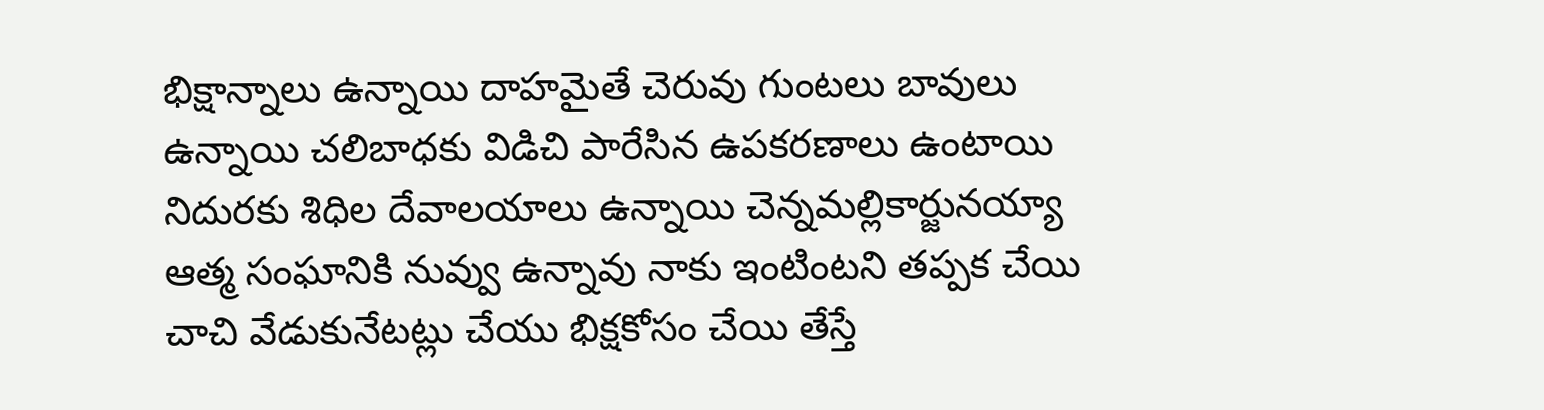భిక్షాన్నాలు ఉన్నాయి దాహమైతే చెరువు గుంటలు బావులు ఉన్నాయి చలిబాధకు విడిచి పారేసిన ఉపకరణాలు ఉంటాయి నిదురకు శిధిల దేవాలయాలు ఉన్నాయి చెన్నమల్లికార్జునయ్యా ఆత్మ సంఘానికి నువ్వు ఉన్నావు నాకు ఇంటింటని తప్పక చేయి చాచి వేడుకునేటట్లు చేయు భిక్షకోసం చేయి తేస్తే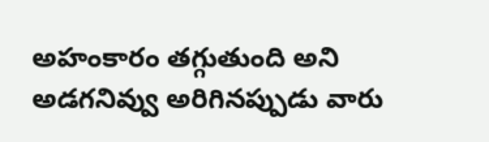అహంకారం తగ్గుతుంది అని అడగనివ్వు అరిగినప్పుడు వారు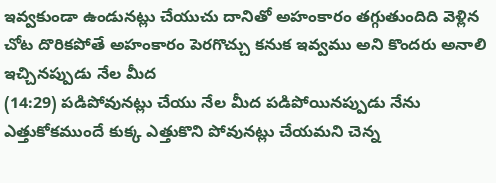ఇవ్వకుండా ఉండునట్లు చేయుచు దానితో అహంకారం తగ్గుతుందిది వెళ్లిన చోట దొరికపోతే అహంకారం పెరగొచ్చు కనుక ఇవ్వము అని కొందరు అనాలి ఇచ్చినప్పుడు నేల మీద
(14:29) పడిపోవునట్లు చేయు నేల మీద పడిపోయినప్పుడు నేను ఎత్తుకోకముందే కుక్క ఎత్తుకొని పోవునట్లు చేయమని చెన్న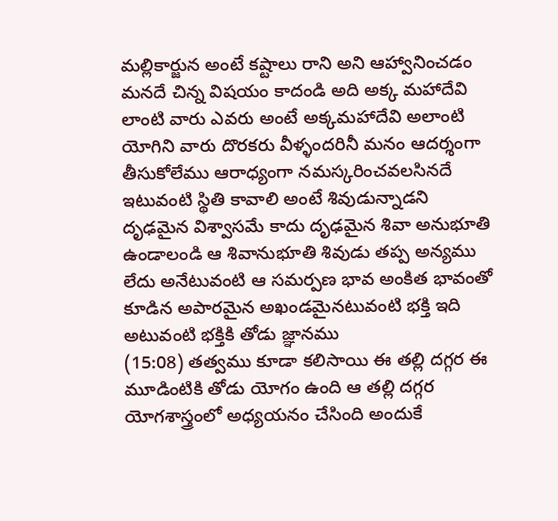మల్లికార్జున అంటే కష్టాలు రాని అని ఆహ్వానించడం మనదే చిన్న విషయం కాదండి అది అక్క మహాదేవి లాంటి వారు ఎవరు అంటే అక్కమహాదేవి అలాంటి యోగిని వారు దొరకరు వీళ్ళందరినీ మనం ఆదర్శంగా తీసుకోలేము ఆరాధ్యంగా నమస్కరించవలసినదే ఇటువంటి స్థితి కావాలి అంటే శివుడున్నాడని దృఢమైన విశ్వాసమే కాదు దృఢమైన శివా అనుభూతి ఉండాలండి ఆ శివానుభూతి శివుడు తప్ప అన్యము లేదు అనేటువంటి ఆ సమర్పణ భావ అంకిత భావంతో కూడిన అపారమైన అఖండమైనటువంటి భక్తి ఇది అటువంటి భక్తికి తోడు జ్ఞానము
(15:08) తత్వము కూడా కలిసాయి ఈ తల్లి దగ్గర ఈ మూడింటికి తోడు యోగం ఉంది ఆ తల్లి దగ్గర యోగశాస్త్రంలో అధ్యయనం చేసింది అందుకే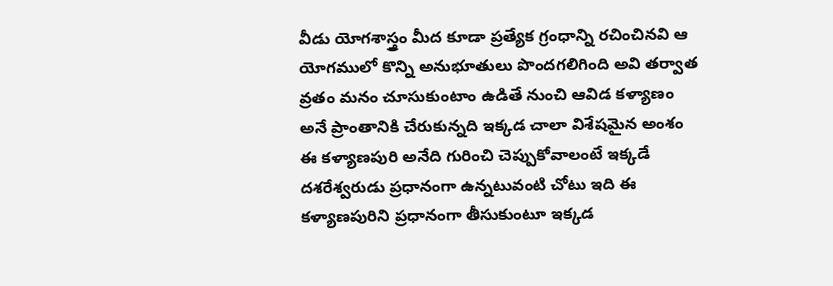వీడు యోగశాస్త్రం మీద కూడా ప్రత్యేక గ్రంధాన్ని రచించినవి ఆ యోగములో కొన్ని అనుభూతులు పొందగలిగింది అవి తర్వాత వ్రతం మనం చూసుకుంటాం ఉడితే నుంచి ఆవిడ కళ్యాణం అనే ప్రాంతానికి చేరుకున్నది ఇక్కడ చాలా విశేషమైన అంశం ఈ కళ్యాణపురి అనేది గురించి చెప్పుకోవాలంటే ఇక్కడే దశరేశ్వరుడు ప్రధానంగా ఉన్నటువంటి చోటు ఇది ఈ కళ్యాణపురిని ప్రధానంగా తీసుకుంటూ ఇక్కడ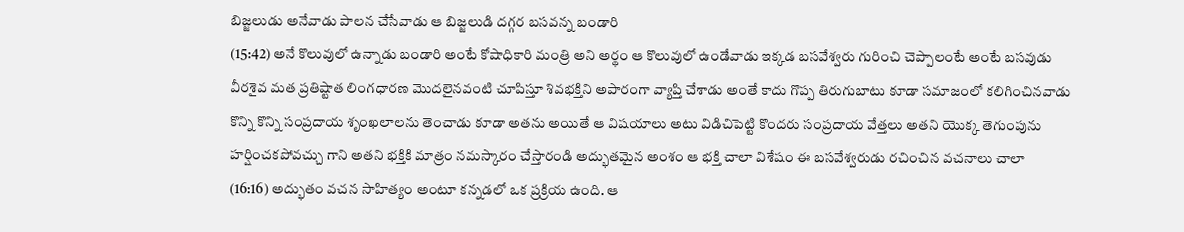బిజ్జలుడు అనేవాడు పాలన చేసేవాడు ఆ బిజ్జలుడి దగ్గర బసవన్న బండారి
(15:42) అనే కొలువులో ఉన్నాడు బండారి అంటే కోషాధికారి మంత్రి అని అర్థం ఆ కొలువులో ఉండేవాడు ఇక్కడ బసవేశ్వరు గురించి చెప్పాలంటే అంటే బసవుడు వీరశైవ మత ప్రతిష్టాత లింగధారణ మొదలైనవంటి చూపిస్తూ శివభక్తిని అపారంగా వ్యాప్తి చేశాడు అంతే కాదు గొప్ప తిరుగుబాటు కూడా సమాజంలో కలిగించినవాడు కొన్ని కొన్ని సంప్రదాయ శృంఖలాలను తెంచాడు కూడా అతను అయితే ఆ విషయాలు అటు విడిచిపెట్టి కొందరు సంప్రదాయ వేత్తలు అతని యొక్క తెగుంపును హర్షించకపోవచ్చు గాని అతని భక్తికి మాత్రం నమస్కారం చేస్తారండి అద్భుతమైన అంశం ఆ భక్తి చాలా విశేషం ఈ బసవేశ్వరుడు రచించిన వచనాలు చాలా
(16:16) అద్భుతం వచన సాహిత్యం అంటూ కన్నడలో ఒక ప్రక్రియ ఉంది. ఆ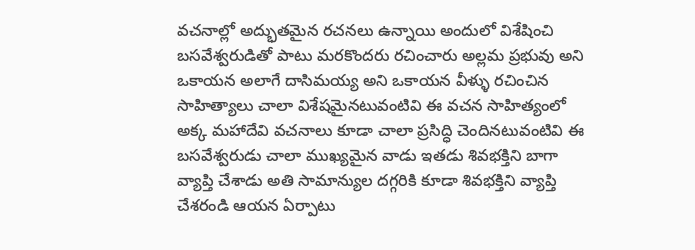వచనాల్లో అద్భుతమైన రచనలు ఉన్నాయి అందులో విశేషించి బసవేశ్వరుడితో పాటు మరకొందరు రచించారు అల్లమ ప్రభువు అని ఒకాయన అలాగే దాసిమయ్య అని ఒకాయన వీళ్ళు రచించిన సాహిత్యాలు చాలా విశేషమైనటువంటివి ఈ వచన సాహిత్యంలో అక్క మహాదేవి వచనాలు కూడా చాలా ప్రసిద్ధి చెందినటువంటివి ఈ బసవేశ్వరుడు చాలా ముఖ్యమైన వాడు ఇతడు శివభక్తిని బాగా వ్యాప్తి చేశాడు అతి సామాన్యుల దగ్గరికి కూడా శివభక్తిని వ్యాప్తి చేశరండి ఆయన ఏర్పాటు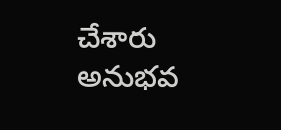చేశారు అనుభవ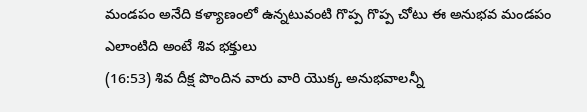మండపం అనేది కళ్యాణంలో ఉన్నటువంటి గొప్ప గొప్ప చోటు ఈ అనుభవ మండపం ఎలాంటిది అంటే శివ భక్తులు
(16:53) శివ దీక్ష పొందిన వారు వారి యొక్క అనుభవాలన్నీ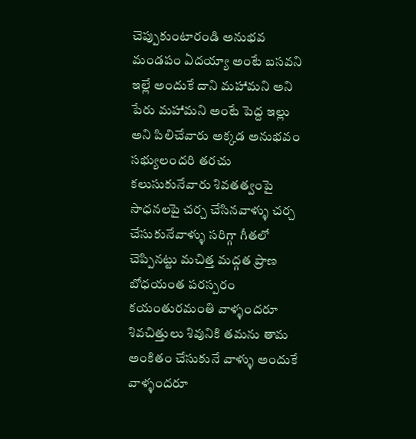చెప్పుకుంటారండి అనుభవ మండపం ఏదయ్యా అంటే బసవని ఇల్లే అందుకే దాని మహామని అని పేరు మహామని అంటే పెద్ద ఇల్లు అని పిలిచేవారు అక్కడ అనుభవం సభ్యులందరి తరచు కలుసుకునేవారు శివతత్వంపై సాధనలపై చర్చ చేసినవాళ్ళు చర్చ చేసుకునేవాళ్ళు సరిగ్గా గీతలో చెప్పినట్టు మచిత్త మద్గత ప్రాణ బోధయంత పరస్పరం కయంతురమంతి వాళ్ళందరూ శివచిత్తులు శివునికి తమను తామ అంకితం చేసుకునే వాళ్ళు అందుకే వాళ్ళందరూ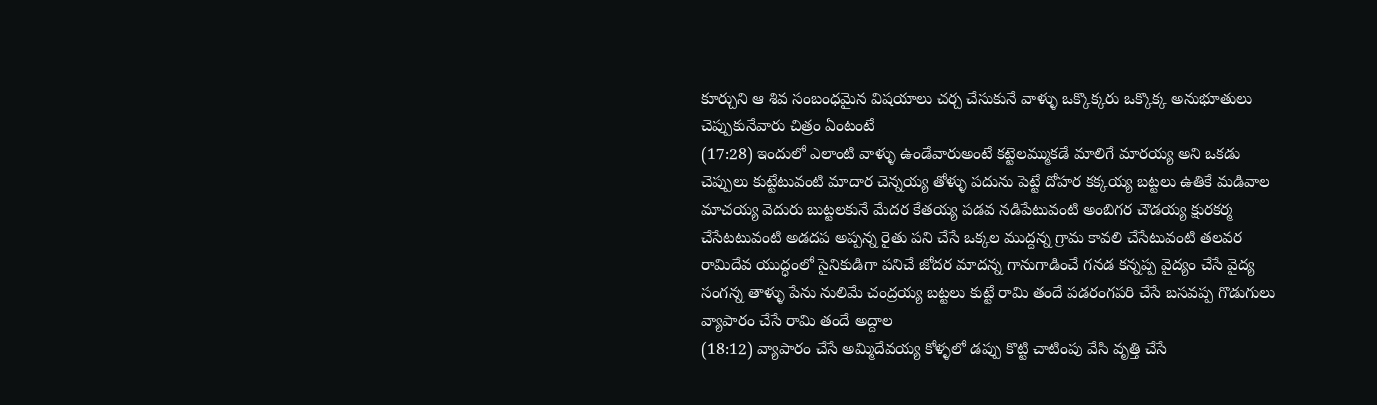కూర్చుని ఆ శివ సంబంధమైన విషయాలు చర్చ చేసుకునే వాళ్ళు ఒక్కొక్కరు ఒక్కొక్క అనుభూతులు చెప్పుకునేవారు చిత్రం ఏంటంటే
(17:28) ఇందులో ఎలాంటి వాళ్ళు ఉండేవారుఅంటే కట్టెలమ్ముకడే మాలిగే మారయ్య అని ఒకడు చెప్పులు కుట్టేటువంటి మాదార చెన్నయ్య తోళ్ళు పదును పెట్టే దోహర కక్కయ్య బట్టలు ఉతికే మడివాల మాచయ్య వెదురు బుట్టలకునే మేదర కేతయ్య పడవ నడిపేటువంటి అంబిగర చౌడయ్య క్షురకర్మ చేసేటటువంటి అడదప అప్పన్న రైతు పని చేసే ఒక్కల ముద్దన్న గ్రామ కావలి చేసేటువంటి తలవర రామిదేవ యుద్ధంలో సైనికుడిగా పనిచే జోదర మాదన్న గానుగాడించే గనడ కన్నప్ప వైద్యం చేసే వైద్య సంగన్న తాళ్ళు పేను నులిమే చంద్రయ్య బట్టలు కుట్టే రామి తందే పడరంగపరి చేసే బసవప్ప గొడుగులు వ్యాపారం చేసే రామి తందే అద్దాల
(18:12) వ్యాపారం చేసే అమ్మిదేవయ్య కోళ్ళలో డప్పు కొట్టి చాటింపు వేసి వృత్తి చేసే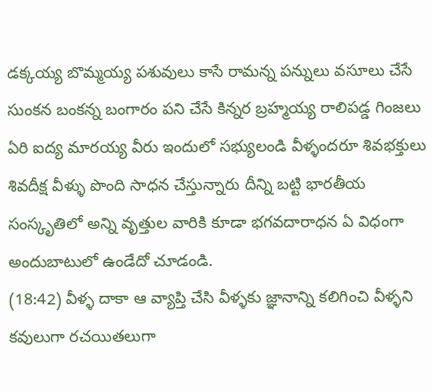డక్కయ్య బొమ్మయ్య పశువులు కాసే రామన్న పన్నులు వసూలు చేసే సుంకన బంకన్న బంగారం పని చేసే కిన్నర బ్రహ్మయ్య రాలిపడ్డ గింజలు ఏరి ఐద్య మారయ్య వీరు ఇందులో సభ్యులండి వీళ్ళందరూ శివభక్తులు శివదీక్ష వీళ్ళు పొంది సాధన చేస్తున్నారు దీన్ని బట్టి భారతీయ సంస్కృతిలో అన్ని వృత్తుల వారికి కూడా భగవదారాధన ఏ విధంగా అందుబాటులో ఉండేదో చూడండి.
(18:42) వీళ్ళ దాకా ఆ వ్యాప్తి చేసి వీళ్ళకు జ్ఞానాన్ని కలిగించి వీళ్ళని కవులుగా రచయితలుగా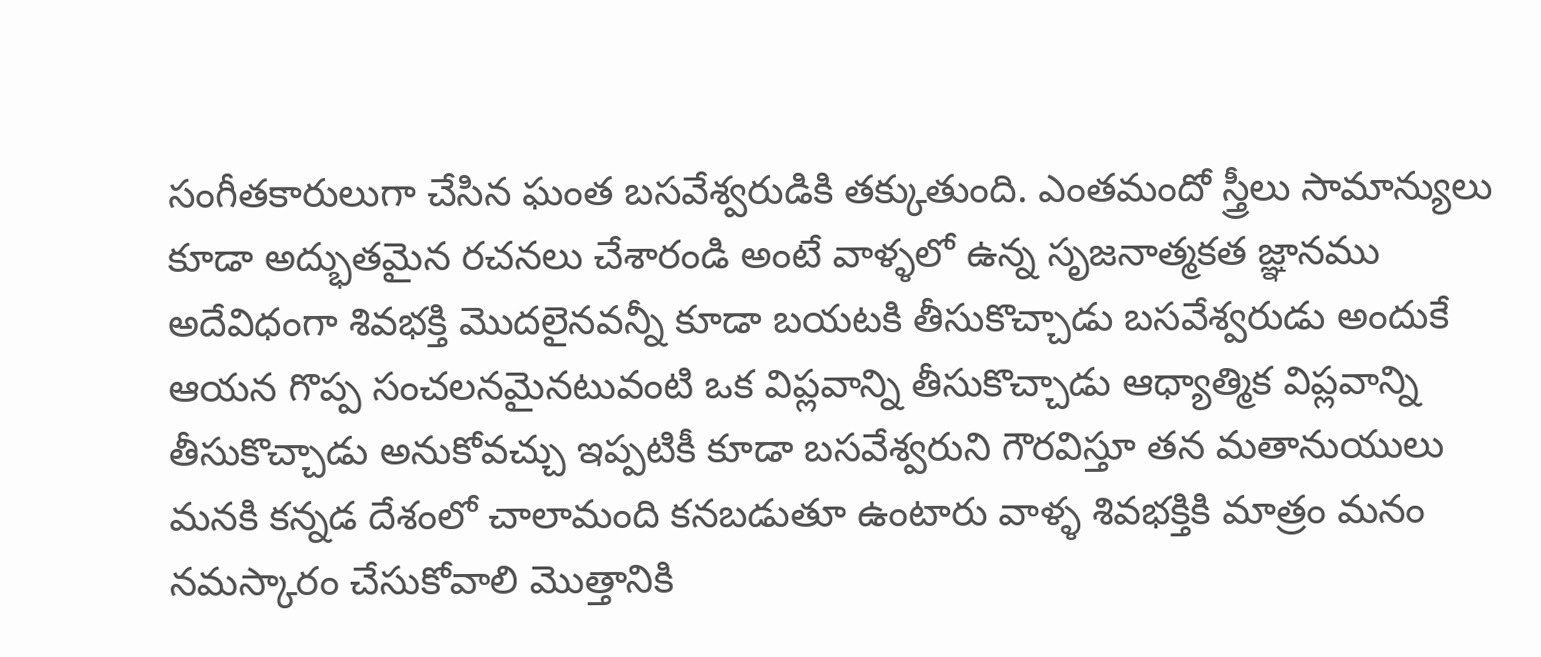సంగీతకారులుగా చేసిన ఘంత బసవేశ్వరుడికి తక్కుతుంది. ఎంతమందో స్త్రీలు సామాన్యులు కూడా అద్భుతమైన రచనలు చేశారండి అంటే వాళ్ళలో ఉన్న సృజనాత్మకత జ్ఞానము అదేవిధంగా శివభక్తి మొదలైనవన్నీ కూడా బయటకి తీసుకొచ్చాడు బసవేశ్వరుడు అందుకే ఆయన గొప్ప సంచలనమైనటువంటి ఒక విప్లవాన్ని తీసుకొచ్చాడు ఆధ్యాత్మిక విప్లవాన్ని తీసుకొచ్చాడు అనుకోవచ్చు ఇప్పటికీ కూడా బసవేశ్వరుని గౌరవిస్తూ తన మతానుయులు మనకి కన్నడ దేశంలో చాలామంది కనబడుతూ ఉంటారు వాళ్ళ శివభక్తికి మాత్రం మనం నమస్కారం చేసుకోవాలి మొత్తానికి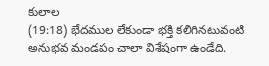కులాల
(19:18) భేదముల లేకుండా భక్తి కలిగినటువంటి అనుభవ మండపం చాలా విశేషంగా ఉండేది.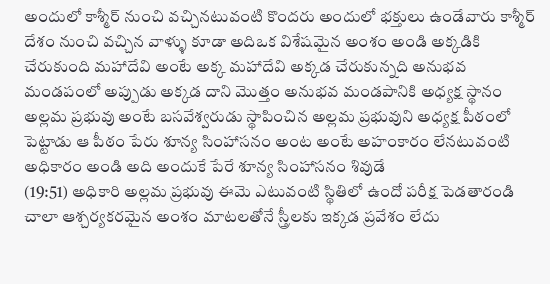అందులో కాశ్మీర్ నుంచి వచ్చినటువంటి కొందరు అందులో భక్తులు ఉండేవారు కాశ్మీర్ దేశం నుంచి వచ్చిన వాళ్ళు కూడా అదిఒక విశేషమైన అంశం అండి అక్కడికి చేరుకుంది మహాదేవి అంటే అక్క మహాదేవి అక్కడ చేరుకున్నది అనుభవ మండపంలో అప్పుడు అక్కడ దాని మొత్తం అనుభవ మండపానికి అధ్యక్ష స్థానం అల్లమ ప్రభువు అంటే బసవేశ్వరుడు స్థాపించిన అల్లమ ప్రభువుని అధ్యక్ష పీఠంలో పెట్టాడు ఆ పీఠం పేరు శూన్య సింహాసనం అంట అంటే అహంకారం లేనటువంటి అధికారం అండి అది అందుకే పేరే శూన్య సింహాసనం శివుడే
(19:51) అధికారి అల్లమ ప్రభువు ఈమె ఎటువంటి స్థితిలో ఉందో పరీక్ష పెడతారండి చాలా ఆశ్చర్యకరమైన అంశం మాటలతోనే స్త్రీలకు ఇక్కడ ప్రవేశం లేదు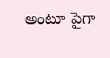అంటూ పైగా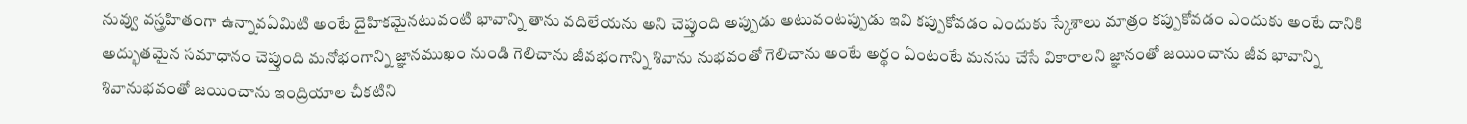నువ్వు వస్త్రహితంగా ఉన్నావఏమిటి అంటే దైహికమైనటువంటి భావాన్ని తాను వదిలేయను అని చెప్తుంది అప్పుడు అటువంటప్పుడు ఇవి కప్పుకోవడం ఎందుకు స్కేశాలు మాత్రం కప్పుకోవడం ఎందుకు అంటే దానికి అద్భుతమైన సమాధానం చెప్తుంది మనోభంగాన్ని జ్ఞానముఖం నుండి గెలిచాను జీవభంగాన్ని శివాను నుభవంతో గెలిచాను అంటే అర్థం ఏంటంటే మనసు చేసే వికారాలని జ్ఞానంతో జయించాను జీవ భావాన్ని శివానుభవంతో జయించాను ఇంద్రియాల చీకటిని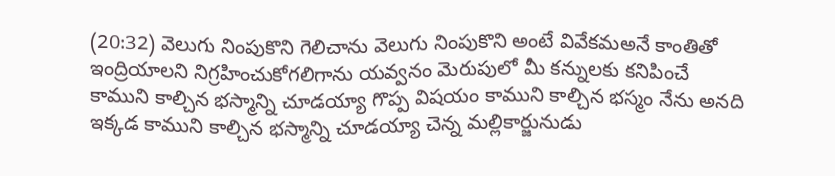(20:32) వెలుగు నింపుకొని గెలిచాను వెలుగు నింపుకొని అంటే వివేకమఅనే కాంతితో ఇంద్రియాలని నిగ్రహించుకోగలిగాను యవ్వనం మెరుపులో మీ కన్నులకు కనిపించే కాముని కాల్చిన భస్మాన్ని చూడయ్యా గొప్ప విషయం కాముని కాల్చిన భస్మం నేను అనది ఇక్కడ కాముని కాల్చిన భస్మాన్ని చూడయ్యా చెన్న మల్లికార్జునుడు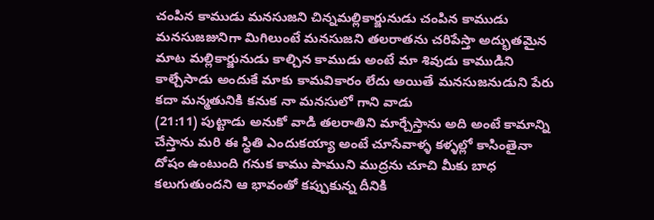చంపిన కాముడు మనసుజని చిన్నమల్లికార్జునుడు చంపిన కాముడు మనసుజజునిగా మిగిలుంటే మనసుజని తలరాతను చరిపేస్తా అద్భుతమైన మాట మల్లికార్జునుడు కాల్చిన కాముడు అంటే మా శివుడు కాముడిని కాల్చేసాడు అందుకే మాకు కామవికారం లేదు అయితే మనసుజనుడుని పేరు కదా మన్మతునికి కనుక నా మనసులో గాని వాడు
(21:11) పుట్టాడు అనుకో వాడి తలరాతిని మార్చేస్తాను అది అంటే కామాన్ని చేస్తాను మరి ఈ స్థితి ఎందుకయ్యా అంటే చూసేవాళ్ళ కళ్ళల్లో కాసింతైనా దోషం ఉంటుంది గనుక కాము పాముని ముద్రను చూచి మీకు బాధ కలుగుతుందని ఆ భావంతో కప్పుకున్న దీనికి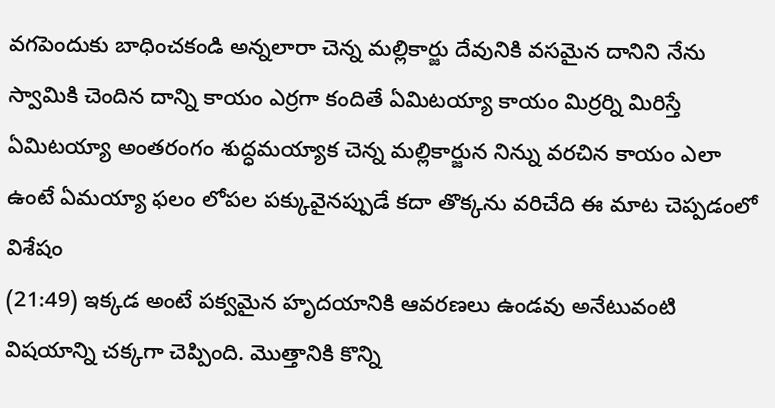వగపెందుకు బాధించకండి అన్నలారా చెన్న మల్లికార్జు దేవునికి వసమైన దానిని నేను స్వామికి చెందిన దాన్ని కాయం ఎర్రగా కందితే ఏమిటయ్యా కాయం మిర్రర్ని మిరిస్తే ఏమిటయ్యా అంతరంగం శుద్ధమయ్యాక చెన్న మల్లికార్జున నిన్ను వరచిన కాయం ఎలా ఉంటే ఏమయ్యా ఫలం లోపల పక్కువైనప్పుడే కదా తొక్కను వరిచేది ఈ మాట చెప్పడంలో విశేషం
(21:49) ఇక్కడ అంటే పక్వమైన హృదయానికి ఆవరణలు ఉండవు అనేటువంటి విషయాన్ని చక్కగా చెప్పింది. మొత్తానికి కొన్ని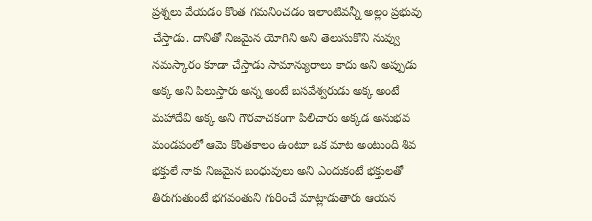ప్రశ్నలు వేయడం కొంత గమనించడం ఇలాంటివన్నీ అల్లం ప్రభువు చేస్తాడు. దానితో నిజమైన యోగిని అని తెలుసుకొని నువ్వు నమస్కారం కూడా చేస్తాడు సామాన్యురాలు కాదు అని అప్పుడు అక్క అని పిలుస్తారు అన్న అంటే బసవేశ్వరుడు అక్క అంటే మహాదేవి అక్క అని గౌరవాచకంగా పిలిచారు అక్కడ అనుభవ మండపంలో ఆమె కొంతకాలం ఉంటూ ఒక మాట అంటుంది శివ భక్తులే నాకు నిజమైన బంధువులు అని ఎందుకంటే భక్తులతో తిరుగుతుంటే భగవంతుని గురించే మాట్లాడుతారు ఆయన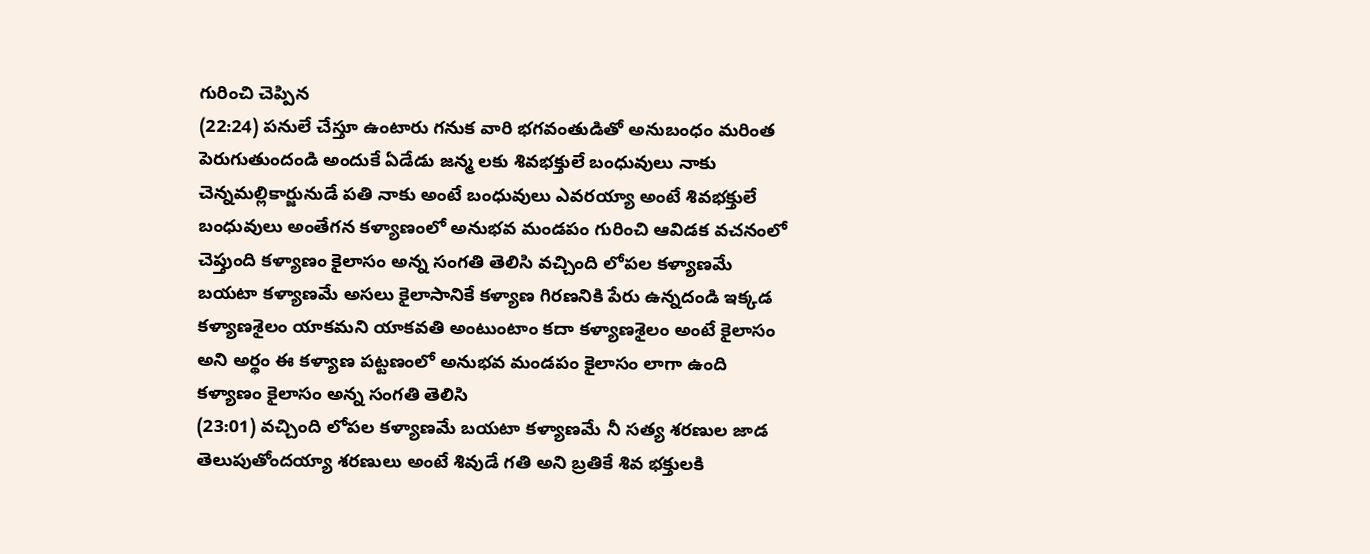గురించి చెప్పిన
(22:24) పనులే చేస్తూ ఉంటారు గనుక వారి భగవంతుడితో అనుబంధం మరింత పెరుగుతుందండి అందుకే ఏడేడు జన్మ లకు శివభక్తులే బంధువులు నాకు చెన్నమల్లికార్జునుడే పతి నాకు అంటే బంధువులు ఎవరయ్యా అంటే శివభక్తులే బంధువులు అంతేగన కళ్యాణంలో అనుభవ మండపం గురించి ఆవిడక వచనంలో చెప్తుంది కళ్యాణం కైలాసం అన్న సంగతి తెలిసి వచ్చింది లోపల కళ్యాణమే బయటా కళ్యాణమే అసలు కైలాసానికే కళ్యాణ గిరణనికి పేరు ఉన్నదండి ఇక్కడ కళ్యాణశైలం యాకమని యాకవతి అంటుంటాం కదా కళ్యాణశైలం అంటే కైలాసం అని అర్థం ఈ కళ్యాణ పట్టణంలో అనుభవ మండపం కైలాసం లాగా ఉంది కళ్యాణం కైలాసం అన్న సంగతి తెలిసి
(23:01) వచ్చింది లోపల కళ్యాణమే బయటా కళ్యాణమే నీ సత్య శరణుల జాడ తెలుపుతోందయ్యా శరణులు అంటే శివుడే గతి అని బ్రతికే శివ భక్తులకి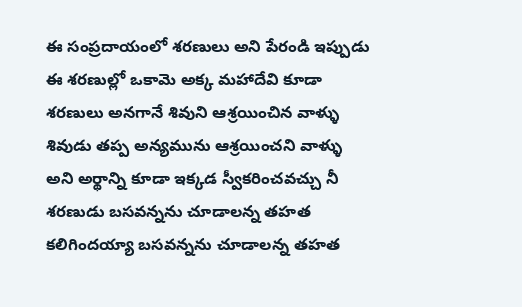ఈ సంప్రదాయంలో శరణులు అని పేరండి ఇప్పుడు ఈ శరణుల్లో ఒకామె అక్క మహాదేవి కూడా శరణులు అనగానే శివుని ఆశ్రయించిన వాళ్ళు శివుడు తప్ప అన్యమును ఆశ్రయించని వాళ్ళు అని అర్థాన్ని కూడా ఇక్కడ స్వీకరించవచ్చు నీ శరణుడు బసవన్నను చూడాలన్న తహత కలిగిందయ్యా బసవన్నను చూడాలన్న తహత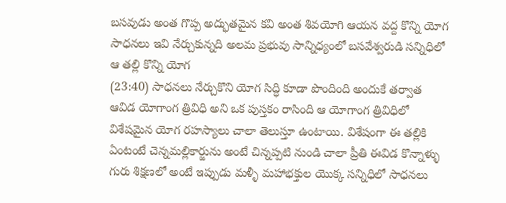బసవుడు అంత గొప్ప అద్భుతమైన కవి అంత శివయోగి ఆయన వద్ద కొన్ని యోగ సాధనలు ఇవి నేర్చుకున్నది అలమ ప్రభువు సాన్నిధ్యంలో బసవేశ్వరుడి సన్నిధిలో ఆ తల్లి కొన్ని యోగ
(23:40) సాధనలు నేర్చుకొని యోగ సిద్ధి కూడా పొందింది అందుకే తర్వాత ఆవిడ యోగాంగ త్రివిధి అని ఒక పుస్తకం రాసింది ఆ యోగాంగ త్రివిధిలో విశేషమైన యోగ రహస్యాలు చాలా తెలుస్తూ ఉంటాయి. విశేషంగా ఈ తల్లికి ఏంటంటే చెన్నమల్లికార్జును అంటే చిన్నప్పటి నుండి చాలా ప్రీతి ఈవిడ కొన్నాళ్ళు గురు శిక్షణలో అంటే ఇప్పుడు మళ్ళీ మహాభక్తుల యొక్క సన్నిధిలో సాధనలు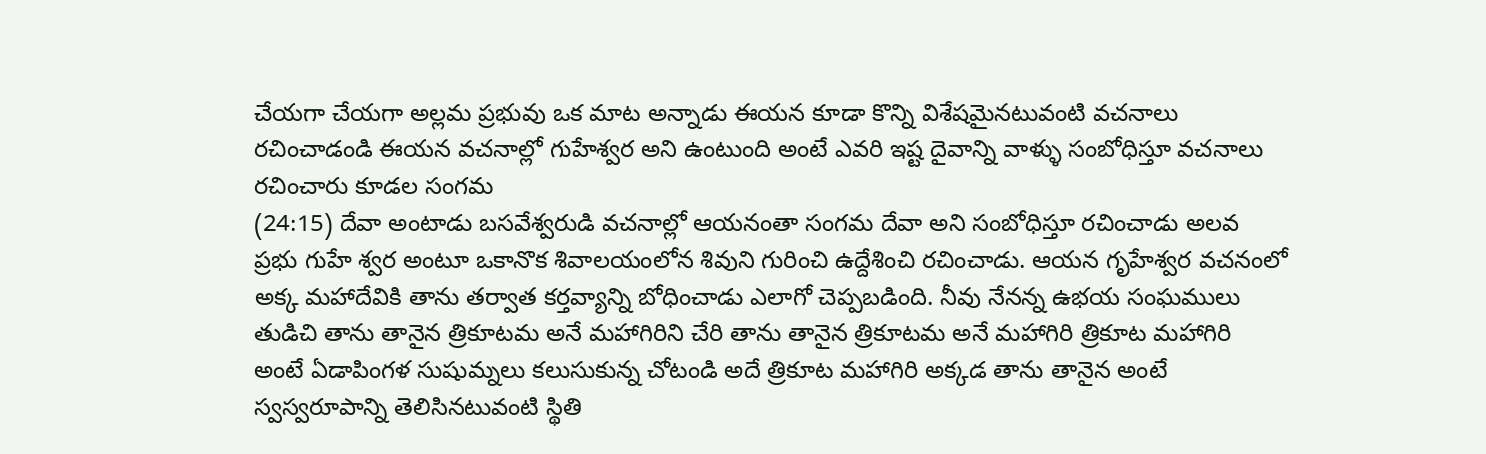చేయగా చేయగా అల్లమ ప్రభువు ఒక మాట అన్నాడు ఈయన కూడా కొన్ని విశేషమైనటువంటి వచనాలు రచించాడండి ఈయన వచనాల్లో గుహేశ్వర అని ఉంటుంది అంటే ఎవరి ఇష్ట దైవాన్ని వాళ్ళు సంబోధిస్తూ వచనాలు రచించారు కూడల సంగమ
(24:15) దేవా అంటాడు బసవేశ్వరుడి వచనాల్లో ఆయనంతా సంగమ దేవా అని సంబోధిస్తూ రచించాడు అలవ ప్రభు గుహే శ్వర అంటూ ఒకానొక శివాలయంలోన శివుని గురించి ఉద్దేశించి రచించాడు. ఆయన గృహేశ్వర వచనంలో అక్క మహాదేవికి తాను తర్వాత కర్తవ్యాన్ని బోధించాడు ఎలాగో చెప్పబడింది. నీవు నేనన్న ఉభయ సంఘములు తుడిచి తాను తానైన త్రికూటమ అనే మహాగిరిని చేరి తాను తానైన త్రికూటమ అనే మహాగిరి త్రికూట మహాగిరి అంటే ఏడాపింగళ సుషుమ్నలు కలుసుకున్న చోటండి అదే త్రికూట మహాగిరి అక్కడ తాను తానైన అంటే స్వస్వరూపాన్ని తెలిసినటువంటి స్థితి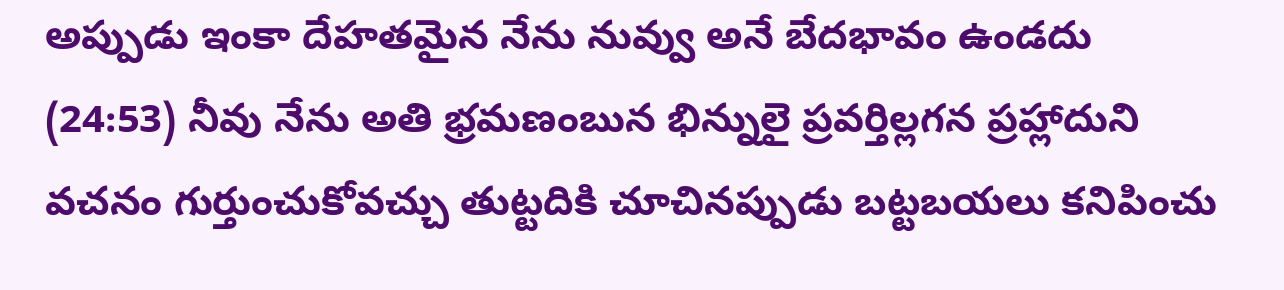అప్పుడు ఇంకా దేహతమైన నేను నువ్వు అనే బేదభావం ఉండదు
(24:53) నీవు నేను అతి భ్రమణంబున భిన్నులై ప్రవర్తిల్లగన ప్రహ్లాదుని వచనం గుర్తుంచుకోవచ్చు తుట్టదికి చూచినప్పుడు బట్టబయలు కనిపించు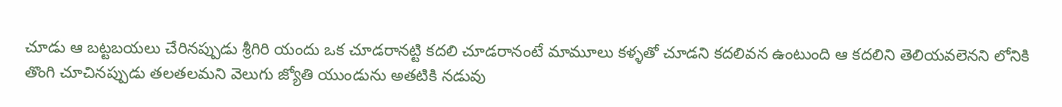చూడు ఆ బట్టబయలు చేరినప్పుడు శ్రీగిరి యందు ఒక చూడరానట్టి కదలి చూడరానంటే మామూలు కళ్ళతో చూడని కదలివన ఉంటుంది ఆ కదలిని తెలియవలెనని లోనికి తొంగి చూచినప్పుడు తలతలమని వెలుగు జ్యోతి యుండును అతటికి నడువు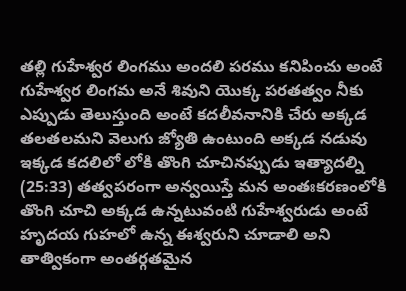తల్లి గుహేశ్వర లింగము అందలి పరము కనిపించు అంటే గుహేశ్వర లింగమ అనే శివుని యొక్క పరతత్వం నీకు ఎప్పుడు తెలుస్తుంది అంటే కదలీవనానికి చేరు అక్కడ తలతలమని వెలుగు జ్యోతి ఉంటుంది అక్కడ నడువు ఇక్కడ కదలిలో లోకి తొంగి చూచినప్పుడు ఇత్యాదల్ని
(25:33) తత్వపరంగా అన్వయిస్తే మన అంతఃకరణంలోకి తొంగి చూచి అక్కడ ఉన్నటువంటి గుహేశ్వరుడు అంటే హృదయ గుహలో ఉన్న ఈశ్వరుని చూడాలి అని తాత్వికంగా అంతర్గతమైన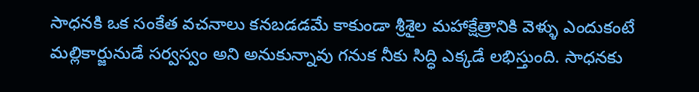సాధనకి ఒక సంకేత వచనాలు కనబడడమే కాకుండా శ్రీశైల మహాక్షేత్రానికి వెళ్ళు ఎందుకంటే మల్లికార్జునుడే సర్వస్వం అని అనుకున్నావు గనుక నీకు సిద్ధి ఎక్కడే లభిస్తుంది. సాధనకు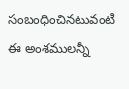సంబంధించినటువంటి ఈ అంశములన్నీ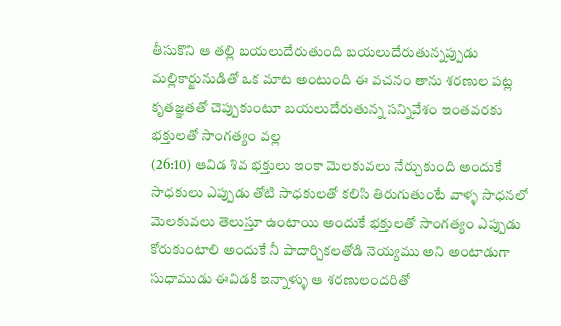తీసుకొని ఆ తల్లి బయలుదేరుతుంది బయలుదేరుతున్నప్పుడు మల్లికార్జునుడితో ఒక మాట అంటుంది ఈ వచనం తాను శరణుల పట్ల కృతజ్ఞతతో చెప్పుకుంటూ బయలుదేరుతున్న సన్నివేశం ఇంతవరకు భక్తులతో సాంగత్యం వల్ల
(26:10) ఆవిడ శివ భక్తులు ఇంకా మెలకువలు నేర్చుకుంది అందుకే సాధకులు ఎప్పుడు తోటి సాధకులతో కలిసి తిరుగుతుంటే వాళ్ళ సాధనలో మెలకువలు తెలుస్తూ ఉంటాయి అందుకే భక్తులతో సాంగత్యం ఎప్పుడు కోరుకుంటాలి అందుకే నీ పాదార్చికలతోడి నెయ్యము అని అంటాడుగా సుధాముడు ఈవిడకి ఇన్నాళ్ళు ఆ శరణులందరితో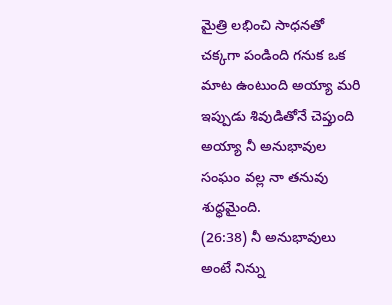మైత్రి లభించి సాధనతో చక్కగా పండింది గనుక ఒక మాట ఉంటుంది అయ్యా మరి ఇప్పుడు శివుడితోనే చెప్తుంది అయ్యా నీ అనుభావుల సంఘం వల్ల నా తనువు శుద్ధమైంది.
(26:38) నీ అనుభావులు అంటే నిన్ను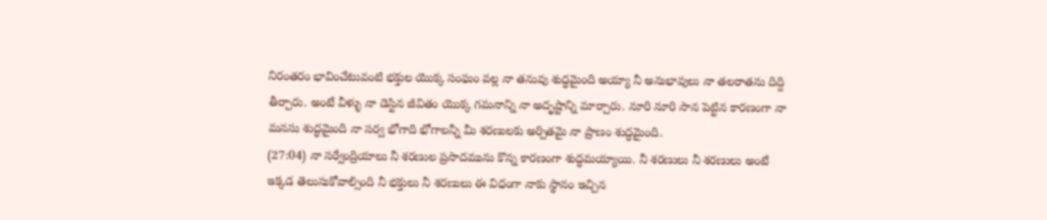నిరంతరం భావించేటువంటి భక్తుల యొక్క సంఘం వల్ల నా తనువు శుద్ధమైంది అయ్యా నీ అనుభావులు నా తలరాతను దిద్ది తీర్చారు. అంటే వీళ్ళు నా డెస్టిన జీవితం యొక్క గమనాన్ని నా అదృష్టాన్ని మార్చారు. నూరి నూరి సాన పెట్టిన కారణంగా నా మనసు శుద్ధమైంది నా సర్వ భోగాది భోగాలన్నీ మీ శరణులకు అర్పితమై నా ప్రాణం శుద్ధమైంది.
(27:04) నా సర్వేంద్రియాలు నీ శరణుల ప్రసాదమును కొన్న కారణంగా శుద్ధమయ్యాయి. నీ శరణులు నీ శరణులు అంటే ఇక్కడ తెలుసుకోవాల్సింది నీ భక్తులు నీ శరణులు ఈ విధంగా నాకు స్థానం ఇచ్చిన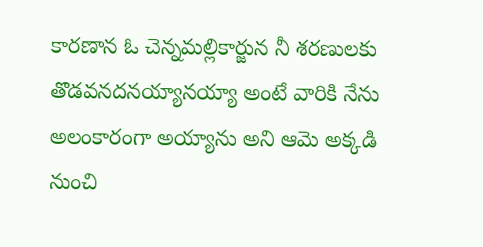కారణాన ఓ చెన్నమల్లికార్జున నీ శరణులకు తొడవనదనయ్యానయ్యా అంటే వారికి నేను అలంకారంగా అయ్యాను అని ఆమె అక్కడి నుంచి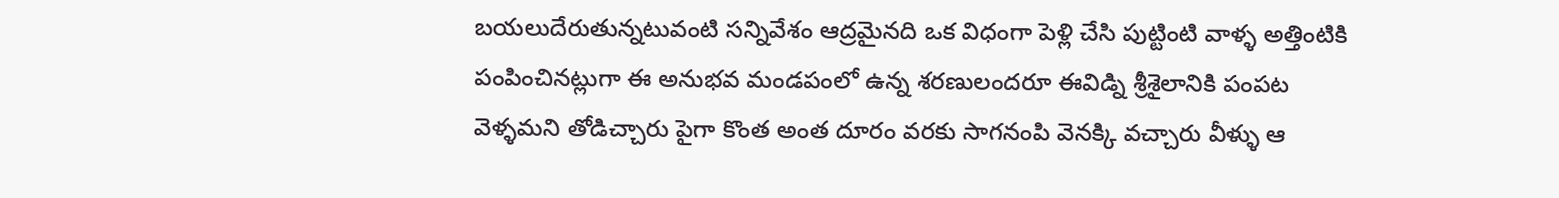బయలుదేరుతున్నటువంటి సన్నివేశం ఆద్రమైనది ఒక విధంగా పెళ్లి చేసి పుట్టింటి వాళ్ళ అత్తింటికి పంపించినట్లుగా ఈ అనుభవ మండపంలో ఉన్న శరణులందరూ ఈవిడ్ని శ్రీశైలానికి పంపట వెళ్ళమని తోడిచ్చారు పైగా కొంత అంత దూరం వరకు సాగనంపి వెనక్కి వచ్చారు వీళ్ళు ఆ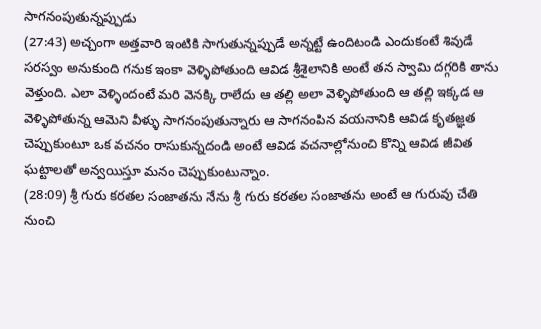సాగనంపుతున్నప్పుడు
(27:43) అచ్చంగా అత్తవారి ఇంటికి సాగుతున్నప్పుడే అన్నట్టే ఉందిటండి ఎందుకంటే శివుడే సరస్వం అనుకుంది గనుక ఇంకా వెళ్ళిపోతుంది ఆవిడ శ్రీశైలానికి అంటే తన స్వామి దగ్గరికి తాను వెళ్తుంది. ఎలా వెళ్ళిందంటే మరి వెనక్కి రాలేదు ఆ తల్లి అలా వెళ్ళిపోతుంది ఆ తల్లి ఇక్కడ ఆ వెళ్ళిపోతున్న ఆమెని వీళ్ళు సాగనంపుతున్నారు ఆ సాగనంపిన వయనానికి ఆవిడ కృతజ్ఞత చెప్పుకుంటూ ఒక వచనం రాసుకున్నదండి అంటే ఆవిడ వచనాల్లోనుంచి కొన్ని ఆవిడ జీవిత ఘట్టాలతో అన్వయిస్తూ మనం చెప్పుకుంటున్నాం.
(28:09) శ్రీ గురు కరతల సంజాతను నేను శ్రీ గురు కరతల సంజాతను అంటే ఆ గురువు చేతి నుంచి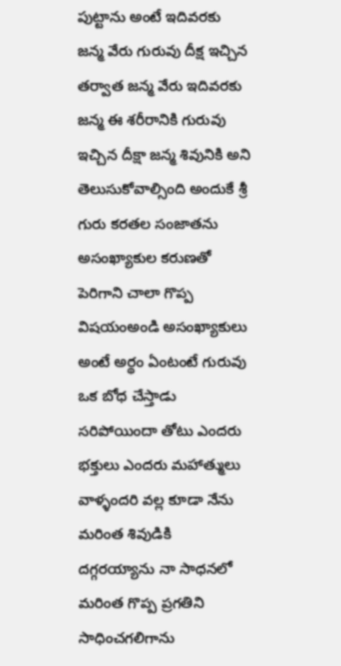పుట్టాను అంటే ఇదివరకు జన్మ వేరు గురువు దీక్ష ఇచ్చిన తర్వాత జన్మ వేరు ఇదివరకు జన్మ ఈ శరీరానికి గురువు ఇచ్చిన దీక్షా జన్మ శివునికి అని తెలుసుకోవాల్సింది అందుకే శ్రీ గురు కరతల సంజాతను అసంఖ్యాకుల కరుణతో పెరిగాని చాలా గొప్ప విషయంఅండి అసంఖ్యాకులు అంటే అర్థం ఏంటంటే గురువు ఒక బోధ చేస్తాడు సరిపోయిందా తోటు ఎందరు భక్తులు ఎందరు మహాత్ములు వాళ్ళందరి వల్ల కూడా నేను మరింత శివుడికి దగ్గరయ్యాను నా సాధనలో మరింత గొప్ప ప్రగతిని సాధించగలిగాను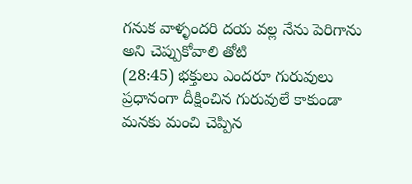గనుక వాళ్ళందరి దయ వల్ల నేను పెరిగాను అని చెప్పుకోవాలి తోటి
(28:45) భక్తులు ఎందరూ గురువులు ప్రధానంగా దీక్షించిన గురువులే కాకుండా మనకు మంచి చెప్పిన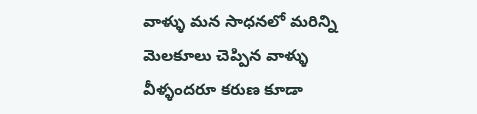వాళ్ళు మన సాధనలో మరిన్ని మెలకూలు చెప్పిన వాళ్ళు వీళ్ళందరూ కరుణ కూడా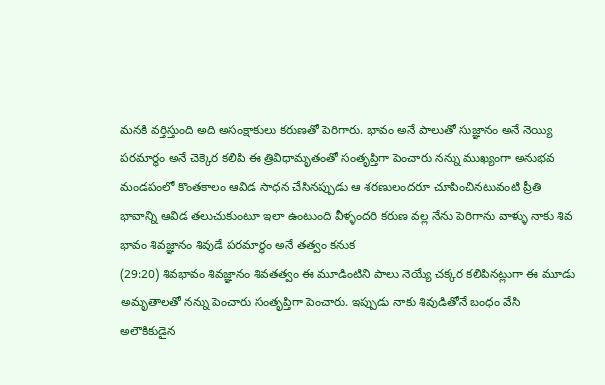మనకి వర్తిస్తుంది అది అసంక్షాకులు కరుణతో పెరిగారు. భావం అనే పాలుతో సుజ్ఞానం అనే నెయ్యి పరమార్థం అనే చెక్కెర కలిపి ఈ త్రివిధామృతంతో సంతృప్తిగా పెంచారు నన్ను ముఖ్యంగా అనుభవ మండపంలో కొంతకాలం ఆవిడ సాధన చేసినప్పుడు ఆ శరణులందరూ చూపించినటువంటి ప్రీతి భావాన్ని ఆవిడ తలుచుకుంటూ ఇలా ఉంటుంది వీళ్ళందరి కరుణ వల్ల నేను పెరిగాను వాళ్ళు నాకు శివ భావం శివజ్ఞానం శివుడే పరమార్థం అనే తత్వం కనుక
(29:20) శివభావం శివజ్ఞానం శివతత్వం ఈ మూడింటిని పాలు నెయ్యే చక్కర కలిపినట్లుగా ఈ మూడు అమృతాలతో నన్ను పెంచారు సంతృప్తిగా పెంచారు. ఇప్పుడు నాకు శివుడితోనే బంధం వేసి అలౌకికుడైన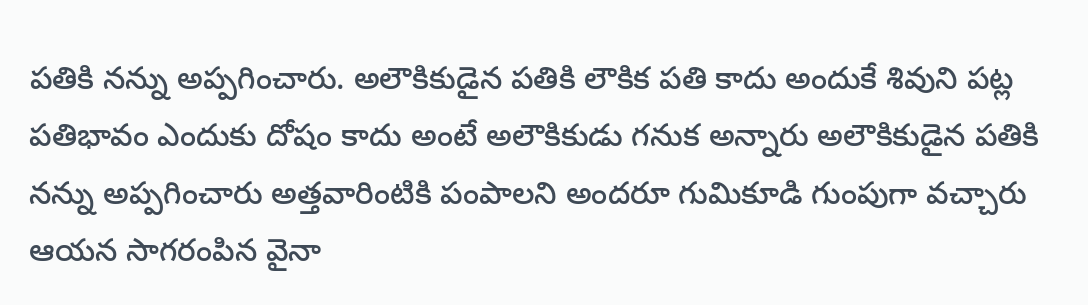పతికి నన్ను అప్పగించారు. అలౌకికుడైన పతికి లౌకిక పతి కాదు అందుకే శివుని పట్ల పతిభావం ఎందుకు దోషం కాదు అంటే అలౌకికుడు గనుక అన్నారు అలౌకికుడైన పతికి నన్ను అప్పగించారు అత్తవారింటికి పంపాలని అందరూ గుమికూడి గుంపుగా వచ్చారు ఆయన సాగరంపిన వైనా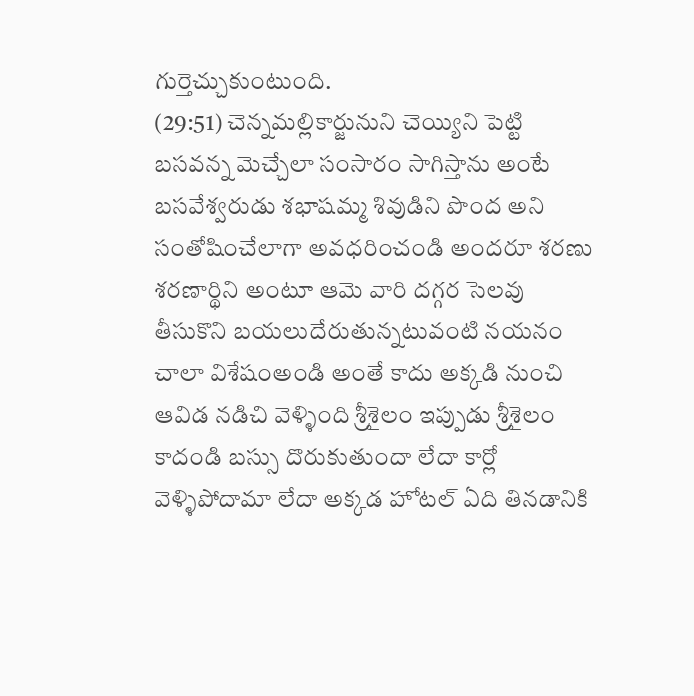గుర్తెచ్చుకుంటుంది.
(29:51) చెన్నమల్లికార్జునుని చెయ్యిని పెట్టి బసవన్న మెచ్చేలా సంసారం సాగిస్తాను అంటే బసవేశ్వరుడు శభాషమ్మ శివుడిని పొంద అని సంతోషించేలాగా అవధరించండి అందరూ శరణు శరణార్థిని అంటూ ఆమె వారి దగ్గర సెలవు తీసుకొని బయలుదేరుతున్నటువంటి నయనం చాలా విశేషంఅండి అంతే కాదు అక్కడి నుంచి ఆవిడ నడిచి వెళ్ళింది శ్రీశైలం ఇప్పుడు శ్రీశైలం కాదండి బస్సు దొరుకుతుందా లేదా కార్లో వెళ్ళిపోదామా లేదా అక్కడ హోటల్ ఏది తినడానికి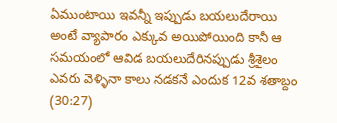ఏముంటాయి ఇవన్నీ ఇప్పుడు బయలుదేరాయి అంటే వ్యాపారం ఎక్కువ అయిపోయింది కానీ ఆ సమయంలో ఆవిడ బయలుదేరినప్పుడు శ్రీశైలం ఎవరు వెళ్ళినా కాలు నడకనే ఎందుక 12వ శతాబ్దం
(30:27)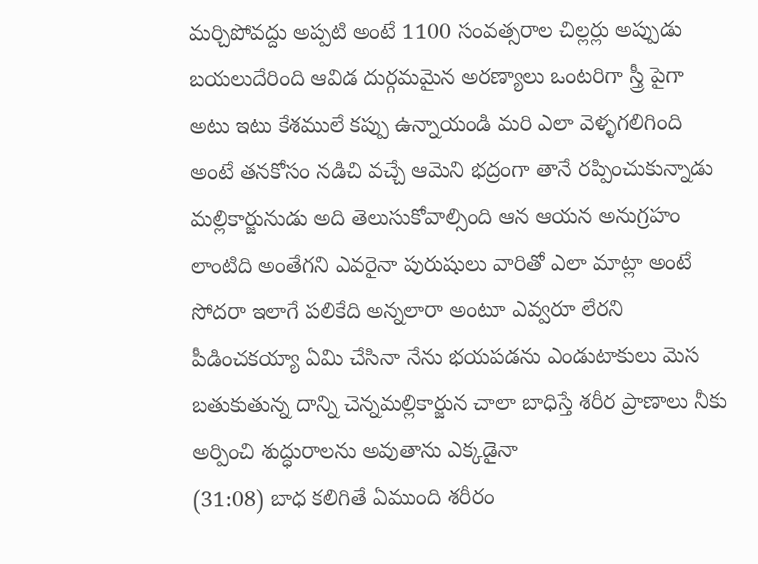మర్చిపోవద్దు అప్పటి అంటే 1100 సంవత్సరాల చిల్లర్లు అప్పుడు బయలుదేరింది ఆవిడ దుర్గమమైన అరణ్యాలు ఒంటరిగా స్త్రీ పైగా అటు ఇటు కేశములే కప్పు ఉన్నాయండి మరి ఎలా వెళ్ళగలిగింది అంటే తనకోసం నడిచి వచ్చే ఆమెని భద్రంగా తానే రప్పించుకున్నాడు మల్లికార్జునుడు అది తెలుసుకోవాల్సింది ఆన ఆయన అనుగ్రహం లాంటిది అంతేగని ఎవరైనా పురుషులు వారితో ఎలా మాట్లా అంటే సోదరా ఇలాగే పలికేది అన్నలారా అంటూ ఎవ్వరూ లేరని పీడించకయ్యా ఏమి చేసినా నేను భయపడను ఎండుటాకులు మెస బతుకుతున్న దాన్ని చెన్నమల్లికార్జున చాలా బాధిస్తే శరీర ప్రాణాలు నీకు అర్పించి శుద్ధురాలను అవుతాను ఎక్కడైనా
(31:08) బాధ కలిగితే ఏముంది శరీరం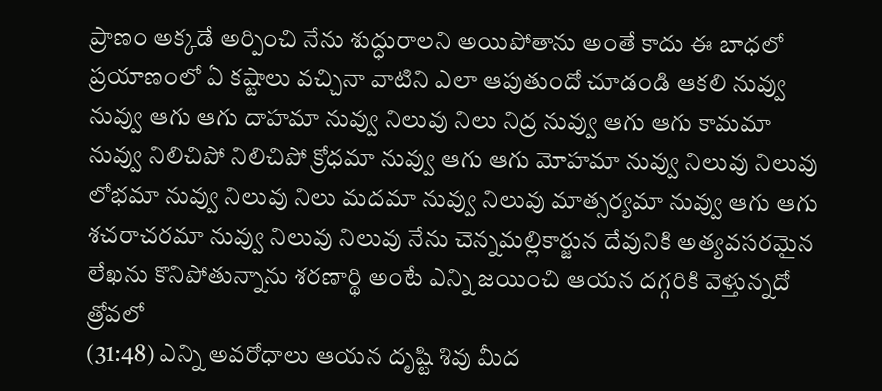ప్రాణం అక్కడే అర్పించి నేను శుద్ధురాలని అయిపోతాను అంతే కాదు ఈ బాధలో ప్రయాణంలో ఏ కష్టాలు వచ్చినా వాటిని ఎలా ఆపుతుందో చూడండి ఆకలి నువ్వు నువ్వు ఆగు ఆగు దాహమా నువ్వు నిలువు నిలు నిద్ర నువ్వు ఆగు ఆగు కామమా నువ్వు నిలిచిపో నిలిచిపో క్రోధమా నువ్వు ఆగు ఆగు మోహమా నువ్వు నిలువు నిలువు లోభమా నువ్వు నిలువు నిలు మదమా నువ్వు నిలువు మాత్సర్యమా నువ్వు ఆగు ఆగు శచరాచరమా నువ్వు నిలువు నిలువు నేను చెన్నమల్లికార్జున దేవునికి అత్యవసరమైన లేఖను కొనిపోతున్నాను శరణార్థి అంటే ఎన్ని జయించి ఆయన దగ్గరికి వెళ్తున్నదో త్రోవలో
(31:48) ఎన్ని అవరోధాలు ఆయన దృష్టి శివు మీద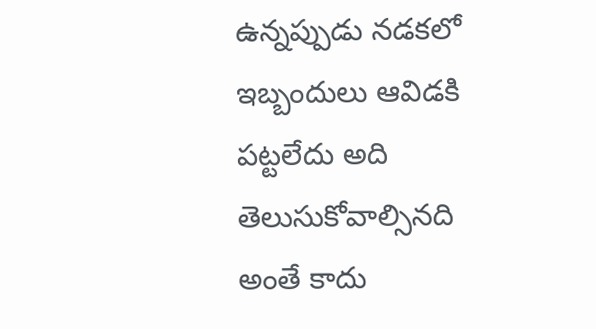ఉన్నప్పుడు నడకలో ఇబ్బందులు ఆవిడకి పట్టలేదు అది తెలుసుకోవాల్సినది అంతే కాదు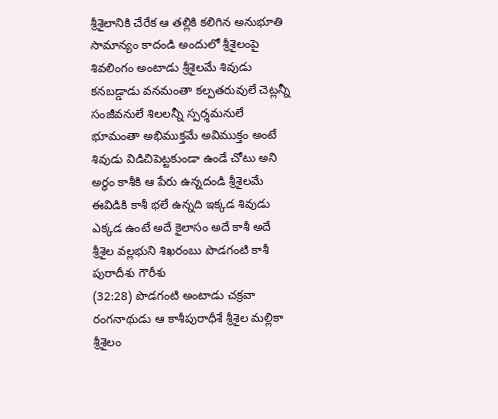శ్రీశైలానికి చేరేక ఆ తల్లికి కలిగిన అనుభూతి సామాన్యం కాదండి అందులో శ్రీశైలంపై శివలింగం అంటాడు శ్రీశైలమే శివుడు కనబడ్డాడు వనమంతా కల్పతరువులే చెట్లన్నీ సంజీవనులే శిలలన్నీ స్పర్శమనులే భూమంతా అభిముక్తమే అవిముక్తం అంటే శివుడు విడిచిపెట్టకుండా ఉండే చోటు అని అర్థం కాశీకి ఆ పేరు ఉన్నదండి శ్రీశైలమే ఈవిడికి కాశీ భలే ఉన్నది ఇక్కడ శివుడు ఎక్కడ ఉంటే అదే కైలాసం అదే కాశీ అదే శ్రీశైల వల్లభుని శిఖరంబు పొడగంటి కాశీ పురాదీశు గౌరీశు
(32:28) పొడగంటి అంటాడు చక్రవా రంగనాథుడు ఆ కాశీపురాధీశే శ్రీశైల మల్లికా శ్రీశైలం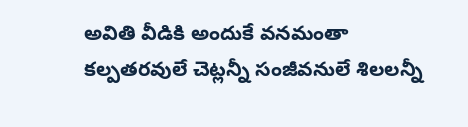అవితి వీడికి అందుకే వనమంతా కల్పతరవులే చెట్లన్నీ సంజీవనులే శిలలన్నీ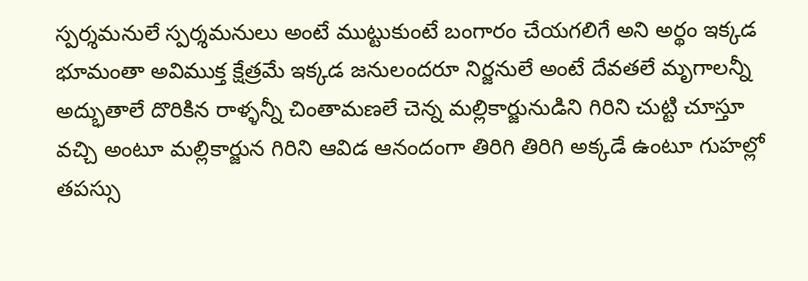స్పర్శమనులే స్పర్శమనులు అంటే ముట్టుకుంటే బంగారం చేయగలిగే అని అర్థం ఇక్కడ భూమంతా అవిముక్త క్షేత్రమే ఇక్కడ జనులందరూ నిర్జనులే అంటే దేవతలే మృగాలన్నీ అద్భుతాలే దొరికిన రాళ్ళన్నీ చింతామణలే చెన్న మల్లికార్జునుడిని గిరిని చుట్టి చూస్తూ వచ్చి అంటూ మల్లికార్జున గిరిని ఆవిడ ఆనందంగా తిరిగి తిరిగి అక్కడే ఉంటూ గుహల్లో తపస్సు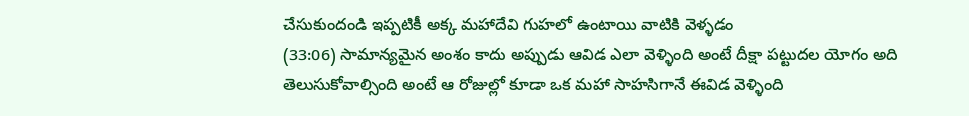చేసుకుందండి ఇప్పటికీ అక్క మహాదేవి గుహలో ఉంటాయి వాటికి వెళ్ళడం
(33:06) సామాన్యమైన అంశం కాదు అప్పుడు ఆవిడ ఎలా వెళ్ళింది అంటే దీక్షా పట్టుదల యోగం అది తెలుసుకోవాల్సింది అంటే ఆ రోజుల్లో కూడా ఒక మహా సాహసిగానే ఈవిడ వెళ్ళింది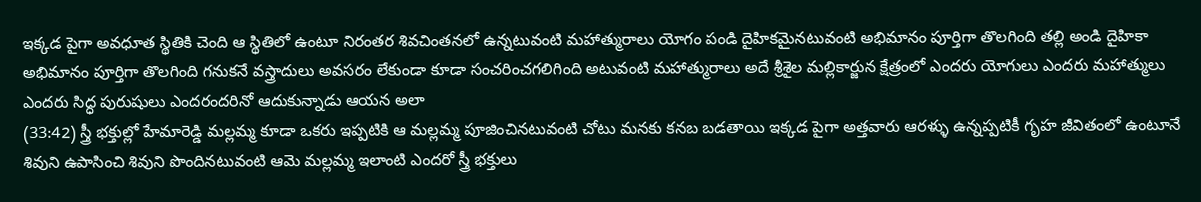ఇక్కడ పైగా అవధూత స్థితికి చెంది ఆ స్థితిలో ఉంటూ నిరంతర శివచింతనలో ఉన్నటువంటి మహాత్మురాలు యోగం పండి దైహికమైనటువంటి అభిమానం పూర్తిగా తొలగింది తల్లి అండి దైహికా అభిమానం పూర్తిగా తొలగింది గనుకనే వస్త్రాదులు అవసరం లేకుండా కూడా సంచరించగలిగింది అటువంటి మహాత్మురాలు అదే శ్రీశైల మల్లికార్జున క్షేత్రంలో ఎందరు యోగులు ఎందరు మహాత్ములు ఎందరు సిద్ధ పురుషులు ఎందరందరినో ఆదుకున్నాడు ఆయన అలా
(33:42) స్త్రీ భక్తుల్లో హేమారెడ్డి మల్లమ్మ కూడా ఒకరు ఇప్పటికి ఆ మల్లమ్మ పూజించినటువంటి చోటు మనకు కనబ బడతాయి ఇక్కడ పైగా అత్తవారు ఆరళ్ళు ఉన్నప్పటికీ గృహ జీవితంలో ఉంటూనే శివుని ఉపాసించి శివుని పొందినటువంటి ఆమె మల్లమ్మ ఇలాంటి ఎందరో స్త్రీ భక్తులు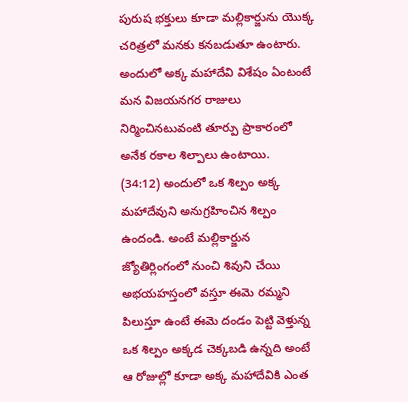పురుష భక్తులు కూడా మల్లికార్జును యొక్క చరిత్రలో మనకు కనబడుతూ ఉంటారు. అందులో అక్క మహాదేవి విశేషం ఏంటంటే మన విజయనగర రాజులు నిర్మించినటువంటి తూర్పు ప్రాకారంలో అనేక రకాల శిల్పాలు ఉంటాయి.
(34:12) అందులో ఒక శిల్పం అక్క మహాదేవుని అనుగ్రహించిన శిల్పం ఉందండి. అంటే మల్లికార్జున జ్యోతిర్లింగంలో నుంచి శివుని చేయి అభయహస్తంలో వస్తూ ఈమె రమ్మని పిలుస్తూ ఉంటే ఈమె దండం పెట్టి వెళ్తున్న ఒక శిల్పం అక్కడ చెక్కబడి ఉన్నది అంటే ఆ రోజుల్లో కూడా అక్క మహాదేవికి ఎంత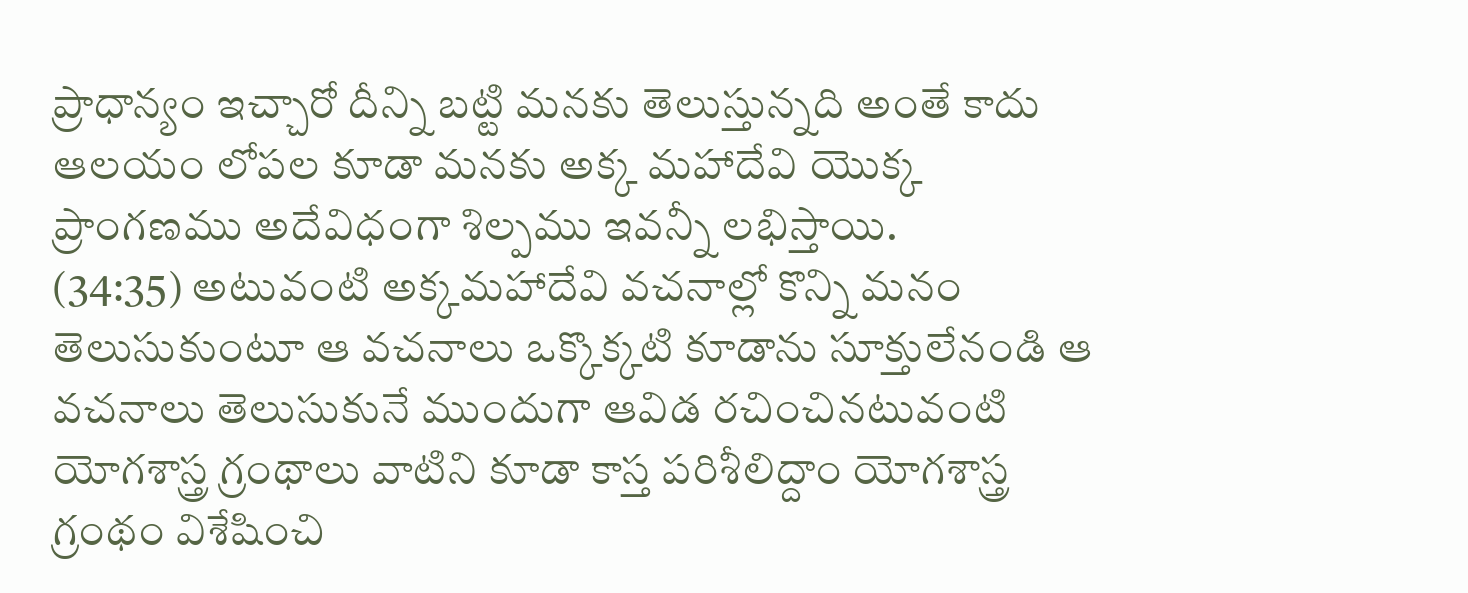ప్రాధాన్యం ఇచ్చారో దీన్ని బట్టి మనకు తెలుస్తున్నది అంతే కాదు ఆలయం లోపల కూడా మనకు అక్క మహాదేవి యొక్క ప్రాంగణము అదేవిధంగా శిల్పము ఇవన్నీ లభిస్తాయి.
(34:35) అటువంటి అక్కమహాదేవి వచనాల్లో కొన్ని మనం తెలుసుకుంటూ ఆ వచనాలు ఒక్కొక్కటి కూడాను సూక్తులేనండి ఆ వచనాలు తెలుసుకునే ముందుగా ఆవిడ రచించినటువంటి యోగశాస్త్ర గ్రంథాలు వాటిని కూడా కాస్త పరిశీలిద్దాం యోగశాస్త్ర గ్రంథం విశేషించి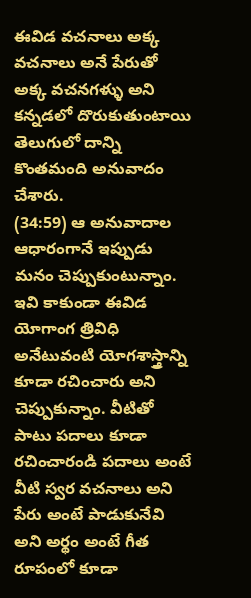ఈవిడ వచనాలు అక్క వచనాలు అనే పేరుతో అక్క వచనగళ్ళు అని కన్నడలో దొరుకుతుంటాయి తెలుగులో దాన్ని కొంతమంది అనువాదం చేశారు.
(34:59) ఆ అనువాదాల ఆధారంగానే ఇప్పుడు మనం చెప్పుకుంటున్నాం. ఇవి కాకుండా ఈవిడ యోగాంగ త్రివిధి అనేటువంటి యోగశాస్త్రాన్ని కూడా రచించారు అని చెప్పుకున్నాం. వీటితో పాటు పదాలు కూడా రచించారండి పదాలు అంటే వీటి స్వర వచనాలు అని పేరు అంటే పాడుకునేవి అని అర్థం అంటే గీత రూపంలో కూడా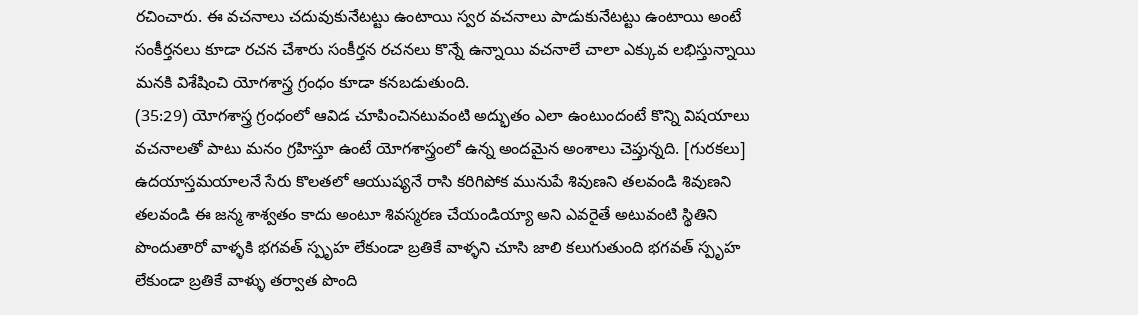రచించారు. ఈ వచనాలు చదువుకునేటట్టు ఉంటాయి స్వర వచనాలు పాడుకునేటట్టు ఉంటాయి అంటే సంకీర్తనలు కూడా రచన చేశారు సంకీర్తన రచనలు కొన్నే ఉన్నాయి వచనాలే చాలా ఎక్కువ లభిస్తున్నాయి మనకి విశేషించి యోగశాస్త్ర గ్రంధం కూడా కనబడుతుంది.
(35:29) యోగశాస్త్ర గ్రంధంలో ఆవిడ చూపించినటువంటి అద్భుతం ఎలా ఉంటుందంటే కొన్ని విషయాలు వచనాలతో పాటు మనం గ్రహిస్తూ ఉంటే యోగశాస్త్రంలో ఉన్న అందమైన అంశాలు చెప్తున్నది. [గురకలు] ఉదయాస్తమయాలనే సేరు కొలతలో ఆయుష్యనే రాసి కరిగిపోక మునుపే శివుణని తలవండి శివుణని తలవండి ఈ జన్మ శాశ్వతం కాదు అంటూ శివస్మరణ చేయండియ్యా అని ఎవరైతే అటువంటి స్థితిని పొందుతారో వాళ్ళకి భగవత్ స్పృహ లేకుండా బ్రతికే వాళ్ళని చూసి జాలి కలుగుతుంది భగవత్ స్పృహ లేకుండా బ్రతికే వాళ్ళు తర్వాత పొంది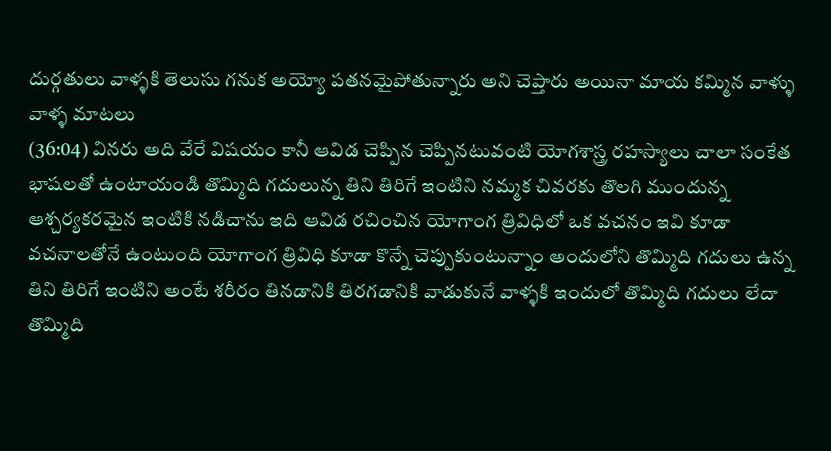దుర్గతులు వాళ్ళకి తెలుసు గనుక అయ్యో పతనమైపోతున్నారు అని చెప్తారు అయినా మాయ కమ్మిన వాళ్ళు వాళ్ళ మాటలు
(36:04) వినరు అది వేరే విషయం కానీ ఆవిడ చెప్పిన చెప్పినటువంటి యోగశాస్త్ర రహస్యాలు చాలా సంకేత భాషలతో ఉంటాయండి తొమ్మిది గదులున్న తిని తిరిగే ఇంటిని నమ్మక చివరకు తొలగి ముందున్న ఆశ్చర్యకరమైన ఇంటికి నడిచాను ఇది ఆవిడ రచించిన యోగాంగ త్రివిధిలో ఒక వచనం ఇవి కూడా వచనాలతోనే ఉంటుంది యోగాంగ త్రివిధి కూడా కొన్నే చెప్పుకుంటున్నాం అందులోని తొమ్మిది గదులు ఉన్న తిని తిరిగే ఇంటిని అంటే శరీరం తినడానికి తిరగడానికి వాడుకునే వాళ్ళకి ఇందులో తొమ్మిది గదులు లేదా తొమ్మిది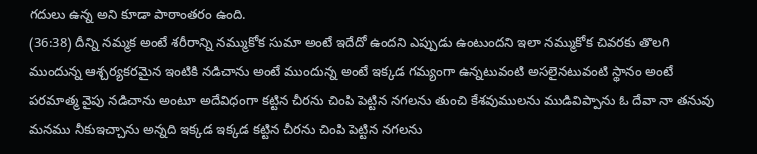గదులు ఉన్న అని కూడా పాఠాంతరం ఉంది.
(36:38) దీన్ని నమ్మక అంటే శరీరాన్ని నమ్ముకోక సుమా అంటే ఇదేదో ఉందని ఎప్పుడు ఉంటుందని ఇలా నమ్ముకోక చివరకు తొలగి ముందున్న ఆశ్చర్యకరమైన ఇంటికి నడిచాను అంటే ముందున్న అంటే ఇక్కడ గమ్యంగా ఉన్నటువంటి అసలైనటువంటి స్థానం అంటే పరమాత్మ వైపు నడిచాను అంటూ అదేవిధంగా కట్టిన చీరను చింపి పెట్టిన నగలను తుంచి కేశవుములను ముడివిప్పాను ఓ దేవా నా తనువు మనము నీకుఇచ్చాను అన్నది ఇక్కడ ఇక్కడ కట్టిన చీరను చింపి పెట్టిన నగలను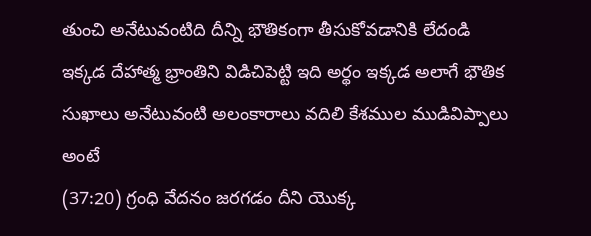తుంచి అనేటువంటిది దీన్ని భౌతికంగా తీసుకోవడానికి లేదండి ఇక్కడ దేహాత్మ భ్రాంతిని విడిచిపెట్టి ఇది అర్థం ఇక్కడ అలాగే భౌతిక సుఖాలు అనేటువంటి అలంకారాలు వదిలి కేశముల ముడివిప్పాలు అంటే
(37:20) గ్రంధి వేదనం జరగడం దీని యొక్క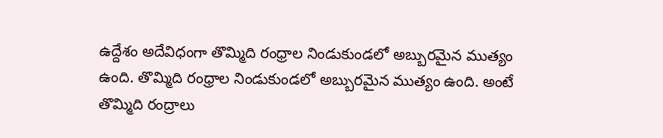ఉద్దేశం అదేవిధంగా తొమ్మిది రంధ్రాల నిండుకుండలో అబ్బురమైన ముత్యం ఉంది. తొమ్మిది రంధ్రాల నిండుకుండలో అబ్బురమైన ముత్యం ఉంది. అంటే తొమ్మిది రంద్రాలు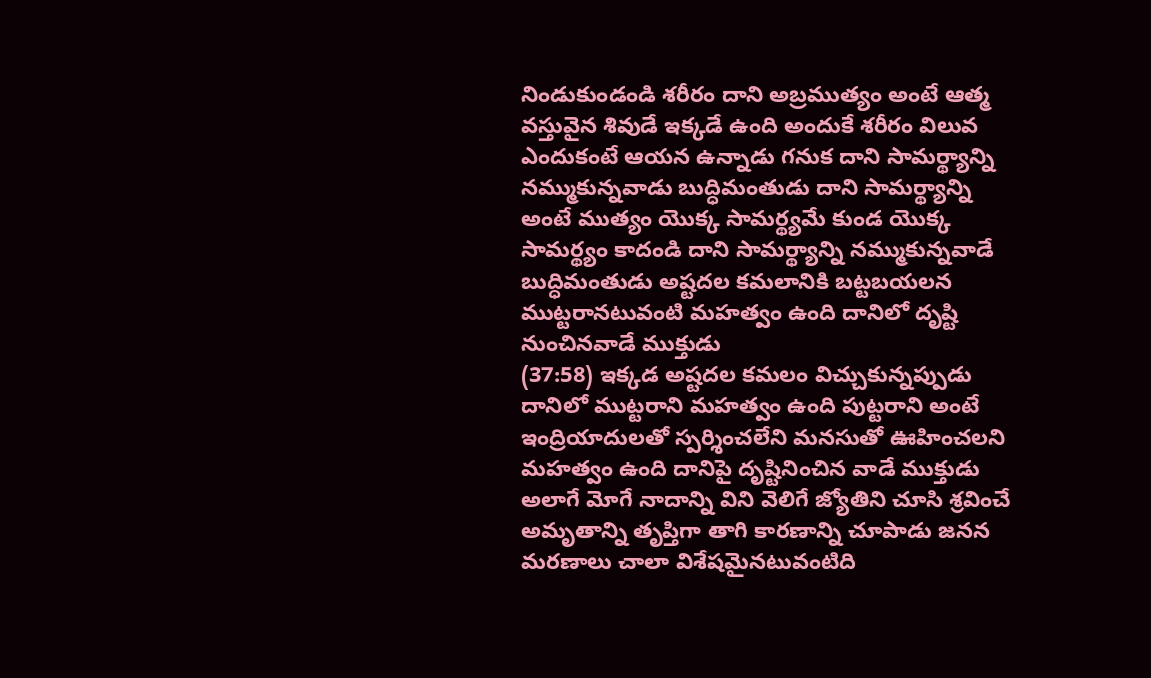నిండుకుండండి శరీరం దాని అబ్రముత్యం అంటే ఆత్మ వస్తువైన శివుడే ఇక్కడే ఉంది అందుకే శరీరం విలువ ఎందుకంటే ఆయన ఉన్నాడు గనుక దాని సామర్థ్యాన్ని నమ్ముకున్నవాడు బుద్ధిమంతుడు దాని సామర్థ్యాన్ని అంటే ముత్యం యొక్క సామర్థ్యమే కుండ యొక్క సామర్థ్యం కాదండి దాని సామర్థ్యాన్ని నమ్ముకున్నవాడే బుద్ధిమంతుడు అష్టదల కమలానికి బట్టబయలన ముట్టరానటువంటి మహత్వం ఉంది దానిలో దృష్టి నుంచినవాడే ముక్తుడు
(37:58) ఇక్కడ అష్టదల కమలం విచ్చుకున్నప్పుడు దానిలో ముట్టరాని మహత్వం ఉంది పుట్టరాని అంటే ఇంద్రియాదులతో స్పర్శించలేని మనసుతో ఊహించలని మహత్వం ఉంది దానిపై దృష్టినించిన వాడే ముక్తుడు అలాగే మోగే నాదాన్ని విని వెలిగే జ్యోతిని చూసి శ్రవించే అమృతాన్ని తృప్తిగా తాగి కారణాన్ని చూపాడు జనన మరణాలు చాలా విశేషమైనటువంటిది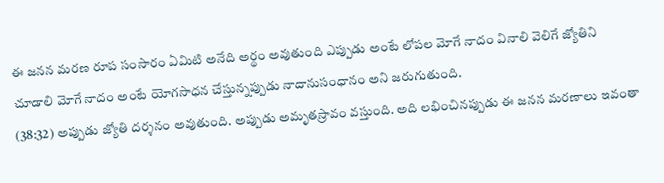ఈ జనన మరణ రూప సంసారం ఏమిటి అనేది అర్థం అవుతుంది ఎప్పుడు అంటే లోపల మోగే నాదం వినాలి వెలిగే జ్యోతిని చూడాలి మోగే నాదం అంటే యోగసాధన చేస్తున్నప్పుడు నాదానుసంధానం అని జరుగుతుంది.
(38:32) అప్పుడు జ్యోతి దర్శనం అవుతుంది. అప్పుడు అమృతస్రావం వస్తుంది. అది లభించినప్పుడు ఈ జనన మరణాలు ఇవంతా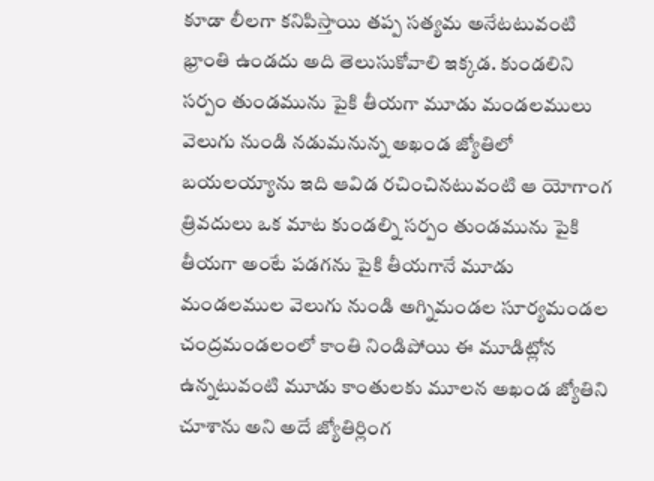కూడా లీలగా కనిపిస్తాయి తప్ప సత్యమ అనేటటువంటి భ్రాంతి ఉండదు అది తెలుసుకోవాలి ఇక్కడ. కుండలిని సర్పం తుండమును పైకి తీయగా మూడు మండలములు వెలుగు నుండి నడుమనున్న అఖండ జ్యోతిలో బయలయ్యాను ఇది ఆవిడ రచించినటువంటి ఆ యోగాంగ త్రివదులు ఒక మాట కుండల్ని సర్పం తుండమును పైకి తీయగా అంటే పడగను పైకి తీయగానే మూడు మండలముల వెలుగు నుండి అగ్నిమండల సూర్యమండల చంద్రమండలంలో కాంతి నిండిపోయి ఈ మూడిట్లోన ఉన్నటువంటి మూడు కాంతులకు మూలన అఖండ జ్యోతిని చూశాను అని అదే జ్యోతిర్లింగ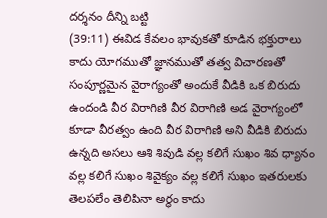దర్శనం దీన్ని బట్టి
(39:11) ఈవిడ కేవలం భావుకతో కూడిన భక్తురాలు కాదు యోగముతో జ్ఞానముతో తత్వ విచారణతో సంపూర్ణమైన వైరాగ్యంతో అందుకే వీడికి ఒక బిరుదు ఉందండి వీర విరాగిణి వీర విరాగిణి అడ వైరాగ్యంలో కూడా వీరత్వం ఉంది వీర విరాగిణి అని వీడికి బిరుదు ఉన్నది అసలు ఆశి శివుడి వల్ల కలిగే సుఖం శివ ధ్యానం వల్ల కలిగే సుఖం శివైక్యం వల్ల కలిగే సుఖం ఇతరులకు తెలపలేం తెలిపినా అర్థం కాదు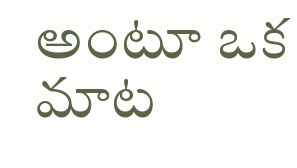అంటూ ఒక మాట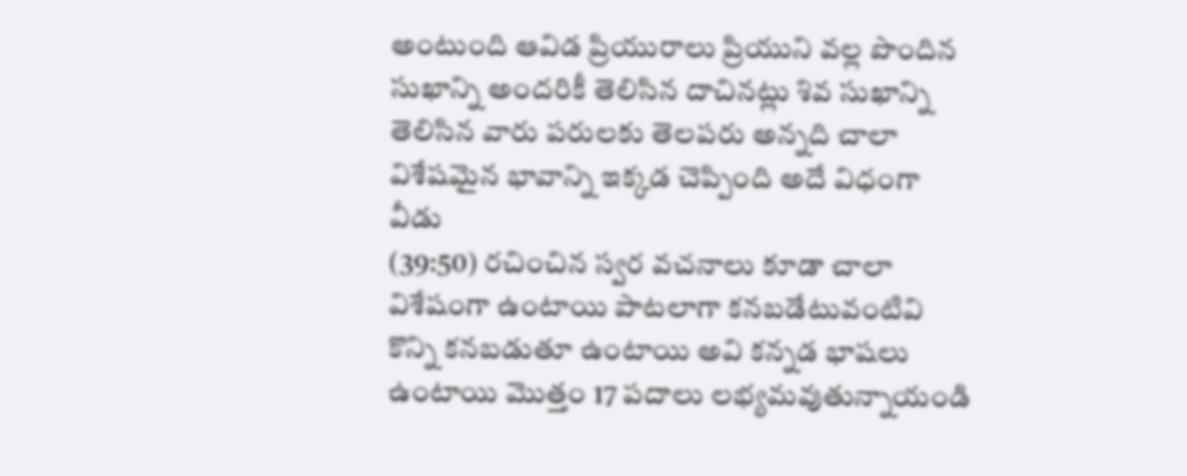అంటుంది ఆవిడ ప్రియురాలు ప్రియుని వల్ల పొందిన సుఖాన్ని అందరికీ తెలిసిన దాచినట్లు శివ సుఖాన్ని తెలిసిన వారు పరులకు తెలపరు అన్నది చాలా విశేషమైన భావాన్ని ఇక్కడ చెప్పింది అదే విధంగా వీడు
(39:50) రచించిన స్వర వచనాలు కూడా చాలా విశేషంగా ఉంటాయి పాటలాగా కనబడేటువంటివి కొన్ని కనబడుతూ ఉంటాయి అవి కన్నడ భాషలు ఉంటాయి మొత్తం 17 పదాలు లభ్యమవుతున్నాయండి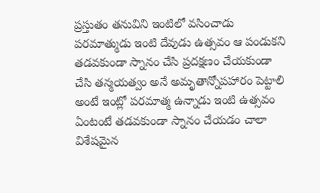ప్రస్తుతం తనువిని ఇంటిలో వసించాడు పరమాత్ముడు ఇంటి దేవుడు ఉత్సవం ఆ పండుకని తడవకుండా స్నానం చేసి ప్రదక్షణం చేయకుండా చేసి తన్మయత్వం అనే అమృతాన్నోపహారం పెట్టాలి అంటే ఇంట్లో పరమాత్మ ఉన్నాడు ఇంటి ఉత్సవం ఏంటంటే తడవకుండా స్నానం చేయడం చాలా విశేషమైన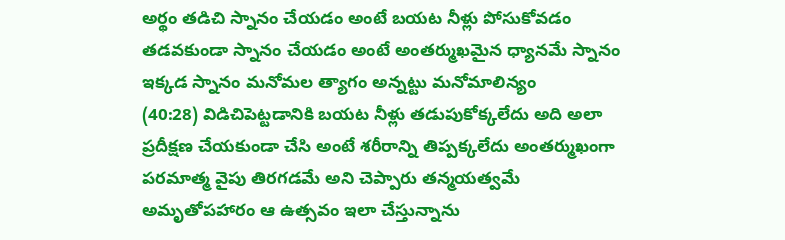అర్థం తడిచి స్నానం చేయడం అంటే బయట నీళ్లు పోసుకోవడం తడవకుండా స్నానం చేయడం అంటే అంతర్ముఖమైన ధ్యానమే స్నానం ఇక్కడ స్నానం మనోమల త్యాగం అన్నట్టు మనోమాలిన్యం
(40:28) విడిచిపెట్టడానికి బయట నీళ్లు తడుపుకోక్కలేదు అది అలా ప్రదీక్షణ చేయకుండా చేసి అంటే శరీరాన్ని తిప్పక్కలేదు అంతర్ముఖంగా పరమాత్మ వైపు తిరగడమే అని చెప్పారు తన్మయత్వమే అమృతోపహారం ఆ ఉత్సవం ఇలా చేస్తున్నాను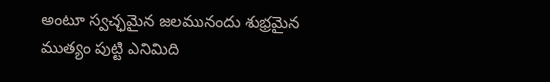అంటూ స్వచ్ఛమైన జలమునందు శుభ్రమైన ముత్యం పుట్టి ఎనిమిది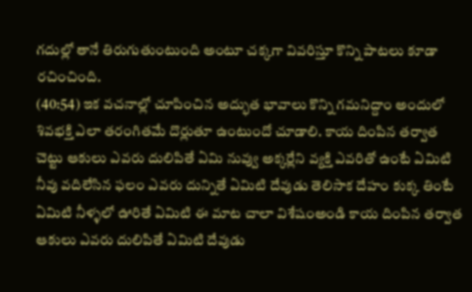గదుల్లో తానే తిరుగుతుంటుంది అంటూ చక్కగా వివరిస్తూ కొన్ని పాటలు కూడా రచించింది.
(40:54) ఇక వచనాల్లో చూపించిన అద్భుత భావాలు కొన్ని గమనిద్దాం అందులో శివభక్తి ఎలా తరంగితమే దొర్లుతూ ఉంటుందో చూడాలి. కాయ దింపిన తర్వాత చెట్టు ఆకులు ఎవరు దులిపితే ఏమి నువ్వు అక్కర్లేని వ్యక్తి ఎవరితో ఉంటే ఏమిటి నీవు వదిలేసిన ఫలం ఎవరు దున్నితే ఏమిటి దేవుడు తెలిసాక దేహం కుక్క తింటే ఏమిటి నీళ్ళలో ఊరితే ఏమిటి ఈ మాట చాలా విశేషంఅండి కాయ దింపిన తర్వాత ఆకులు ఎవరు దులిపితే ఏమిటి దేవుడు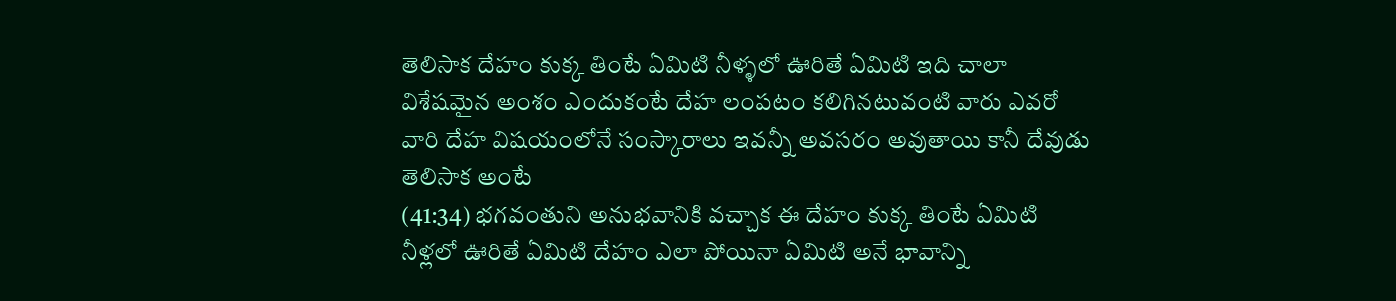తెలిసాక దేహం కుక్క తింటే ఏమిటి నీళ్ళలో ఊరితే ఏమిటి ఇది చాలా విశేషమైన అంశం ఎందుకంటే దేహ లంపటం కలిగినటువంటి వారు ఎవరో వారి దేహ విషయంలోనే సంస్కారాలు ఇవన్నీ అవసరం అవుతాయి కానీ దేవుడు తెలిసాక అంటే
(41:34) భగవంతుని అనుభవానికి వచ్చాక ఈ దేహం కుక్క తింటే ఏమిటి నీళ్లలో ఊరితే ఏమిటి దేహం ఎలా పోయినా ఏమిటి అనే భావాన్ని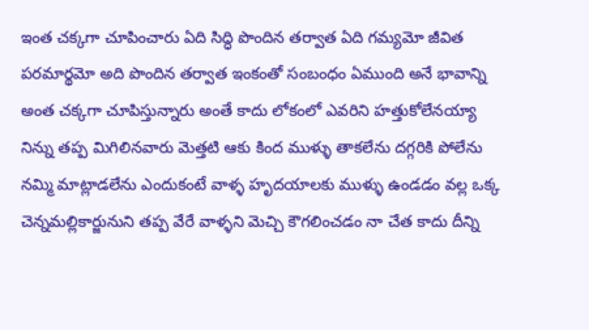ఇంత చక్కగా చూపించారు ఏది సిద్ధి పొందిన తర్వాత ఏది గమ్యమో జీవిత పరమార్థమో అది పొందిన తర్వాత ఇంకంతో సంబంధం ఏముంది అనే భావాన్ని అంత చక్కగా చూపిస్తున్నారు అంతే కాదు లోకంలో ఎవరిని హత్తుకోలేనయ్యా నిన్ను తప్ప మిగిలినవారు మెత్తటి ఆకు కింద ముళ్ళు తాకలేను దగ్గరికి పోలేను నమ్మి మాట్లాడలేను ఎందుకంటే వాళ్ళ హృదయాలకు ముళ్ళు ఉండడం వల్ల ఒక్క చెన్నమల్లికార్జునుని తప్ప వేరే వాళ్ళని మెచ్చి కౌగలించడం నా చేత కాదు దీన్ని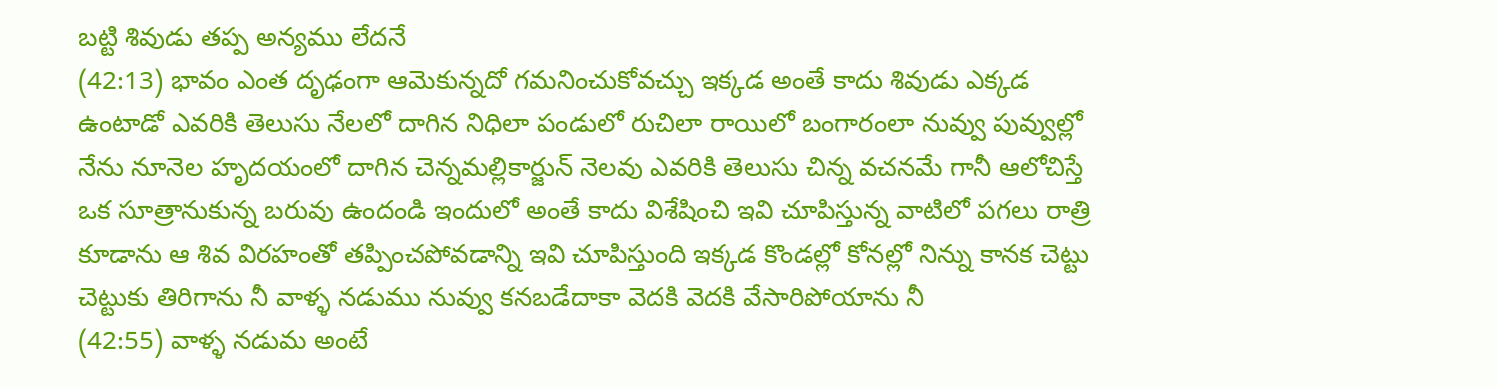బట్టి శివుడు తప్ప అన్యము లేదనే
(42:13) భావం ఎంత దృఢంగా ఆమెకున్నదో గమనించుకోవచ్చు ఇక్కడ అంతే కాదు శివుడు ఎక్కడ ఉంటాడో ఎవరికి తెలుసు నేలలో దాగిన నిధిలా పండులో రుచిలా రాయిలో బంగారంలా నువ్వు పువ్వుల్లో నేను నూనెల హృదయంలో దాగిన చెన్నమల్లికార్జున్ నెలవు ఎవరికి తెలుసు చిన్న వచనమే గానీ ఆలోచిస్తే ఒక సూత్రానుకున్న బరువు ఉందండి ఇందులో అంతే కాదు విశేషించి ఇవి చూపిస్తున్న వాటిలో పగలు రాత్రి కూడాను ఆ శివ విరహంతో తప్పించపోవడాన్ని ఇవి చూపిస్తుంది ఇక్కడ కొండల్లో కోనల్లో నిన్ను కానక చెట్టు చెట్టుకు తిరిగాను నీ వాళ్ళ నడుము నువ్వు కనబడేదాకా వెదకి వెదకి వేసారిపోయాను నీ
(42:55) వాళ్ళ నడుమ అంటే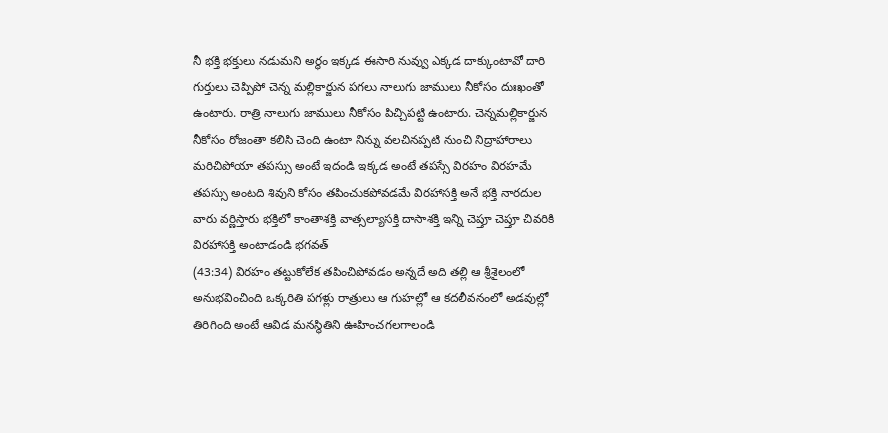నీ భక్తి భక్తులు నడుమని అర్థం ఇక్కడ ఈసారి నువ్వు ఎక్కడ దాక్కుంటావో దారి గుర్తులు చెప్పిపో చెన్న మల్లికార్జున పగలు నాలుగు జాములు నీకోసం దుఃఖంతో ఉంటారు. రాత్రి నాలుగు జాములు నీకోసం పిచ్చిపట్టి ఉంటారు. చెన్నమల్లికార్జున నీకోసం రోజంతా కలిసి చెంది ఉంటా నిన్ను వలచినప్పటి నుంచి నిద్రాహారాలు మరిచిపోయా తపస్సు అంటే ఇదండి ఇక్కడ అంటే తపస్సే విరహం విరహమే తపస్సు అంటది శివుని కోసం తపించుకపోవడమే విరహాసక్తి అనే భక్తి నారదుల వారు వర్ణిస్తారు భక్తిలో కాంతాశక్తి వాత్సల్యాసక్తి దాసాశక్తి ఇన్ని చెప్తూ చెప్తూ చివరికి విరహాసక్తి అంటాడండి భగవత్
(43:34) విరహం తట్టుకోలేక తపించిపోవడం అన్నదే అది తల్లి ఆ శ్రీశైలంలో అనుభవించింది ఒక్కరితి పగళ్లు రాత్రులు ఆ గుహల్లో ఆ కదలీవనంలో అడవుల్లో తిరిగింది అంటే ఆవిడ మనస్థితిని ఊహించగలగాలండి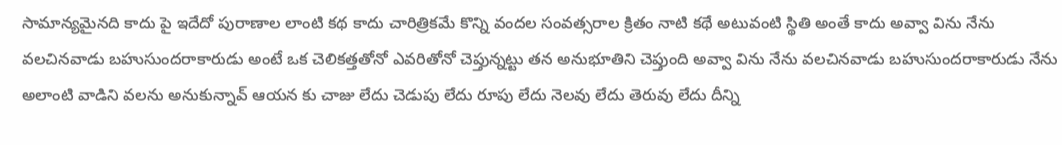సామాన్యమైనది కాదు పై ఇదేదో పురాణాల లాంటి కథ కాదు చారిత్రికమే కొన్ని వందల సంవత్సరాల క్రితం నాటి కథే అటువంటి స్థితి అంతే కాదు అవ్వా విను నేను వలచినవాడు బహుసుందరాకారుడు అంటే ఒక చెలికత్తతోనో ఎవరితోనో చెప్తున్నట్టు తన అనుభూతిని చెప్తుంది అవ్వా విను నేను వలచినవాడు బహుసుందరాకారుడు నేను అలాంటి వాడిని వలను అనుకున్నావ్ ఆయన కు చాజు లేదు చెడుపు లేదు రూపు లేదు నెలవు లేదు తెరువు లేదు దీన్ని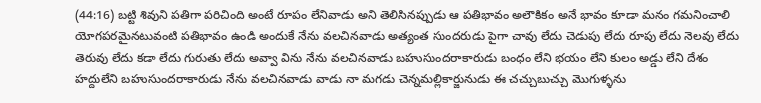(44:16) బట్టి శివుని పతిగా పరిచింది అంటే రూపం లేనివాడు అని తెలిసినప్పుడు ఆ పతిభావం అలౌకికం అనే భావం కూడా మనం గమనించాలి యోగపరమైనటువంటి పతిభావం ఉండి అందుకే నేను వలచినవాడు అత్యంత సుందరుడు పైగా చావు లేదు చెడుపు లేదు రూపు లేదు నెలవు లేదు తెరువు లేదు కడా లేదు గురుతు లేదు అవ్వా విను నేను వలచినవాడు బహుసుందరాకారుడు బంధం లేని భయం లేని కులం అడ్డు లేని దేశం హద్దులేని బహుసుందరాకారుడు నేను వలచినవాడు వాడు నా మగడు చెన్నమల్లికార్జునుడు ఈ చచ్చుబుచ్చు మొగుళ్ళను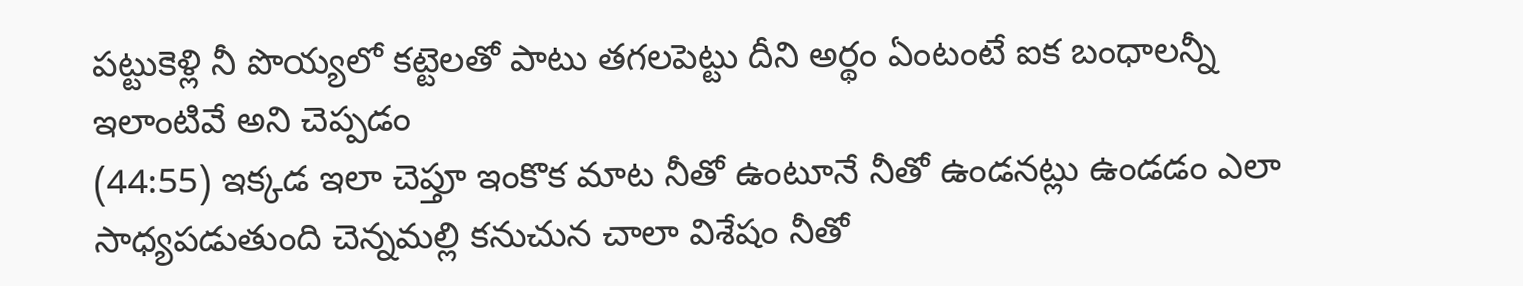పట్టుకెళ్లి నీ పొయ్యలో కట్టెలతో పాటు తగలపెట్టు దీని అర్థం ఏంటంటే ఐక బంధాలన్నీ ఇలాంటివే అని చెప్పడం
(44:55) ఇక్కడ ఇలా చెప్తూ ఇంకొక మాట నీతో ఉంటూనే నీతో ఉండనట్లు ఉండడం ఎలా సాధ్యపడుతుంది చెన్నమల్లి కనుచున చాలా విశేషం నీతో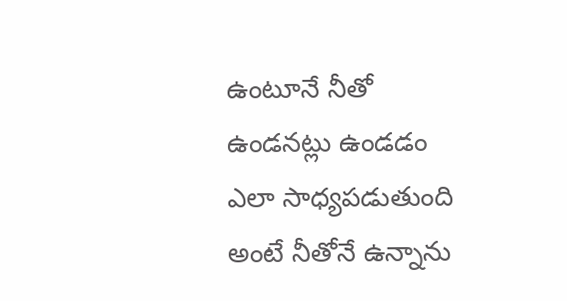ఉంటూనే నీతో ఉండనట్లు ఉండడం ఎలా సాధ్యపడుతుంది అంటే నీతోనే ఉన్నాను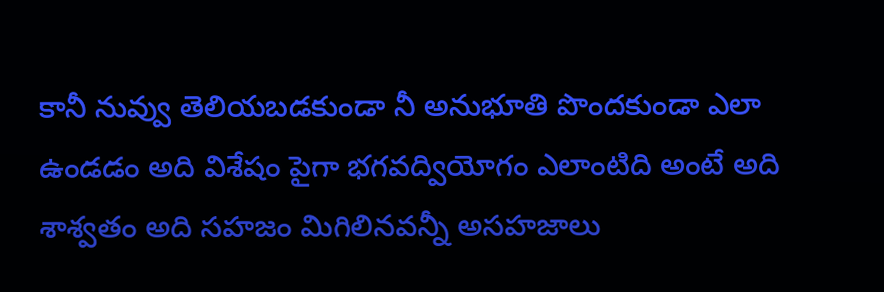కానీ నువ్వు తెలియబడకుండా నీ అనుభూతి పొందకుండా ఎలా ఉండడం అది విశేషం పైగా భగవద్వియోగం ఎలాంటిది అంటే అది శాశ్వతం అది సహజం మిగిలినవన్నీ అసహజాలు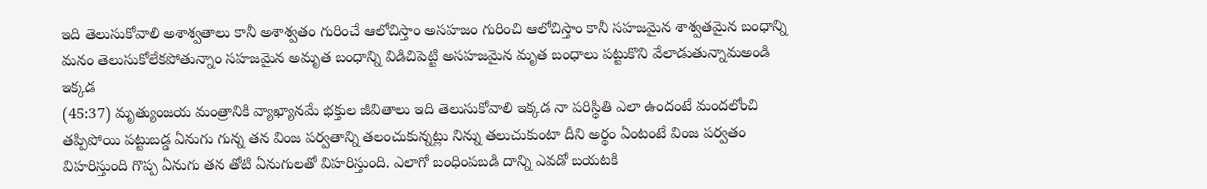ఇది తెలుసుకోవాలి అశాశ్వతాలు కానీ అశాశ్వతం గురించే ఆలోచిస్తాం అసహజం గురించి ఆలోచిస్తాం కానీ సహజమైన శాశ్వతమైన బంధాన్ని మనం తెలుసుకోలేకపోతున్నాం సహజమైన అమృత బంధాన్ని విడిచిపెట్టి అసహజమైన మృత బంధాలు పట్టుకొని వేలాడుతున్నామఅండి ఇక్కడ
(45:37) మృత్యుంజయ మంత్రానికి వ్యాఖ్యానమే భక్తుల జీవితాలు ఇది తెలుసుకోవాలి ఇక్కడ నా పరిస్థితి ఎలా ఉందంటే మందలోంచి తప్పిపోయి పట్టుబడ్డ ఏనుగు గున్న తన వింజ పర్వతాన్ని తలంచుకున్నట్లు నిన్ను తలుచుకుంటా దీని అర్థం ఏంటంటే వింజ పర్వతం విహరిస్తుంది గొప్ప ఏనుగు తన తోటి ఏనుగులతో విహరిస్తుంది. ఎలాగో బంధింపబడి దాన్ని ఎవడో బయటకి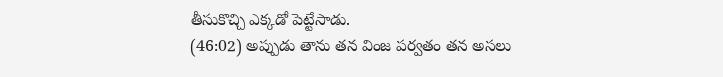తీసుకొచ్చి ఎక్కడో పెట్టేసాడు.
(46:02) అప్పుడు తాను తన వింజ పర్వతం తన అసలు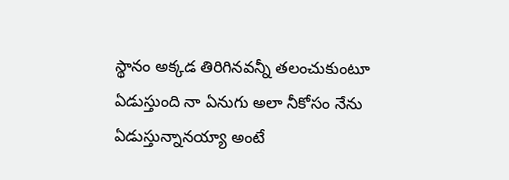స్థానం అక్కడ తిరిగినవన్నీ తలంచుకుంటూ ఏడుస్తుంది నా ఏనుగు అలా నీకోసం నేను ఏడుస్తున్నానయ్యా అంటే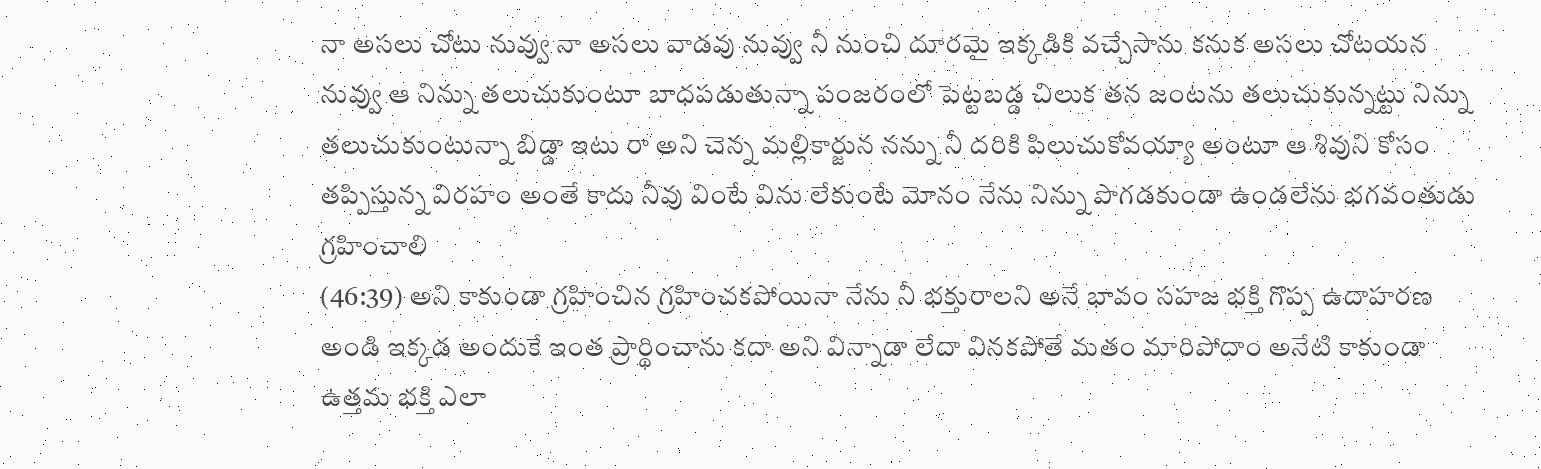నా అసలు చోటు నువ్వు నా అసలు వాడవు నువ్వు నీ నుంచి దూరమై ఇక్కడికి వచ్చేసాను కనుక అసలు చోటయన నువ్వు ఆ నిన్ను తలుచుకుంటూ బాధపడుతున్నా పంజరంలో పెట్టబడ్డ చిలుక తన జంటను తలుచుకున్నట్టు నిన్ను తలుచుకుంటున్నా బిడ్డా ఇటు రా అని చెన్న మల్లికార్జున నన్ను నీ దరికి పిలుచుకోవయ్యా అంటూ ఆ శివుని కోసం తప్పిస్తున్న విరహం అంతే కాదు నీవు వింటే విను లేకుంటే మోనం నేను నిన్ను పొగడకుండా ఉండలేను భగవంతుడు గ్రహించాలి
(46:39) అని కాకుండా గ్రహించిన గ్రహించకపోయినా నేను నీ భక్తురాలని అనే భావం సహజ భక్తి గొప్ప ఉదాహరణ అండి ఇక్కడ అందుకే ఇంత ప్రార్థించాను కదా అని విన్నాడా లేదా వినకపోతే మతం మారిపోదాం అనేటి కాకుండా ఉత్తమ భక్తి ఎలా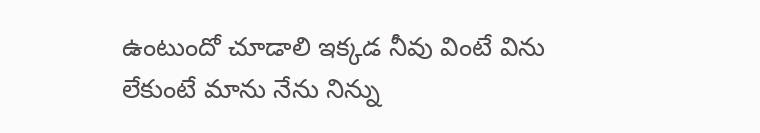ఉంటుందో చూడాలి ఇక్కడ నీవు వింటే విను లేకుంటే మాను నేను నిన్ను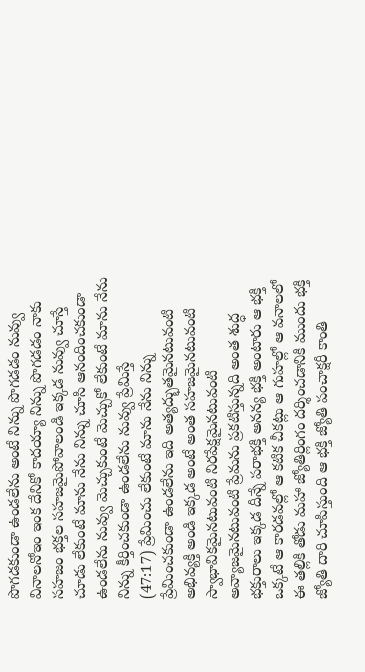పొగడకుండా ఉండలేను అంటే నిన్ను పొగడడం నువ్వు వినాలనోఇం ఇంక దేనికో కాదయ్యా నిన్ను పొగడడం నాకు సహజం భక్తల సహజమైపోవాలండి ఇక్కడ నువ్వు చూస్తే చూడు లేకుంటే మాను నేను నిన్ను చూసి ఆనందించకుండా ఉండలేను నువ్వు మెచ్చుకుంటే మెచ్చుకో లేకుంటే మాను నేను నిన్ను కీర్తించకుండా ఉండలేను నువ్వు ప్రేమిస్తే
(47:17) ప్రేమించు లేకుంటే మాను నేను నిన్ను ప్రేమించకుండా ఉండలేను ఇది అత్యద్భుతమైనటువంటి అభివ్యక్తి అండి ఇక్కడ అంటే అంత సహజమైనటువంటి స్వాభావికమైనటువంటి నిరపేక్షమైనటువంటి అవ్యాజమైనటువంటి ప్రేమను ప్రకటిస్తున్నది అంత శుద్ధ భక్తురాలు ఇక్కడ దీన్నే పరాభక్తి అనన్య భక్తి అంటారు ఆ భక్తి ఒక్కటే ఆ కారడవల్లో ఆ కటిక చీకట్లు ఆ గుహల్లో ఆ వనాలలో ఈ తల్లికి తోడు మహా జ్యోతిర్లింగం దర్శించడానికి ముందు భక్తి జ్యోతి దారి చూపిస్తుంది ఆ భక్తి జ్యోతి పంచాక్షరీ కాంతి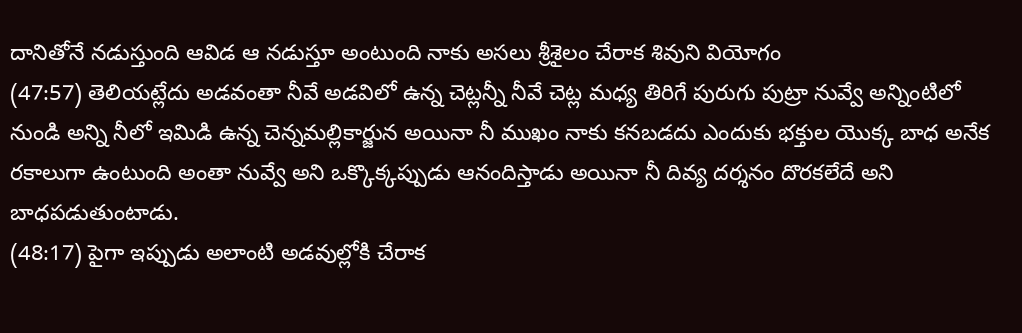దానితోనే నడుస్తుంది ఆవిడ ఆ నడుస్తూ అంటుంది నాకు అసలు శ్రీశైలం చేరాక శివుని వియోగం
(47:57) తెలియట్లేదు అడవంతా నీవే అడవిలో ఉన్న చెట్లన్నీ నీవే చెట్ల మధ్య తిరిగే పురుగు పుట్రా నువ్వే అన్నింటిలో నుండి అన్ని నీలో ఇమిడి ఉన్న చెన్నమల్లికార్జున అయినా నీ ముఖం నాకు కనబడదు ఎందుకు భక్తుల యొక్క బాధ అనేక రకాలుగా ఉంటుంది అంతా నువ్వే అని ఒక్కొక్కప్పుడు ఆనందిస్తాడు అయినా నీ దివ్య దర్శనం దొరకలేదే అని బాధపడుతుంటాడు.
(48:17) పైగా ఇప్పుడు అలాంటి అడవుల్లోకి చేరాక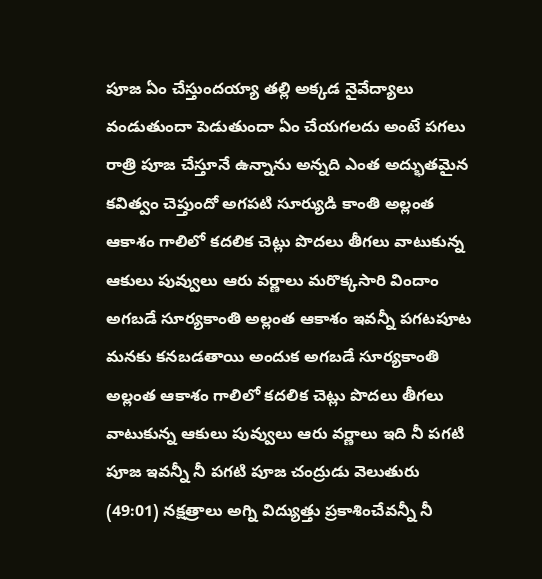పూజ ఏం చేస్తుందయ్యా తల్లి అక్కడ నైవేద్యాలు వండుతుందా పెడుతుందా ఏం చేయగలదు అంటే పగలు రాత్రి పూజ చేస్తూనే ఉన్నాను అన్నది ఎంత అద్భుతమైన కవిత్వం చెప్తుందో అగపటి సూర్యుడి కాంతి అల్లంత ఆకాశం గాలిలో కదలిక చెట్లు పొదలు తీగలు వాటుకున్న ఆకులు పువ్వులు ఆరు వర్ణాలు మరొక్కసారి విందాం అగబడే సూర్యకాంతి అల్లంత ఆకాశం ఇవన్నీ పగటపూట మనకు కనబడతాయి అందుక అగబడే సూర్యకాంతి అల్లంత ఆకాశం గాలిలో కదలిక చెట్లు పొదలు తీగలు వాటుకున్న ఆకులు పువ్వులు ఆరు వర్ణాలు ఇది నీ పగటి పూజ ఇవన్నీ నీ పగటి పూజ చంద్రుడు వెలుతురు
(49:01) నక్షత్రాలు అగ్ని విద్యుత్తు ప్రకాశించేవన్నీ నీ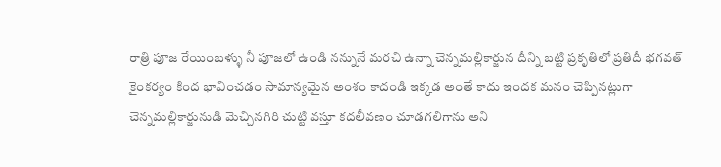రాత్రి పూజ రేయింబళ్ళు నీ పూజలో ఉండి నన్నునే మరచి ఉన్నా చెన్నమల్లికార్జున దీన్ని బట్టి ప్రకృతిలో ప్రతిదీ భగవత్ కైంకర్యం కింద భావించడం సామాన్యమైన అంశం కాదండి ఇక్కడ అంతే కాదు ఇందక మనం చెప్పినట్లుగా చెన్నమల్లికార్జునుడి మెచ్చినగిరి చుట్టి వస్తూ కదలీవణం చూడగలిగాను అని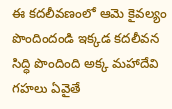ఈ కదలీవణంలో ఆమె కైవల్యం పొందిందండి ఇక్కడ కదలీవన సిద్ధి పొందింది అక్క మహాదేవి గహలు ఏవైతే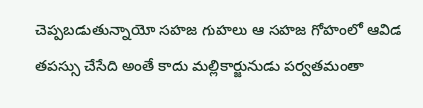చెప్పబడుతున్నాయో సహజ గుహలు ఆ సహజ గోహంలో ఆవిడ తపస్సు చేసేది అంతే కాదు మల్లికార్జునుడు పర్వతమంతా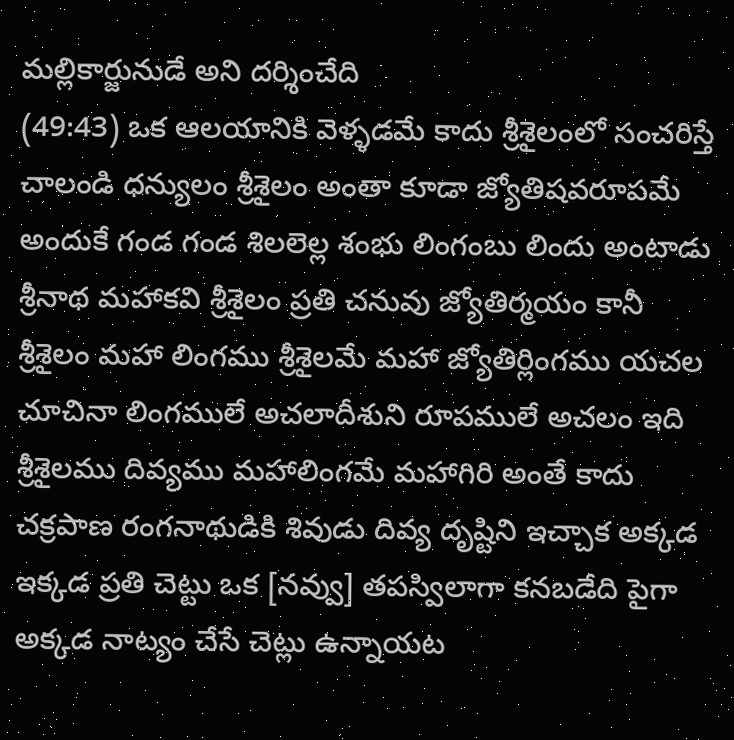మల్లికార్జునుడే అని దర్శించేది
(49:43) ఒక ఆలయానికి వెళ్ళడమే కాదు శ్రీశైలంలో సంచరిస్తే చాలండి ధన్యులం శ్రీశైలం అంతా కూడా జ్యోతిషవరూపమే అందుకే గండ గండ శిలలెల్ల శంభు లింగంబు లిందు అంటాడు శ్రీనాథ మహాకవి శ్రీశైలం ప్రతి చనువు జ్యోతిర్మయం కానీ శ్రీశైలం మహా లింగము శ్రీశైలమే మహా జ్యోతిర్లింగము యచల చూచినా లింగములే అచలాదీశుని రూపములే అచలం ఇది శ్రీశైలము దివ్యము మహాలింగమే మహాగిరి అంతే కాదు చక్రపాణ రంగనాథుడికి శివుడు దివ్య దృష్టిని ఇచ్చాక అక్కడ ఇక్కడ ప్రతి చెట్టు ఒక [నవ్వు] తపస్విలాగా కనబడేది పైగా అక్కడ నాట్యం చేసే చెట్లు ఉన్నాయట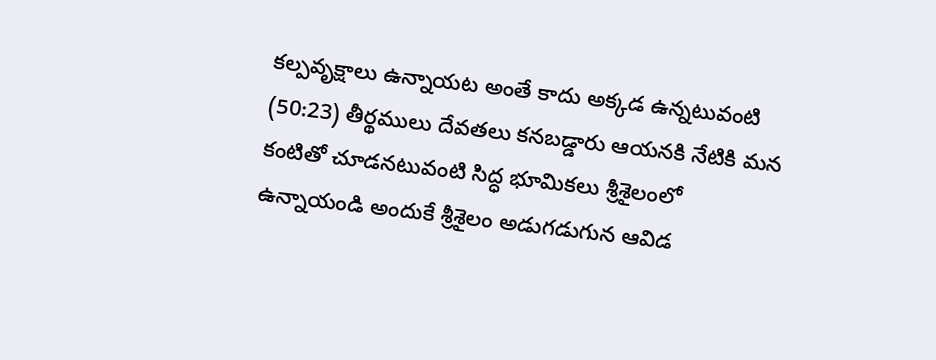కల్పవృక్షాలు ఉన్నాయట అంతే కాదు అక్కడ ఉన్నటువంటి
(50:23) తీర్థములు దేవతలు కనబడ్డారు ఆయనకి నేటికి మన కంటితో చూడనటువంటి సిద్ధ భూమికలు శ్రీశైలంలో ఉన్నాయండి అందుకే శ్రీశైలం అడుగడుగున ఆవిడ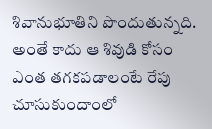శివానుభూతిని పొందుతున్నది. అంతే కాదు ఆ శివుడి కోసం ఎంత తగకపడాలంటే రేపు చూసుకుందాంలో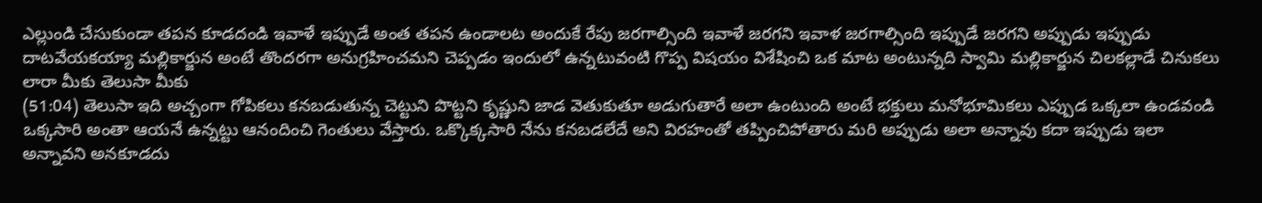ఎల్లుండి చేసుకుండా తపన కూడదండి ఇవాళే ఇప్పుడే అంత తపన ఉండాలట అందుకే రేపు జరగాల్సింది ఇవాళే జరగని ఇవాళ జరగాల్సింది ఇప్పుడే జరగని అప్పుడు ఇప్పుడు దాటవేయకయ్యా మల్లికార్జున అంటే తొందరగా అనుగ్రహించమని చెప్పడం ఇందులో ఉన్నటువంటి గొప్ప విషయం విశేషించి ఒక మాట అంటున్నది స్వామి మల్లికార్జున చిలకల్లాడే చినుకలు లారా మీకు తెలుసా మీకు
(51:04) తెలుసా ఇది అచ్చంగా గోపికలు కనబడుతున్న చెట్టుని పొట్టని కృష్ణుని జాడ వెతుకుతూ అడుగుతారే అలా ఉంటుంది అంటే భక్తులు మనోభూమికలు ఎప్పుడ ఒక్కలా ఉండవండి ఒక్కసారి అంతా ఆయనే ఉన్నట్టు ఆనందించి గెంతులు వేస్తారు. ఒక్కొక్కసారి నేను కనబడలేదే అని విరహంతో తప్పించిపోతారు మరి అప్పుడు అలా అన్నావు కదా ఇప్పుడు ఇలా అన్నావని అనకూడదు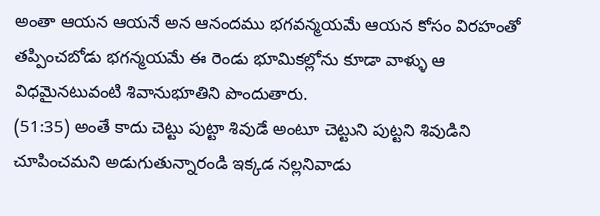అంతా ఆయన ఆయనే అన ఆనందము భగవన్మయమే ఆయన కోసం విరహంతో తప్పించబోడు భగన్మయమే ఈ రెండు భూమికల్లోను కూడా వాళ్ళు ఆ విధమైనటువంటి శివానుభూతిని పొందుతారు.
(51:35) అంతే కాదు చెట్టు పుట్టా శివుడే అంటూ చెట్టుని పుట్టని శివుడిని చూపించమని అడుగుతున్నారండి ఇక్కడ నల్లనివాడు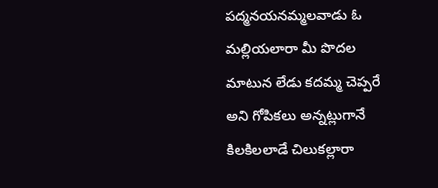పద్మనయనమ్మలవాడు ఓ మల్లియలారా మీ పొదల మాటున లేడు కదమ్మ చెప్పరే అని గోపికలు అన్నట్లుగానే కిలకిలలాడే చిలుకల్లారా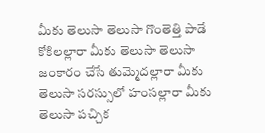మీకు తెలుసా తెలుసా గొంతెత్తి పాడే కోకిలల్లారా మీకు తెలుసా తెలుసా జంకారం చేసే తుమ్మెదల్లారా మీకు తెలుసా సరస్సులో హంసల్లారా మీకు తెలుసా పచ్చిక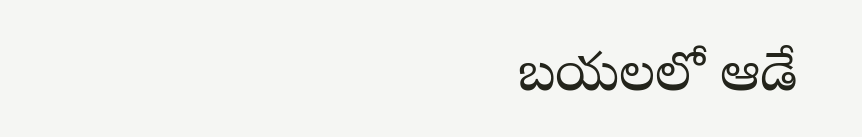బయలలో ఆడే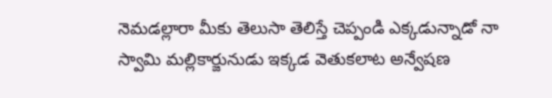నెమడల్లారా మీకు తెలుసా తెలిస్తే చెప్పండి ఎక్కడున్నాడో నా స్వామి మల్లికార్జునుడు ఇక్కడ వెతుకలాట అన్వేషణ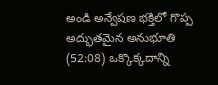అండి అన్వేషణ భక్తిలో గొప్ప అద్భుతమైన అనుభూతి
(52:08) ఒక్కొక్కదాన్ని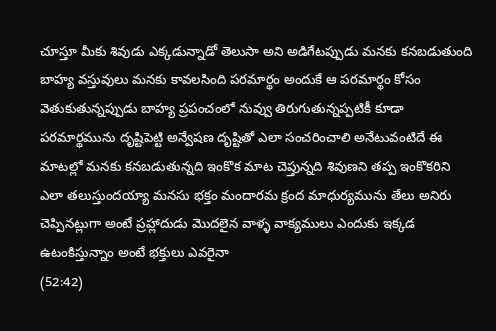చూస్తూ మీకు శివుడు ఎక్కడున్నాడో తెలుసా అని అడిగేటప్పుడు మనకు కనబడుతుంది బాహ్య వస్తువులు మనకు కావలసింది పరమార్థం అందుకే ఆ పరమార్థం కోసం వెతుకుతున్నప్పుడు బాహ్య ప్రపంచంలో నువ్వు తిరుగుతున్నప్పటికీ కూడా పరమార్థమును దృష్టిపెట్టి అన్వేషణ దృష్టితో ఎలా సంచరించాలి అనేటువంటిదే ఈ మాటల్లో మనకు కనబడుతున్నది ఇంకొక మాట చెప్తున్నది శివుణని తప్ప ఇంకొకరిని ఎలా తలుస్తుందయ్యా మనసు భక్తం మందారమ క్రంద మాధుర్యమును తేలు అనిరు చెప్పినట్లుగా అంటే ప్రహ్లాదుడు మొదలైన వాళ్ళ వాక్యములు ఎందుకు ఇక్కడ ఉటంకిస్తున్నాం అంటే భక్తులు ఎవరైనా
(52:42)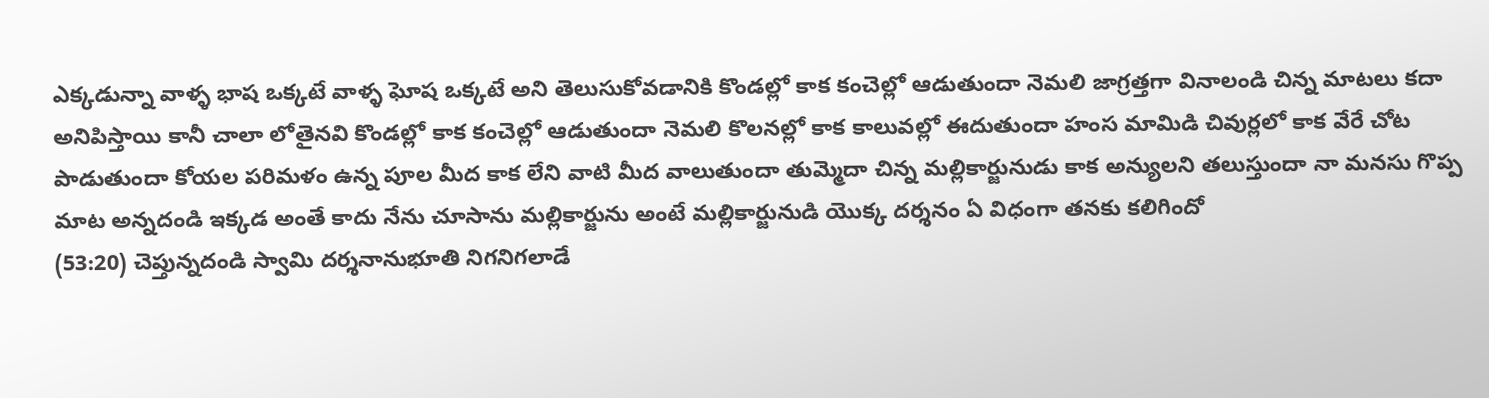ఎక్కడున్నా వాళ్ళ భాష ఒక్కటే వాళ్ళ ఘోష ఒక్కటే అని తెలుసుకోవడానికి కొండల్లో కాక కంచెల్లో ఆడుతుందా నెమలి జాగ్రత్తగా వినాలండి చిన్న మాటలు కదా అనిపిస్తాయి కానీ చాలా లోతైనవి కొండల్లో కాక కంచెల్లో ఆడుతుందా నెమలి కొలనల్లో కాక కాలువల్లో ఈదుతుందా హంస మామిడి చివుర్లలో కాక వేరే చోట పాడుతుందా కోయల పరిమళం ఉన్న పూల మీద కాక లేని వాటి మీద వాలుతుందా తుమ్మెదా చిన్న మల్లికార్జునుడు కాక అన్యులని తలుస్తుందా నా మనసు గొప్ప మాట అన్నదండి ఇక్కడ అంతే కాదు నేను చూసాను మల్లికార్జును అంటే మల్లికార్జునుడి యొక్క దర్శనం ఏ విధంగా తనకు కలిగిందో
(53:20) చెప్తున్నదండి స్వామి దర్శనానుభూతి నిగనిగలాడే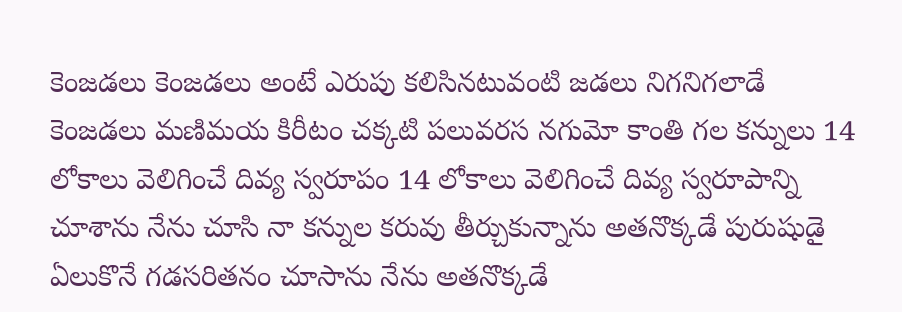కెంజడలు కెంజడలు అంటే ఎరుపు కలిసినటువంటి జడలు నిగనిగలాడే కెంజడలు మణిమయ కిరీటం చక్కటి పలువరస నగుమో కాంతి గల కన్నులు 14 లోకాలు వెలిగించే దివ్య స్వరూపం 14 లోకాలు వెలిగించే దివ్య స్వరూపాన్ని చూశాను నేను చూసి నా కన్నుల కరువు తీర్చుకున్నాను అతనొక్కడే పురుషుడై ఏలుకొనే గడసరితనం చూసాను నేను అతనొక్కడే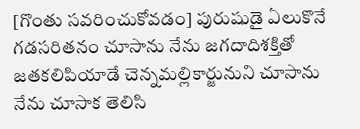[గొంతు సవరించుకోవడం] పురుషుడై ఏలుకొనే గడసరితనం చూసాను నేను జగదాదిశక్తితో జతకలిపియాడే చెన్నమల్లికార్జునుని చూసాను నేను చూసాక తెలిసి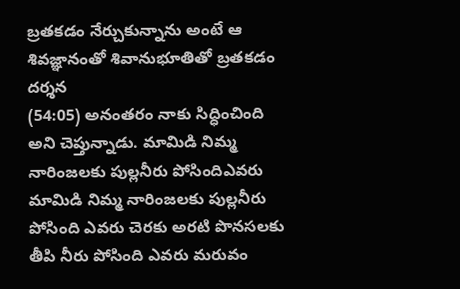బ్రతకడం నేర్చుకున్నాను అంటే ఆ శివజ్ఞానంతో శివానుభూతితో బ్రతకడం దర్శన
(54:05) అనంతరం నాకు సిద్ధించింది అని చెప్తున్నాడు. మామిడి నిమ్మ నారింజలకు పుల్లనీరు పోసిందిఎవరు మామిడి నిమ్మ నారింజలకు పుల్లనీరు పోసింది ఎవరు చెరకు అరటి పొనసలకు తీపి నీరు పోసింది ఎవరు మరువం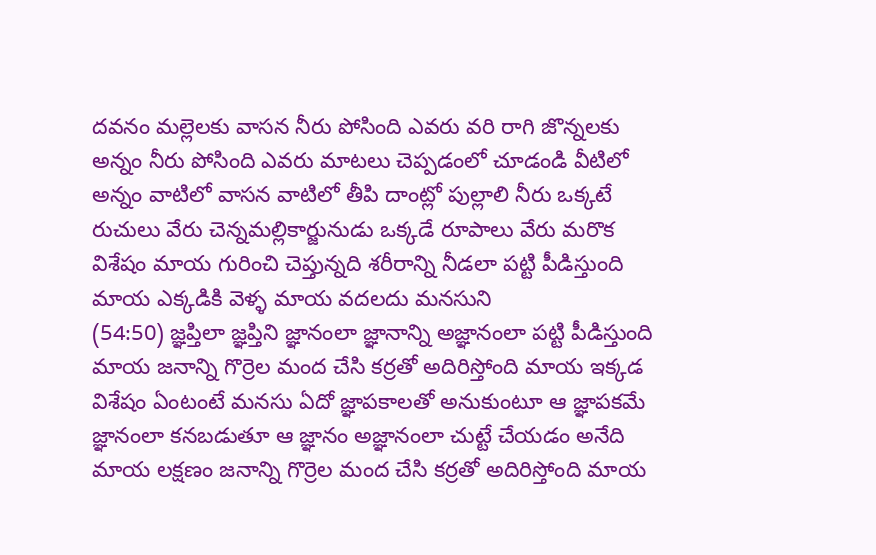దవనం మల్లెలకు వాసన నీరు పోసింది ఎవరు వరి రాగి జొన్నలకు అన్నం నీరు పోసింది ఎవరు మాటలు చెప్పడంలో చూడండి వీటిలో అన్నం వాటిలో వాసన వాటిలో తీపి దాంట్లో పుల్లాలి నీరు ఒక్కటే రుచులు వేరు చెన్నమల్లికార్జునుడు ఒక్కడే రూపాలు వేరు మరొక విశేషం మాయ గురించి చెప్తున్నది శరీరాన్ని నీడలా పట్టి పీడిస్తుంది మాయ ఎక్కడికి వెళ్ళ మాయ వదలదు మనసుని
(54:50) జ్ఞప్తిలా జ్ఞప్తిని జ్ఞానంలా జ్ఞానాన్ని అజ్ఞానంలా పట్టి పీడిస్తుంది మాయ జనాన్ని గొర్రెల మంద చేసి కర్రతో అదిరిస్తోంది మాయ ఇక్కడ విశేషం ఏంటంటే మనసు ఏదో జ్ఞాపకాలతో అనుకుంటూ ఆ జ్ఞాపకమే జ్ఞానంలా కనబడుతూ ఆ జ్ఞానం అజ్ఞానంలా చుట్టే చేయడం అనేది మాయ లక్షణం జనాన్ని గొర్రెల మంద చేసి కర్రతో అదిరిస్తోంది మాయ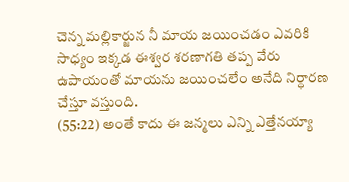చెన్న మల్లికార్జున నీ మాయ జయించడం ఎవరికి సాధ్యం ఇక్కడ ఈశ్వర శరణాగతి తప్ప వేరు ఉపాయంతో మాయను జయించలేం అనేది నిర్ధారణ చేస్తూ వస్తుంది.
(55:22) అంతే కాదు ఈ జన్మలు ఎన్ని ఎత్తేనయ్యా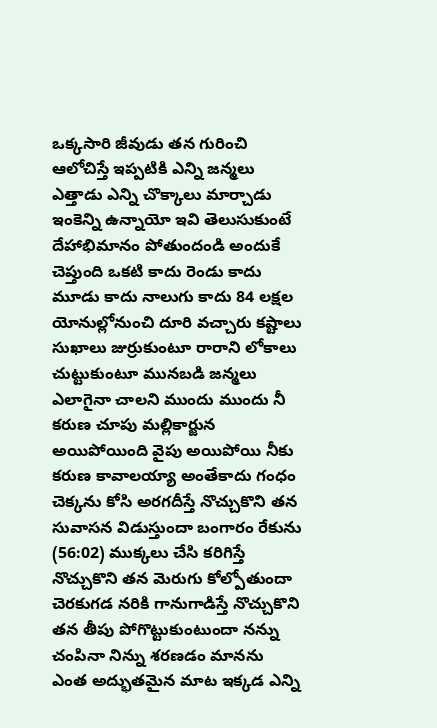ఒక్కసారి జీవుడు తన గురించి ఆలోచిస్తే ఇప్పటికి ఎన్ని జన్మలు ఎత్తాడు ఎన్ని చొక్కాలు మార్చాడు ఇంకెన్ని ఉన్నాయో ఇవి తెలుసుకుంటే దేహాభిమానం పోతుందండి అందుకే చెప్తుంది ఒకటి కాదు రెండు కాదు మూడు కాదు నాలుగు కాదు 84 లక్షల యోనుల్లోనుంచి దూరి వచ్చారు కష్టాలు సుఖాలు జుర్రుకుంటూ రారాని లోకాలు చుట్టుకుంటూ మునబడి జన్మలు ఎలాగైనా చాలని ముందు ముందు నీ కరుణ చూపు మల్లికార్జున అయిపోయింది వైపు అయిపోయి నీకు కరుణ కావాలయ్యా అంతేకాదు గంధం చెక్కను కోసి అరగదీస్తే నొచ్చుకొని తన సువాసన విడుస్తుందా బంగారం రేకును
(56:02) ముక్కలు చేసి కరిగిస్తే నొచ్చుకొని తన మెరుగు కోల్పోతుందా చెరకుగడ నరికి గానుగాడిస్తే నొచ్చుకొని తన తీపు పోగొట్టుకుంటుందా నన్ను చంపినా నిన్ను శరణడం మానను ఎంత అద్భుతమైన మాట ఇక్కడ ఎన్ని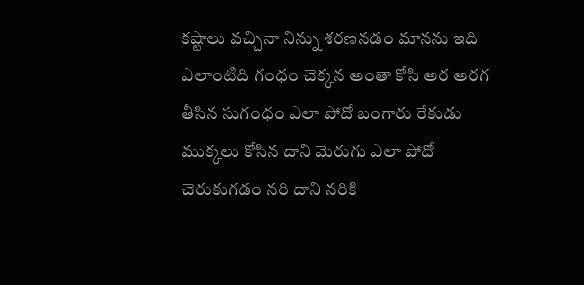కష్టాలు వచ్చినా నిన్ను శరణనడం మానను ఇది ఎలాంటిది గంధం చెక్కన అంతా కోసి అర అరగ తీసిన సుగంధం ఎలా పోదో బంగారు రేకుడు ముక్కలు కోసిన దాని మెరుగు ఎలా పోదో చెరుకుగడం నరి దాని నరికి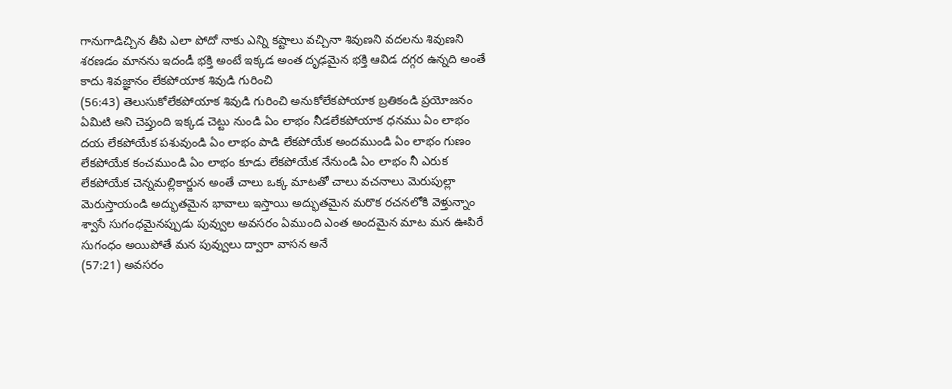గానుగాడిచ్చిన తీపి ఎలా పోదో నాకు ఎన్ని కష్టాలు వచ్చినా శివుణని వదలను శివుణని శరణడం మానను ఇదండీ భక్తి అంటే ఇక్కడ అంత దృఢమైన భక్తి ఆవిడ దగ్గర ఉన్నది అంతే కాదు శివజ్ఞానం లేకపోయాక శివుడి గురించి
(56:43) తెలుసుకోలేకపోయాక శివుడి గురించి అనుకోలేకపోయాక బ్రతికండి ప్రయోజనం ఏమిటి అని చెప్తుంది ఇక్కడ చెట్టు నుండి ఏం లాభం నీడలేకపోయాక ధనము ఏం లాభం దయ లేకపోయేక పశువుండి ఏం లాభం పాడి లేకపోయేక అందముండి ఏం లాభం గుణం లేకపోయేక కంచముండి ఏం లాభం కూడు లేకపోయేక నేనుండి ఏం లాభం నీ ఎరుక లేకపోయేక చెన్నమల్లికార్జున అంతే చాలు ఒక్క మాటతో చాలు వచనాలు మెరుపుల్లా మెరుస్తాయండి అద్భుతమైన భావాలు ఇస్తాయి అద్భుతమైన మరొక రచనలోకి వెళ్తున్నాం శ్వాసే సుగంధమైనప్పుడు పువ్వుల అవసరం ఏముంది ఎంత అందమైన మాట మన ఊపిరే సుగంధం అయిపోతే మన పువ్వులు ద్వారా వాసన అనే
(57:21) అవసరం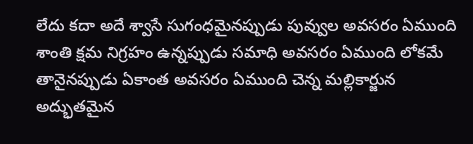లేదు కదా అదే శ్వాసే సుగంధమైనప్పుడు పువ్వుల అవసరం ఏముంది శాంతి క్షమ నిగ్రహం ఉన్నప్పుడు సమాధి అవసరం ఏముంది లోకమే తానైనప్పుడు ఏకాంత అవసరం ఏముంది చెన్న మల్లికార్జున అద్భుతమైన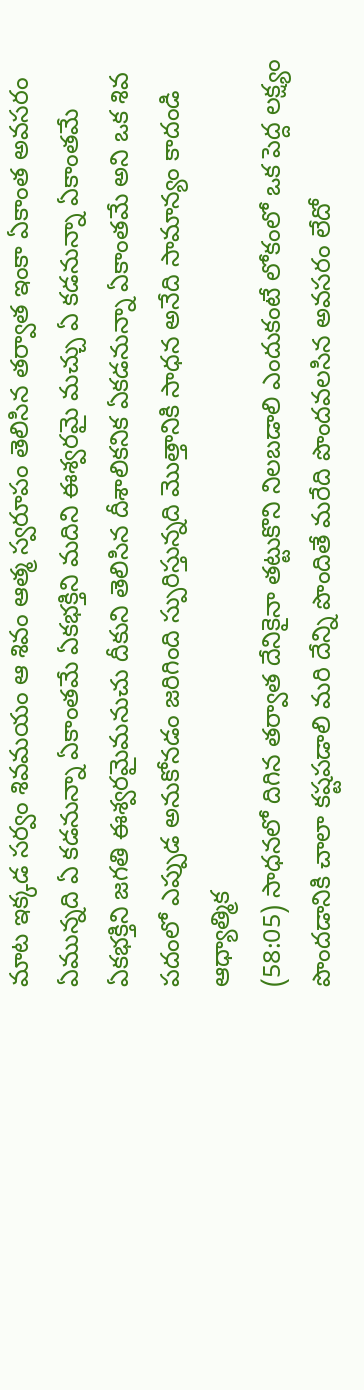మాట ఇక్కడ సర్వం శివమయం ఆ శివం ఆత్మ స్వరూపం తెలిసిన తర్వాత ఇంకా ఏకాంత అవసరం ఏమున్నది ఏ కడనున్నా ఏకాంతమే ఏకభక్తిని మదిని ఈశ్వరమై మచ్చు ఏ కడనున్నా ఏకాంతమే ఏకభక్తిని జగతి ఈశ్వరమైమనుచు దీకుని తెలిసిన దీశాలికనిక ఏకడనున్నా ఏకాంతమే అని ఒక శివ పదంలో ఎప్పుడ అనుకోనడం జరిగింది స్పురిస్తున్నది మొత్తానికి సాధన అనేది సామాన్యం కాదండి ఆధ్యాత్మిక
(58:05) సాధనలో దిగిన తర్వాత దేనికైనా తట్టుకొని నిలబడాలి ఎందుకంటే లోకంలో ఒక పెద్ద లక్ష్యం పొందడానికి చాలా కష్టపడాలి మరి దేన్ని పొందితే మరేది పొందవలసిన అవసరం లేదో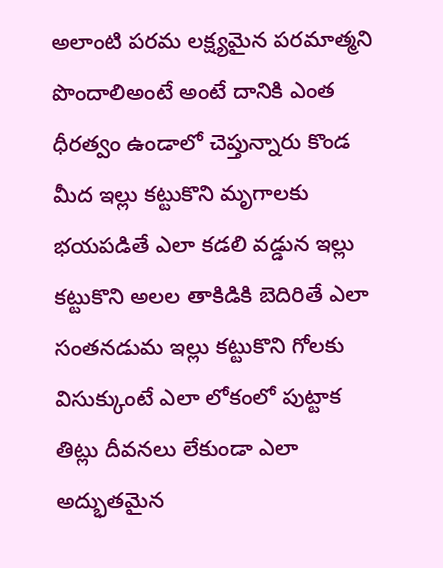అలాంటి పరమ లక్ష్యమైన పరమాత్మని పొందాలిఅంటే అంటే దానికి ఎంత ధీరత్వం ఉండాలో చెప్తున్నారు కొండ మీద ఇల్లు కట్టుకొని మృగాలకు భయపడితే ఎలా కడలి వడ్డున ఇల్లు కట్టుకొని అలల తాకిడికి బెదిరితే ఎలా సంతనడుమ ఇల్లు కట్టుకొని గోలకు విసుక్కుంటే ఎలా లోకంలో పుట్టాక తిట్లు దీవనలు లేకుండా ఎలా అద్భుతమైన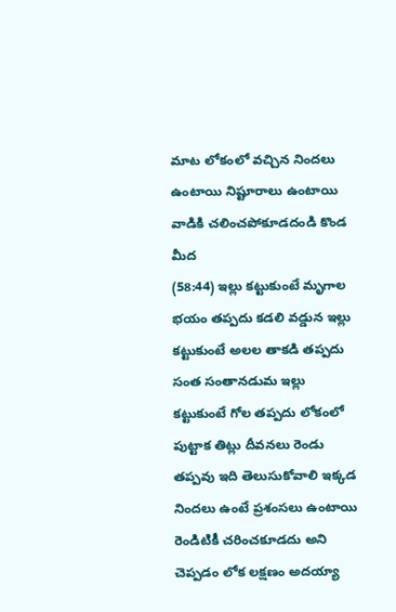మాట లోకంలో వచ్చిన నిందలు ఉంటాయి నిష్టూరాలు ఉంటాయి వాడికి చలించపోకూడదండి కొండ మీద
(58:44) ఇల్లు కట్టుకుంటే మృగాల భయం తప్పదు కడలి వడ్డున ఇల్లు కట్టుకుంటే అలల తాకడి తప్పదు సంత సంతానడుమ ఇల్లు కట్టుకుంటే గోల తప్పదు లోకంలో పుట్టాక తిట్లు దీవనలు రెండు తప్పవు ఇది తెలుసుకోవాలి ఇక్కడ నిందలు ఉంటే ప్రశంసలు ఉంటాయి రెండిటికీ చరించకూడదు అని చెప్పడం లోక లక్షణం అదయ్యా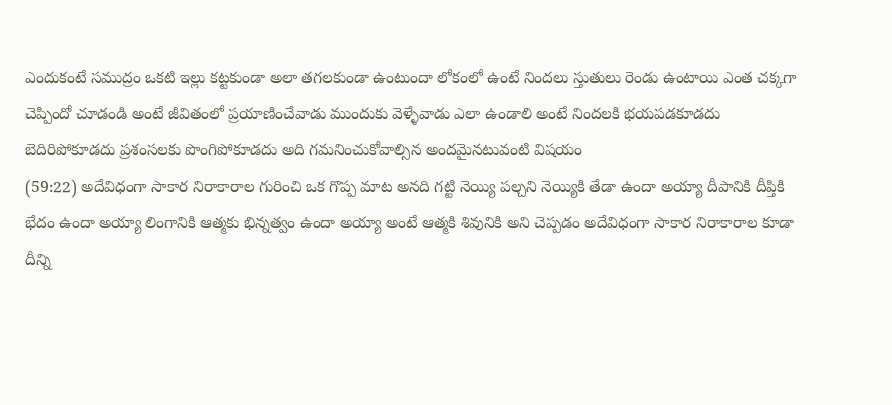ఎందుకంటే సముద్రం ఒకటి ఇల్లు కట్టకుండా అలా తగలకుండా ఉంటుందా లోకంలో ఉంటే నిందలు స్తుతులు రెండు ఉంటాయి ఎంత చక్కగా చెప్పిందో చూడండి అంటే జీవితంలో ప్రయాణించేవాడు ముందుకు వెళ్ళేవాడు ఎలా ఉండాలి అంటే నిందలకి భయపడకూడదు బెదిరిపోకూడదు ప్రశంసలకు పొంగిపోకూడదు అది గమనించుకోవాల్సిన అందమైనటువంటి విషయం
(59:22) అదేవిధంగా సాకార నిరాకారాల గురించి ఒక గొప్ప మాట అనది గట్టి నెయ్యి పల్చని నెయ్యికి తేడా ఉందా అయ్యా దీపానికి దీప్తికి భేదం ఉందా అయ్యా లింగానికి ఆత్మకు భిన్నత్వం ఉందా అయ్యా అంటే ఆత్మకి శివునికి అని చెప్పడం అదేవిధంగా సాకార నిరాకారాల కూడా దీన్ని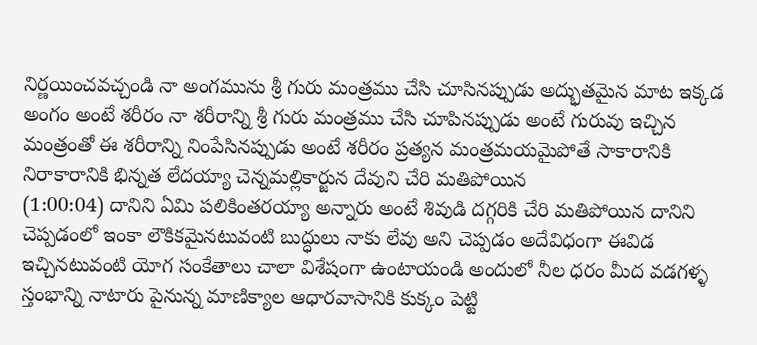నిర్ణయించవచ్చండి నా అంగమును శ్రీ గురు మంత్రము చేసి చూసినప్పుడు అద్భుతమైన మాట ఇక్కడ అంగం అంటే శరీరం నా శరీరాన్ని శ్రీ గురు మంత్రము చేసి చూపినప్పుడు అంటే గురువు ఇచ్చిన మంత్రంతో ఈ శరీరాన్ని నింపేసినప్పుడు అంటే శరీరం ప్రత్యన మంత్రమయమైపోతే సాకారానికి నిరాకారానికి భిన్నత లేదయ్యా చెన్నమల్లికార్జున దేవుని చేరి మతిపోయిన
(1:00:04) దానిని ఏమి పలికింతరయ్యా అన్నారు అంటే శివుడి దగ్గరికి చేరి మతిపోయిన దానిని చెప్పడంలో ఇంకా లౌకికమైనటువంటి బుద్ధులు నాకు లేవు అని చెప్పడం అదేవిధంగా ఈవిడ ఇచ్చినటువంటి యోగ సంకేతాలు చాలా విశేషంగా ఉంటాయండి అందులో నీల ధరం మీద వడగళ్ళ స్తంభాన్ని నాటారు పైనున్న మాణిక్యాల ఆధారవాసానికి కుక్కం పెట్టి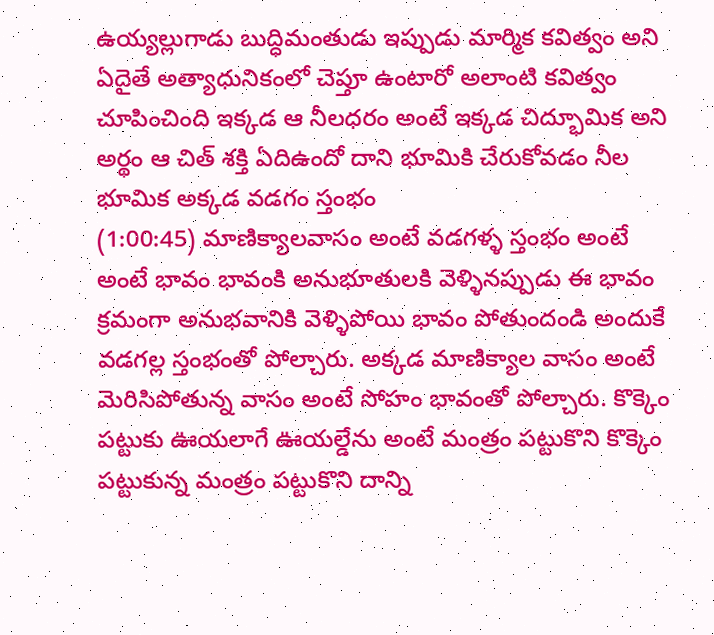ఉయ్యల్లుగాడు బుద్ధిమంతుడు ఇప్పుడు మార్మిక కవిత్వం అని ఏదైతే అత్యాధునికంలో చెప్తూ ఉంటారో అలాంటి కవిత్వం చూపించింది ఇక్కడ ఆ నీలధరం అంటే ఇక్కడ చిద్భూమిక అని అర్థం ఆ చిత్ శక్తి ఏదిఉందో దాని భూమికి చేరుకోవడం నీల భూమిక అక్కడ వడగం స్తంభం
(1:00:45) మాణిక్యాలవాసం అంటే వడగళ్ళ స్తంభం అంటే అంటే భావం భావంకి అనుభూతులకి వెళ్ళినప్పుడు ఈ భావం క్రమంగా అనుభవానికి వెళ్ళిపోయి భావం పోతుందండి అందుకే వడగల్ల స్తంభంతో పోల్చారు. అక్కడ మాణిక్యాల వాసం అంటే మెరిసిపోతున్న వాసం అంటే సోహం భావంతో పోల్చారు. కొక్కెం పట్టుకు ఊయలాగే ఊయల్డేను అంటే మంత్రం పట్టుకొని కొక్కెం పట్టుకున్న మంత్రం పట్టుకొని దాన్ని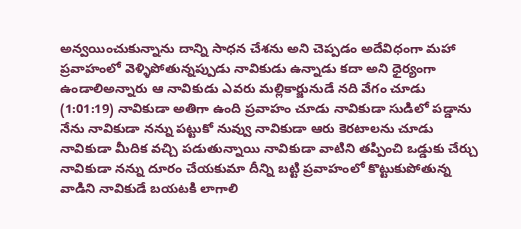అన్వయించుకున్నాను దాన్ని సాధన చేశను అని చెప్పడం అదేవిధంగా మహా ప్రవాహంలో వెళ్ళిపోతున్నప్పుడు నావికుడు ఉన్నాడు కదా అని ధైర్యంగా ఉండాలిఅన్నారు ఆ నావికుడు ఎవరు మల్లికార్జునుడే నది వేగం చూడు
(1:01:19) నావికుడా అతిగా ఉంది ప్రవాహం చూడు నావికుడా సుడిలో పడ్డాను నేను నావికుడా నన్ను పట్టుకో నువ్వు నావికుడా ఆరు కెరటాలను చూడు నావికుడా మీదిక వచ్చి పడుతున్నాయి నావికుడా వాటిని తప్పించి ఒడ్డుకు చేర్చు నావికుడా నన్ను దూరం చేయకుమా దీన్ని బట్టి ప్రవాహంలో కొట్టుకుపోతున్న వాడిని నావికుడే బయటకి లాగాలి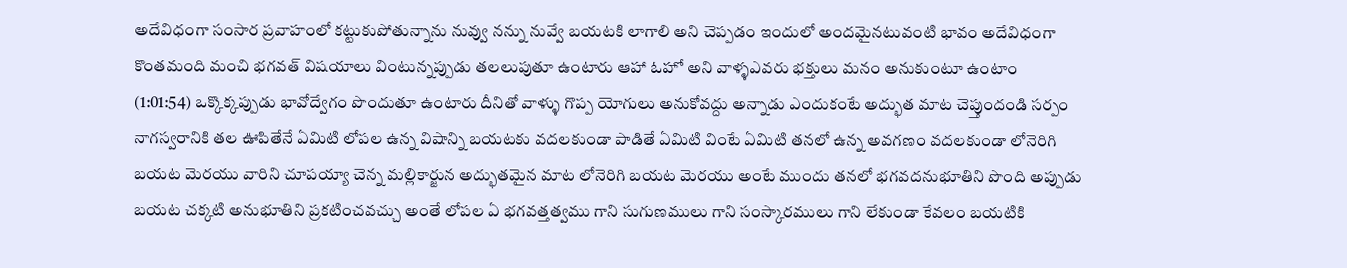అదేవిధంగా సంసార ప్రవాహంలో కట్టుకుపోతున్నాను నువ్వు నన్ను నువ్వే బయటకి లాగాలి అని చెప్పడం ఇందులో అందమైనటువంటి భావం అదేవిధంగా కొంతమంది మంచి భగవత్ విషయాలు వింటున్నప్పుడు తలలుపుతూ ఉంటారు ఆహా ఓహో అని వాళ్ళఎవరు భక్తులు మనం అనుకుంటూ ఉంటాం
(1:01:54) ఒక్కొక్కప్పుడు భావోద్వేగం పొందుతూ ఉంటారు దీనితో వాళ్ళు గొప్ప యోగులు అనుకోవద్దు అన్నాడు ఎందుకంటే అద్భుత మాట చెప్తుందండి సర్పం నాగస్వరానికి తల ఊపితేనే ఏమిటి లోపల ఉన్న విషాన్ని బయటకు వదలకుండా పాడితే ఏమిటి వింటే ఏమిటి తనలో ఉన్న అవగణం వదలకుండా లోనెరిగి బయట మెరయు వారిని చూపయ్యా చెన్న మల్లికార్జున అద్భుతమైన మాట లోనెరిగి బయట మెరయు అంటే ముందు తనలో భగవదనుభూతిని పొంది అప్పుడు బయట చక్కటి అనుభూతిని ప్రకటించవచ్చు అంతే లోపల ఏ భగవత్తత్వము గాని సుగుణములు గాని సంస్కారములు గాని లేకుండా కేవలం బయటికి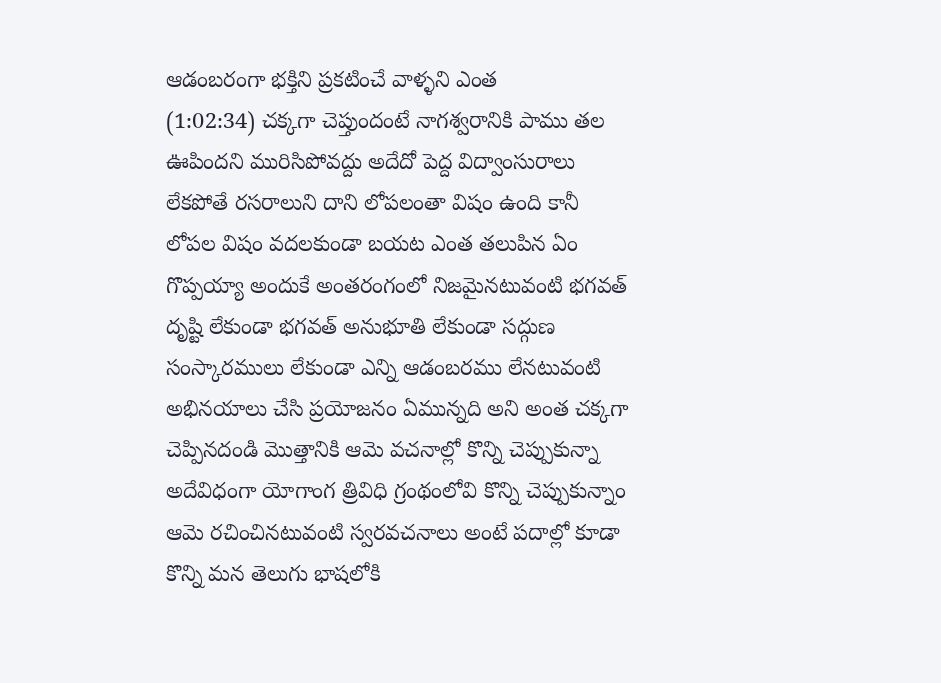ఆడంబరంగా భక్తిని ప్రకటించే వాళ్ళని ఎంత
(1:02:34) చక్కగా చెప్తుందంటే నాగశ్వరానికి పాము తల ఊపిందని మురిసిపోవద్దు అదేదో పెద్ద విద్వాంసురాలు లేకపోతే రసరాలుని దాని లోపలంతా విషం ఉంది కానీ లోపల విషం వదలకుండా బయట ఎంత తలుపిన ఏం గొప్పయ్యా అందుకే అంతరంగంలో నిజమైనటువంటి భగవత్ దృష్టి లేకుండా భగవత్ అనుభూతి లేకుండా సద్గుణ సంస్కారములు లేకుండా ఎన్ని ఆడంబరము లేనటువంటి అభినయాలు చేసి ప్రయోజనం ఏమున్నది అని అంత చక్కగా చెప్పినదండి మొత్తానికి ఆమె వచనాల్లో కొన్ని చెప్పుకున్నా అదేవిధంగా యోగాంగ త్రివిధి గ్రంథంలోవి కొన్ని చెప్పుకున్నాం ఆమె రచించినటువంటి స్వరవచనాలు అంటే పదాల్లో కూడా కొన్ని మన తెలుగు భాషలోకి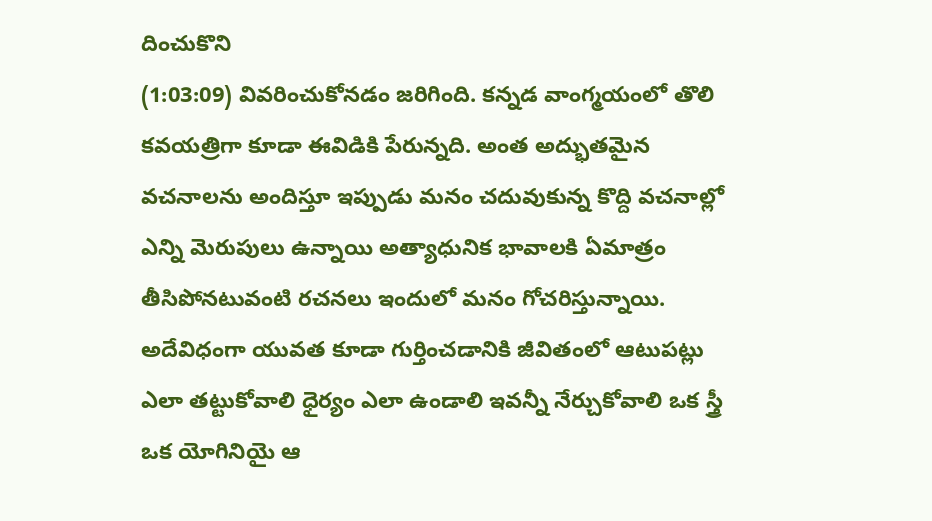దించుకొని
(1:03:09) వివరించుకోనడం జరిగింది. కన్నడ వాంగ్మయంలో తొలి కవయత్రిగా కూడా ఈవిడికి పేరున్నది. అంత అద్భుతమైన వచనాలను అందిస్తూ ఇప్పుడు మనం చదువుకున్న కొద్ది వచనాల్లో ఎన్ని మెరుపులు ఉన్నాయి అత్యాధునిక భావాలకి ఏమాత్రం తీసిపోనటువంటి రచనలు ఇందులో మనం గోచరిస్తున్నాయి. అదేవిధంగా యువత కూడా గుర్తించడానికి జీవితంలో ఆటుపట్లు ఎలా తట్టుకోవాలి ధైర్యం ఎలా ఉండాలి ఇవన్నీ నేర్చుకోవాలి ఒక స్త్రీ ఒక యోగినియై ఆ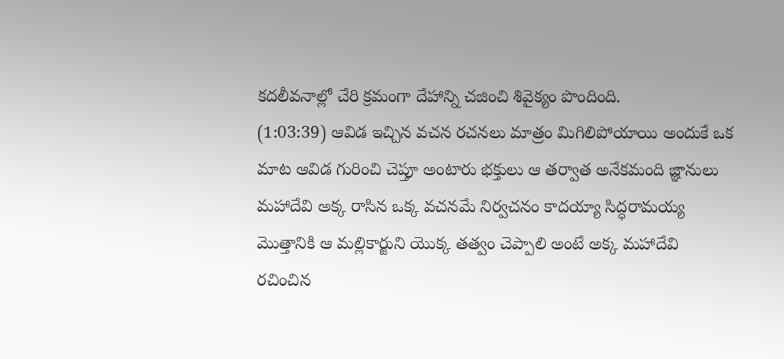కదలీవనాల్లో చేరి క్రమంగా దేహాన్ని చజించి శివైక్యం పొందింది.
(1:03:39) ఆవిడ ఇచ్చిన వచన రచనలు మాత్రం మిగిలిపోయాయి అందుకే ఒక మాట ఆవిడ గురించి చెప్తూ అంటారు భక్తులు ఆ తర్వాత అనేకమంది జ్ఞానులు మహాదేవి అక్క రాసిన ఒక్క వచనమే నిర్వచనం కాదయ్యా సిద్ధరామయ్య మొత్తానికి ఆ మల్లికార్జుని యొక్క తత్వం చెప్పాలి అంటే అక్క మహాదేవి రచించిన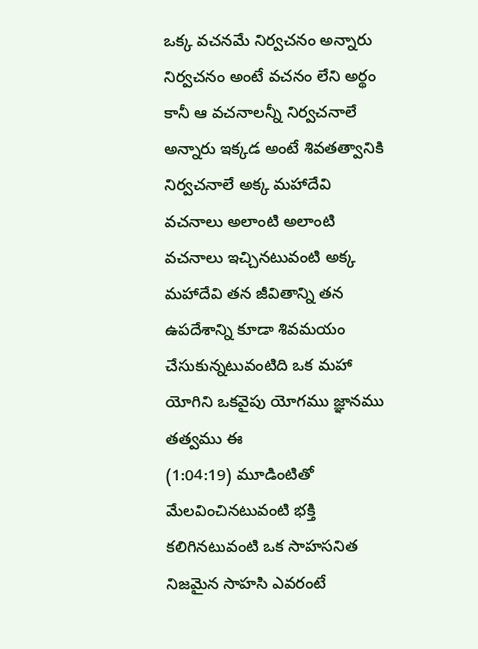ఒక్క వచనమే నిర్వచనం అన్నారు నిర్వచనం అంటే వచనం లేని అర్థం కానీ ఆ వచనాలన్నీ నిర్వచనాలే అన్నారు ఇక్కడ అంటే శివతత్వానికి నిర్వచనాలే అక్క మహాదేవి వచనాలు అలాంటి అలాంటి వచనాలు ఇచ్చినటువంటి అక్క మహాదేవి తన జీవితాన్ని తన ఉపదేశాన్ని కూడా శివమయం చేసుకున్నటువంటిది ఒక మహా యోగిని ఒకవైపు యోగము జ్ఞానము తత్వము ఈ
(1:04:19) మూడింటితో మేలవించినటువంటి భక్తి కలిగినటువంటి ఒక సాహసనిత నిజమైన సాహసి ఎవరంటే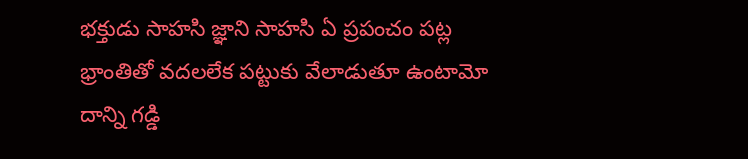భక్తుడు సాహసి జ్ఞాని సాహసి ఏ ప్రపంచం పట్ల భ్రాంతితో వదలలేక పట్టుకు వేలాడుతూ ఉంటామో దాన్ని గడ్డి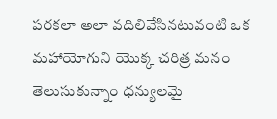పరకలా అలా వదిలివేసినటువంటి ఒక మహాయోగుని యొక్క చరిత్ర మనం తెలుసుకున్నాం ధన్యులమై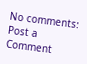No comments:
Post a Comment